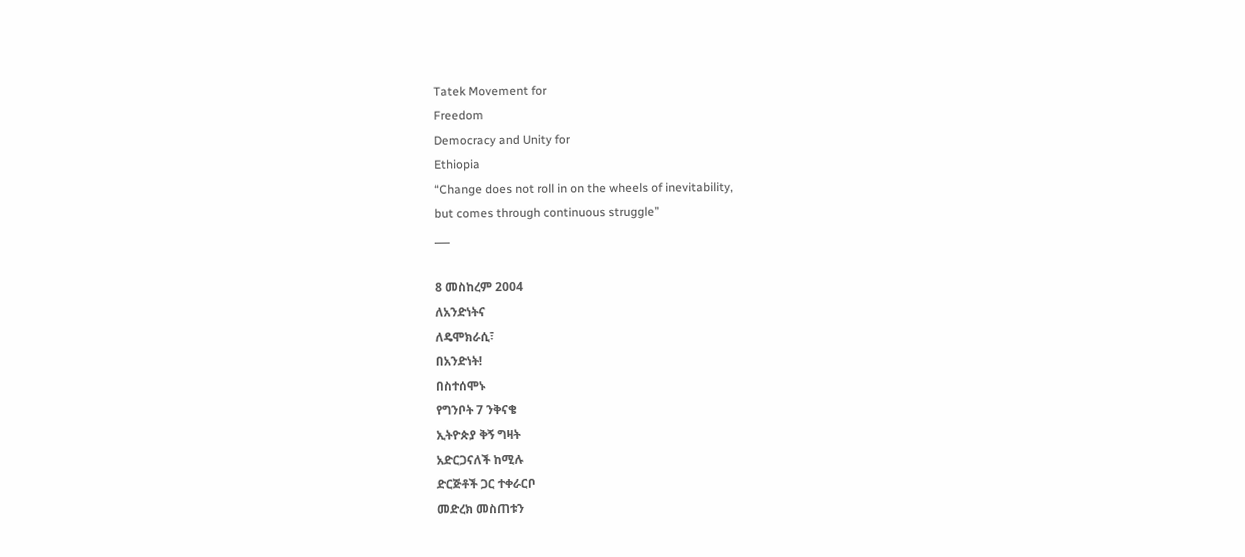Tatek Movement for
Freedom
Democracy and Unity for
Ethiopia
“Change does not roll in on the wheels of inevitability,
but comes through continuous struggle”
___

8 መስከረም 2004
ለአንድነትና
ለዴሞክራሲ፣
በአንድነት!
በስተሰሞኑ
የግንቦት 7 ንቅናቄ
ኢትዮጵያ ቅኝ ግዛት
አድርጋናለች ከሚሉ
ድርጅቶች ጋር ተቀራርቦ
መድረክ መስጠቱን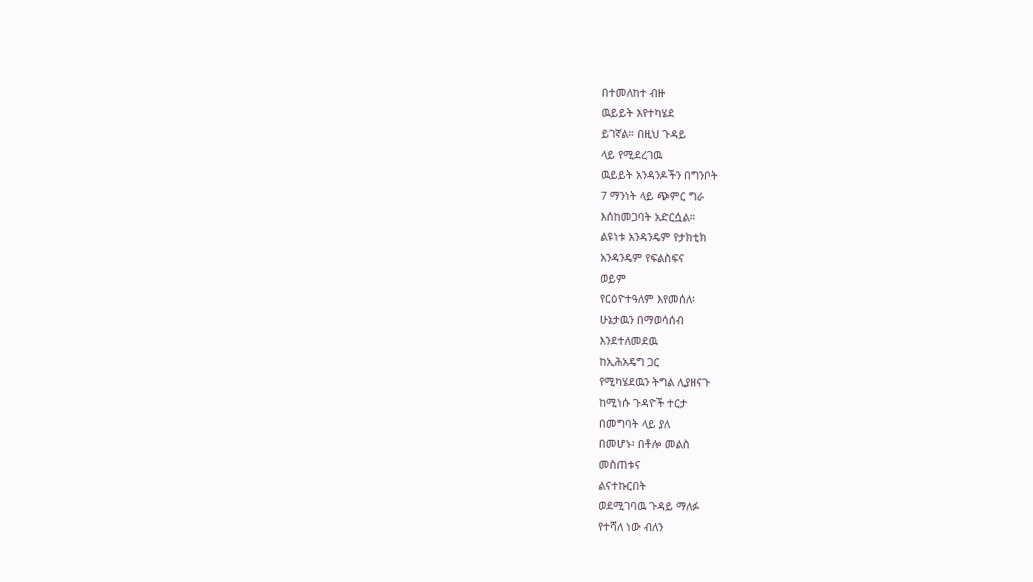በተመለከተ ብዙ
ዉይይት እየተካሄደ
ይገኛል። በዚህ ጉዳይ
ላይ የሚደረገዉ
ዉይይት አንዳንዶችን በግንቦት
7 ማንነት ላይ ጭምር ግራ
እሰከመጋባት አድርሷል።
ልዩነቱ አንዳንዴም የታክቲክ
አንዳንዴም የፍልስፍና
ወይም
የርዕዮተዓለም እየመሰለ፡
ሁኔታዉን በማወሳሰብ
እንደተለመደዉ
ከኢሕአዴግ ጋር
የሚካሄደዉን ትግል ሊያዘናጉ
ከሚነሱ ጉዳዮች ተርታ
በመግባት ላይ ያለ
በመሆኑ፡ በቶሎ መልስ
መስጠቱና
ልናተኩርበት
ወደሚገባዉ ጉዳይ ማለፉ
የተሻለ ነው ብለን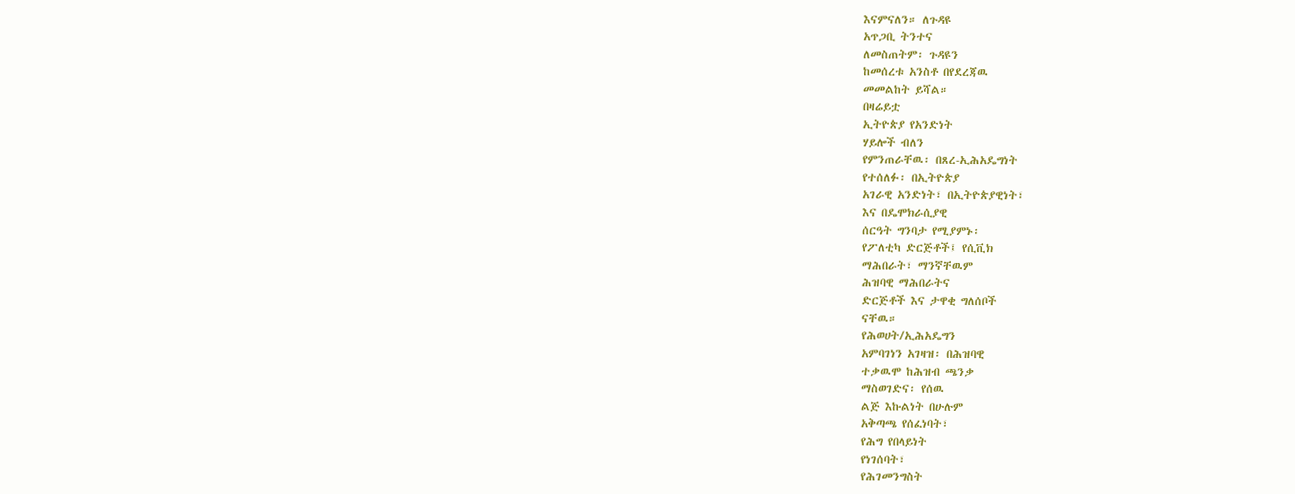እናምናለን። ለጉዳዩ
አጥጋቢ ትንተና
ለመስጠትም፡ ጉዳዩን
ከመሰረቱ አንስቶ በየደረጃዉ
መመልከት ይሻል።
በዛሬይቷ
ኢትዮጵያ የአንድነት
ሃይሎች ብለን
የምንጠራቸዉ፡ በጸረ-ኢሕአዴግነት
የተሰለፉ፡ በኢትዮጵያ
አገራዊ አንድነት፣ በኢትዮጵያዊነት፣
እና በዴሞክራሲያዊ
ሰርዓት ግንባታ የሚያምኑ፡
የፖለቲካ ድርጅቶች፤ የሲቪክ
ማሕበራት፣ ማንኛቸዉም
ሕዝባዊ ማሕበራትና
ድርጅቶች እና ታዋቂ ግለሰቦች
ናቸዉ።
የሕወሀት/ኢሕአዴግን
አምባገነን አገዛዝ፡ በሕዝባዊ
ተቃዉሞ ከሕዝብ ጫንቃ
ማስወገድና፡ የሰዉ
ልጅ እኩልነት በሁሉም
አቅጣጫ የሰፈነባት፣
የሕግ የበላይነት
የነገሰባት፣
የሕገመንግስት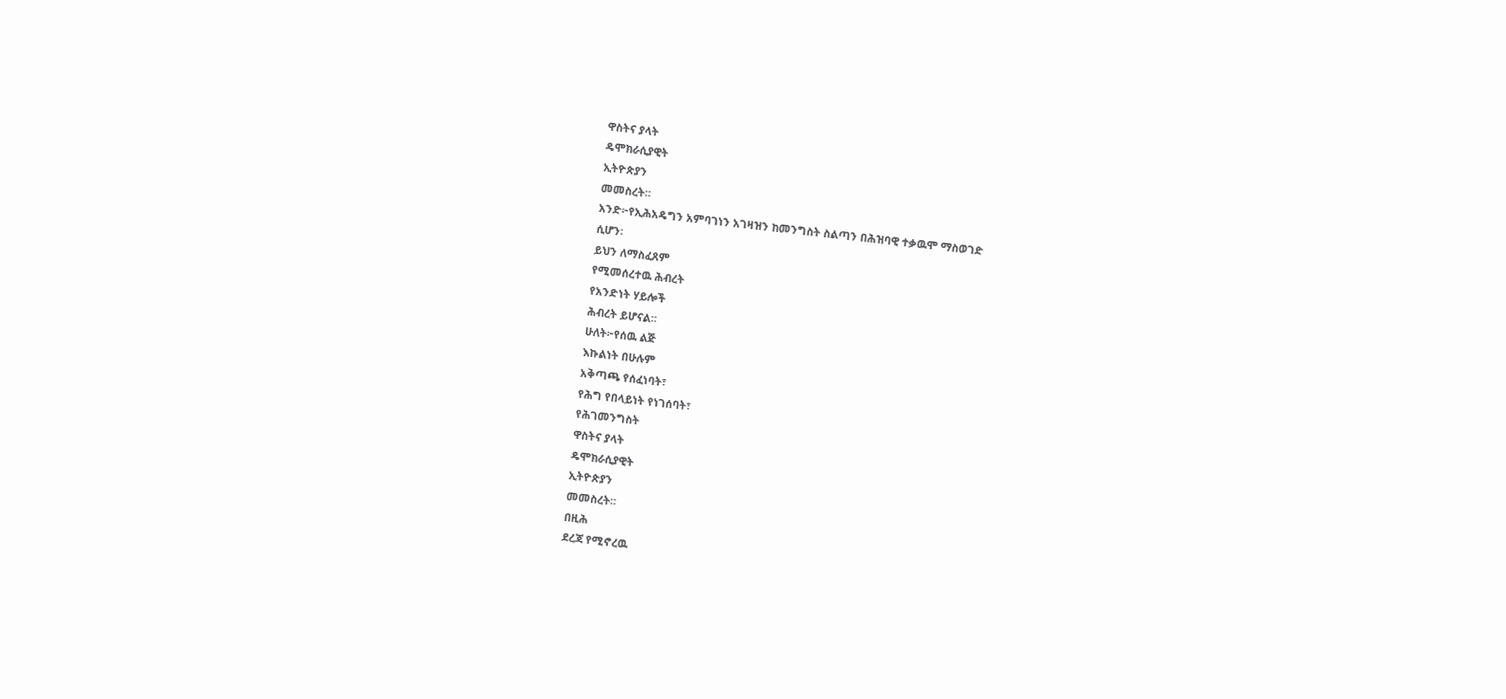ዋስትና ያላት
ዴሞክራሲያዊት
ኢትዮጵያን
መመስረት።
አንድ፦የኢሕአዴግን አምባገነን አገዛዝን ከመንግስት ስልጣን በሕዝባዊ ተቃዉሞ ማስወገድ
ሲሆን፡
ይህን ለማስፈጸም
የሚመሰረተዉ ሕብረት
የአንድነት ሃይሎች
ሕብረት ይሆናል።
ሁለት፦የሰዉ ልጅ
እኩልነት በሁሉም
አቅጣጫ የሰፈነባት፣
የሕግ የበላይነት የነገሰባት፣
የሕገመንግስት
ዋስትና ያላት
ዴሞክራሲያዊት
ኢትዮጵያን
መመስረት።
በዚሕ
ደረጃ የሚኖረዉ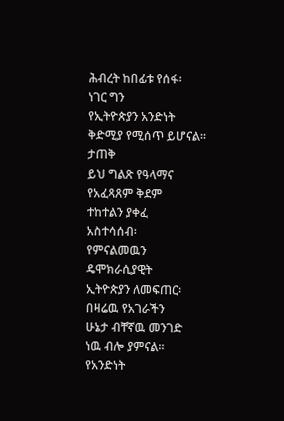ሕብረት ከበፊቱ የሰፋ፡
ነገር ግን
የኢትዮጵያን አንድነት
ቅድሚያ የሚሰጥ ይሆናል።
ታጠቅ
ይህ ግልጽ የዓላማና
የአፈጻጸም ቅደም
ተከተልን ያቀፈ
አስተሳሰብ፡
የምናልመዉን
ዴሞክራሲያዊት
ኢትዮጵያን ለመፍጠር፡
በዛሬዉ የአገራችን
ሁኔታ ብቸኛዉ መንገድ
ነዉ ብሎ ያምናል።
የአንድነት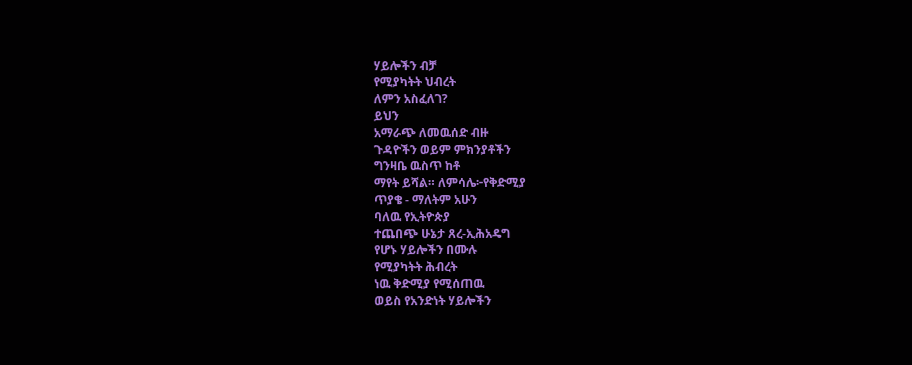ሃይሎችን ብቻ
የሚያካትት ህብረት
ለምን አስፈለገ?
ይህን
አማራጭ ለመዉሰድ ብዙ
ጉዳዮችን ወይም ምክንያቶችን
ግንዛቤ ዉስጥ ከቶ
ማየት ይሻል። ለምሳሌ፦የቅድሚያ
ጥያቄ - ማለትም አሁን
ባለዉ የኢትዮጵያ
ተጨበጭ ሁኔታ ጸረ-ኢሕአዴግ
የሆኑ ሃይሎችን በሙሉ
የሚያካትት ሕብረት
ነዉ ቅድሚያ የሚሰጠዉ
ወይስ የአንድነት ሃይሎችን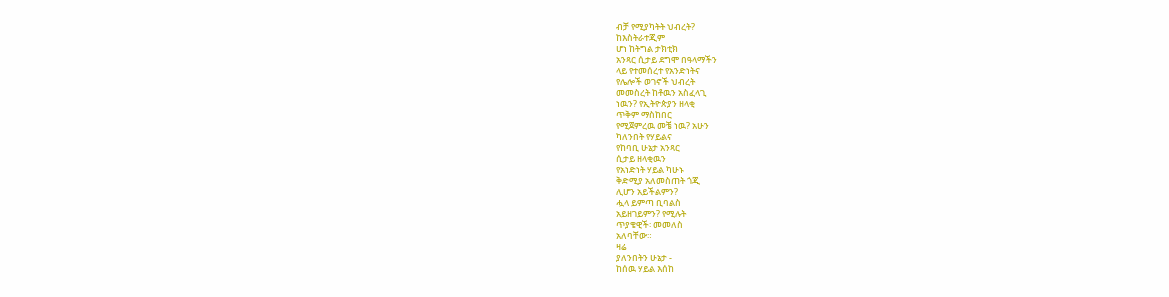ብቻ የሚያካትት ህብረት?
ከእስትራተጂም
ሆነ ከትግል ታክቲክ
አንጻር ሲታይ ደግሞ በዓላማችን
ላይ የተመሰረተ የአንድነትና
የሌሎች ወገኖች ህብረት
መመስረት ከቶዉን አስፈላጊ
ነዉን? የኢትዮጵያን ዘላቂ
ጥቅም ማስከበር
የሚጀምረዉ መቼ ነዉ? አሁን
ካለንበት የሃይልና
የከባቢ ሁኔታ አንጻር
ሲታይ ዘላቂዉን
የአነድነት ሃይል ካሁኑ
ቅድሚያ አለመስጠት ጎጂ
ሊሆን አይችልምን?
ሗላ ይምጣ ቢባልስ
አይዘገይምን? የሚሉት
ጥያቄዊች፡ መመለስ
አለባቸው።
ዛሬ
ያለንበትን ሁኔታ -
ከሰዉ ሃይል እሰከ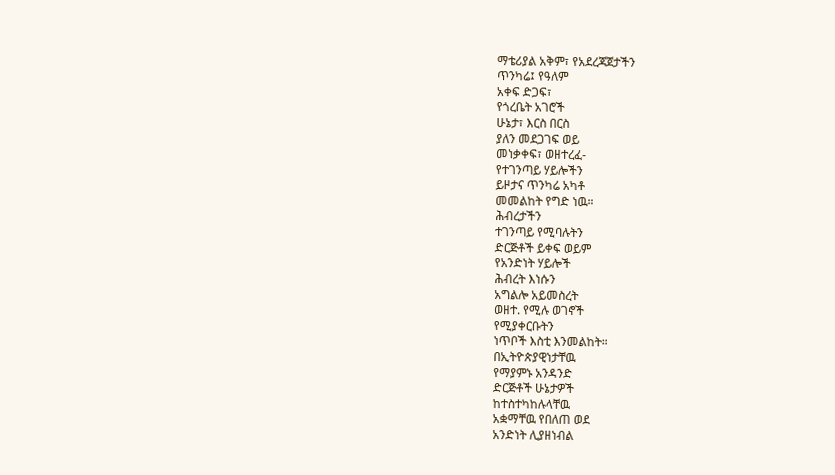ማቴሪያል አቅም፣ የአደረጃጀታችን
ጥንካሬ፤ የዓለም
አቀፍ ድጋፍ፣
የጎረቤት አገሮች
ሁኔታ፣ እርስ በርስ
ያለን መደጋገፍ ወይ
መነቃቀፍ፣ ወዘተረፈ-
የተገንጣይ ሃይሎችን
ይዞታና ጥንካሬ አካቶ
መመልከት የግድ ነዉ።
ሕብረታችን
ተገንጣይ የሚባሉትን
ድርጅቶች ይቀፍ ወይም
የአንድነት ሃይሎች
ሕብረት እነሱን
አግልሎ አይመስረት
ወዘተ. የሚሉ ወገኖች
የሚያቀርቡትን
ነጥቦች እስቲ እንመልከት።
በኢትዮጵያዊነታቸዉ
የማያምኑ አንዳንድ
ድርጅቶች ሁኔታዎች
ከተስተካከሉላቸዉ
አቋማቸዉ የበለጠ ወደ
አንድነት ሊያዘነብል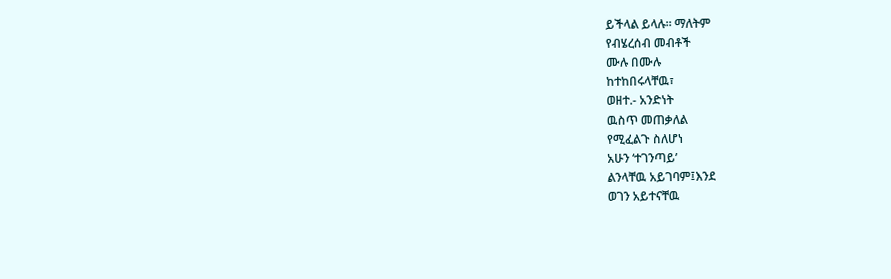ይችላል ይላሉ። ማለትም
የብሄረሰብ መብቶች
ሙሉ በሙሉ
ከተከበሩላቸዉ፣
ወዘተ.- አንድነት
ዉስጥ መጠቃለል
የሚፈልጉ ስለሆነ
አሁን ‘ተገንጣይ’
ልንላቸዉ አይገባም፤እንደ
ወገን አይተናቸዉ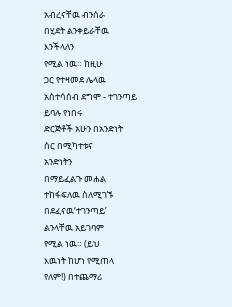አብረናቸዉ ብንሰራ
በሂደት ልንቀይራቸዉ እንችላለን
የሚል ነዉ። ከዚሁ
ጋር የተዛመደ ሌላዉ
አስተሳሰብ ደግሞ - ተገንጣይ
ይባሉ የነበሩ
ድርጅቶች አሁን በአንድነት
ስር በሚካተቱና
አንድነትን
በማይፈልጉ መሐል
ተከፋፍለዉ ስለሚገኙ በደፈናዉ‘ተገንጣይ’
ልንላቸዉ አይገባም
የሚል ነዉ። (ይህ
እዉነት ከሆነ የሚጠላ
የለም!) በተጨማሪ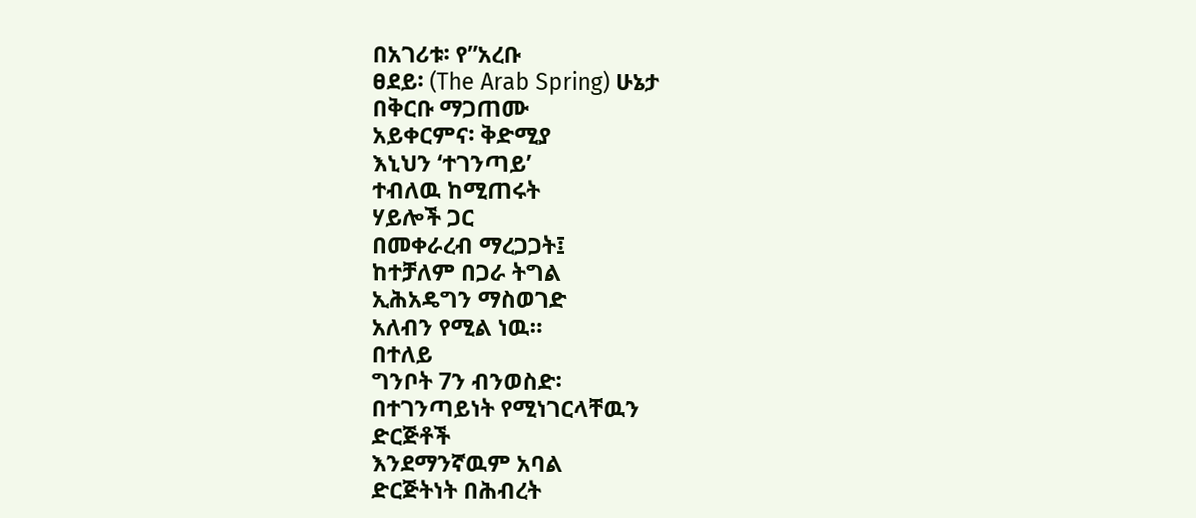በአገሪቱ፡ የ”አረቡ
ፀደይ፡ (The Arab Spring) ሁኔታ
በቅርቡ ማጋጠሙ
አይቀርምና፡ ቅድሚያ
እኒህን ‘ተገንጣይ’
ተብለዉ ከሚጠሩት
ሃይሎች ጋር
በመቀራረብ ማረጋጋት፤
ከተቻለም በጋራ ትግል
ኢሕአዴግን ማስወገድ
አለብን የሚል ነዉ።
በተለይ
ግንቦት 7ን ብንወስድ፡
በተገንጣይነት የሚነገርላቸዉን
ድርጅቶች
እንደማንኛዉም አባል
ድርጅትነት በሕብረት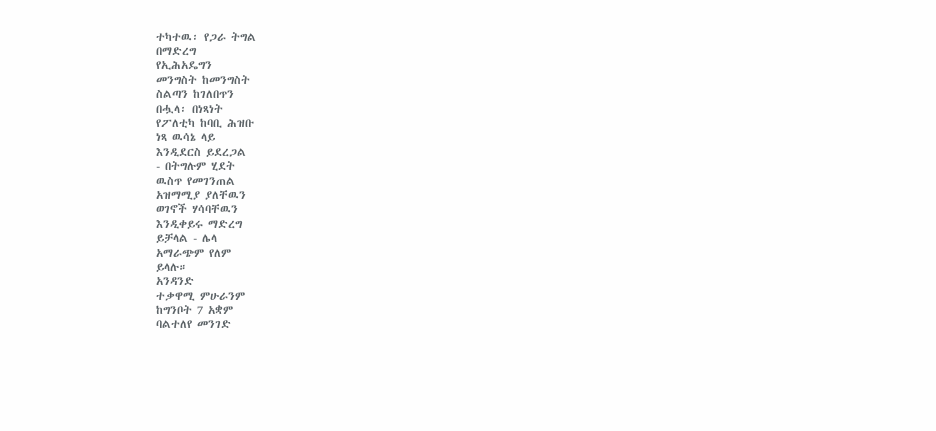ተካተዉ፡ የጋራ ትግል
በማድረግ
የኢሕአዴግን
መንግስት ከመንግስት
ስልጣን ከገለበጥን
በሗላ፡ በነጻነት
የፖለቲካ ከባቢ ሕዝቡ
ነጻ ዉሳኔ ላይ
እንዲደርስ ይደረጋል
- በትግሉም ሂደት
ዉስጥ የመገንጠል
አዝማሚያ ያለቸዉን
ወገኖች ሃሳባቸዉን
እንዲቀይሩ ማድረግ
ይቻላል - ሌላ
አማራጭም የለም
ይላሉ።
አንዳንድ
ተቃዋሚ ምሁራንም
ከግንቦት 7 አቋም
ባልተለየ መንገድ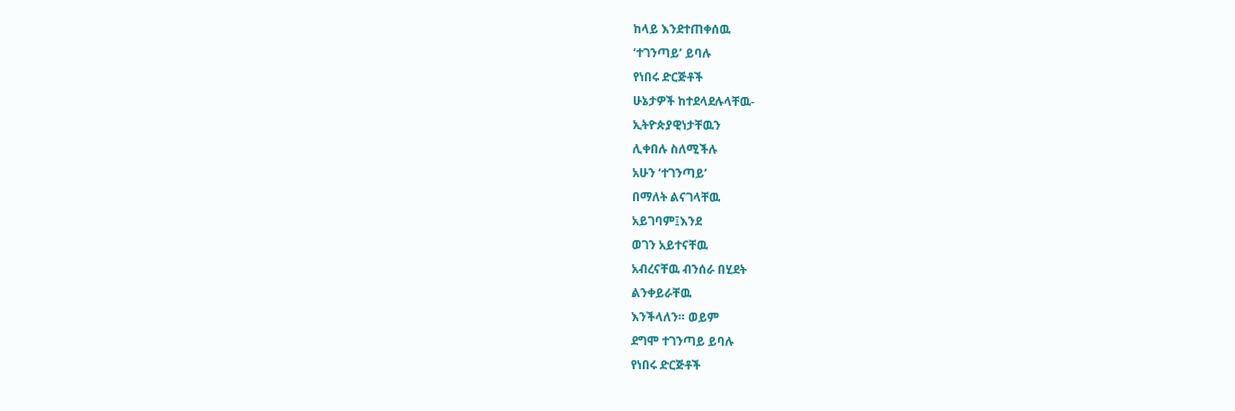ከላይ እንደተጠቀሰዉ
‘ተገንጣይ’ ይባሉ
የነበሩ ድርጅቶች
ሁኔታዎች ከተደላደሉላቸዉ-
ኢትዮጵያዊነታቸዉን
ሊቀበሉ ስለሚችሉ
አሁን ‘ተገንጣይ’
በማለት ልናገላቸዉ
አይገባም፤እንደ
ወገን አይተናቸዉ
አብረናቸዉ ብንሰራ በሂደት
ልንቀይራቸዉ
እንችላለን። ወይም
ደግሞ ተገንጣይ ይባሉ
የነበሩ ድርጅቶች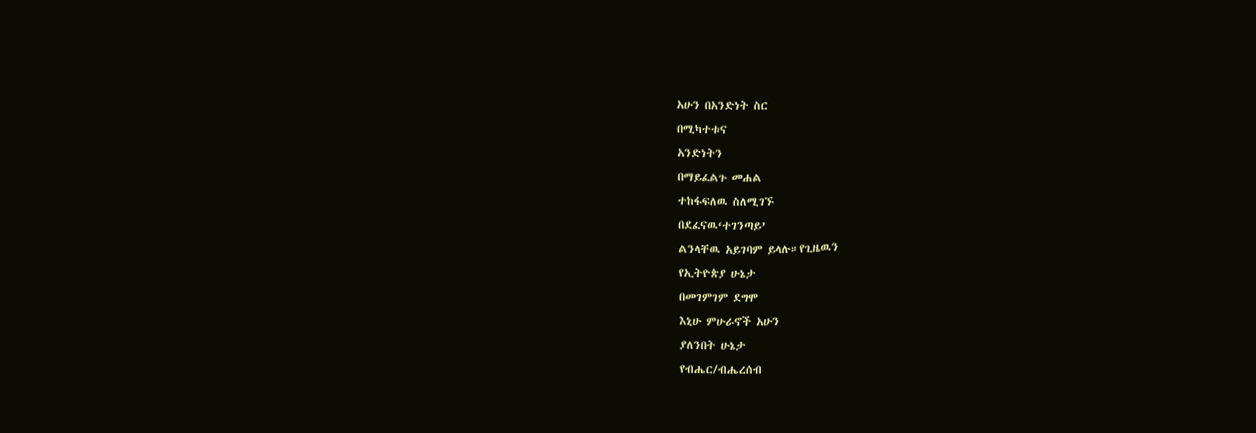አሁን በአንድነት ስር
በሚካተቱና
አንድነትን
በማይፈልጉ መሐል
ተከፋፍለዉ ስለሚገኙ
በደፈናዉ‘ተገንጣይ’
ልንላቸዉ አይገባም ይላሉ።የጊዜዉን
የኢትዮጵያ ሁኔታ
በመገምገም ደግሞ
እኒሁ ምሁራኖች አሁን
ያለንበት ሁኔታ
የብሔር/ብሔረሰብ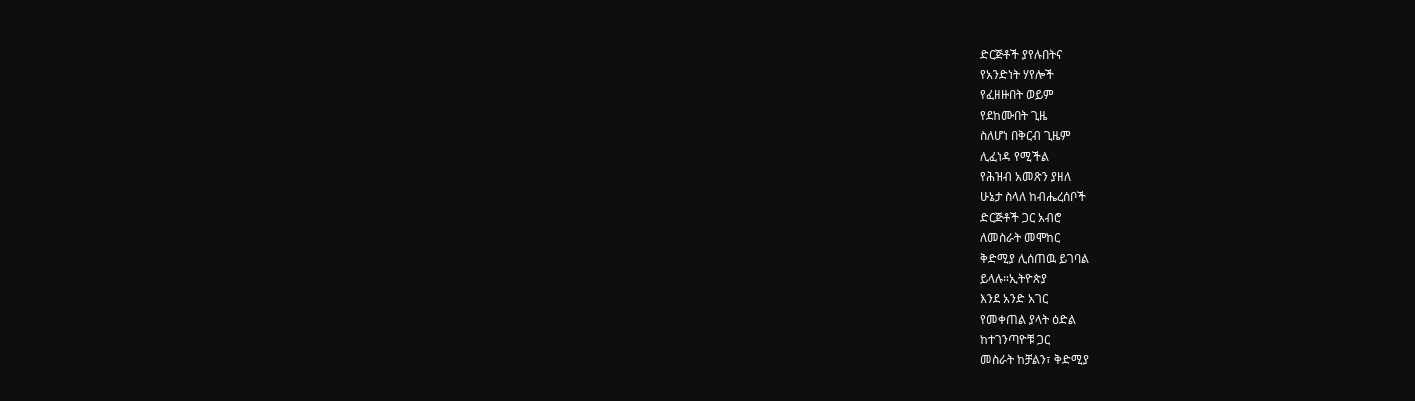ድርጅቶች ያየሉበትና
የአንድነት ሃየሎች
የፈዘዙበት ወይም
የደከሙበት ጊዜ
ስለሆነ በቅርብ ጊዜም
ሊፈነዳ የሚችል
የሕዝብ አመጽን ያዘለ
ሁኔታ ስላለ ከብሔረሰቦች
ድርጅቶች ጋር አብሮ
ለመስራት መሞከር
ቅድሚያ ሊሰጠዉ ይገባል
ይላሉ።ኢትዮጵያ
እንደ አንድ አገር
የመቀጠል ያላት ዕድል
ከተገንጣዮቹ ጋር
መስራት ከቻልን፣ ቅድሚያ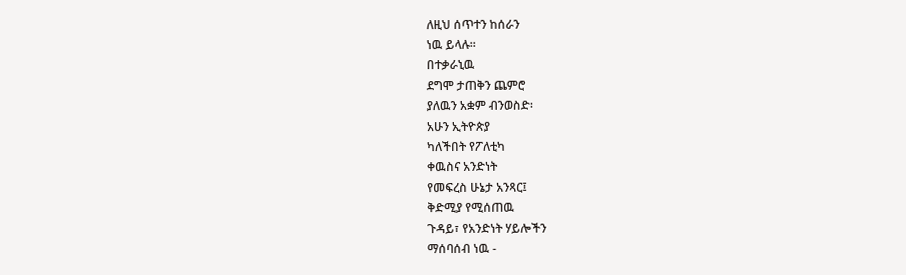ለዚህ ሰጥተን ከሰራን
ነዉ ይላሉ።
በተቃራኒዉ
ደግሞ ታጠቅን ጨምሮ
ያለዉን አቋም ብንወስድ፡
አሁን ኢትዮጵያ
ካለችበት የፖለቲካ
ቀዉስና አንድነት
የመፍረስ ሁኔታ አንጻር፤
ቅድሚያ የሚሰጠዉ
ጉዳይ፣ የአንድነት ሃይሎችን
ማሰባሰብ ነዉ -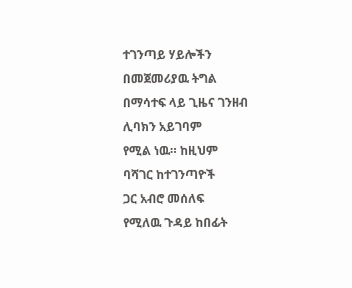ተገንጣይ ሃይሎችን
በመጀመሪያዉ ትግል
በማሳተፍ ላይ ጊዜና ገንዘብ
ሊባክን አይገባም
የሚል ነዉ። ከዚህም
ባሻገር ከተገንጣዮች
ጋር አብሮ መሰለፍ
የሚለዉ ጉዳይ ከበፊት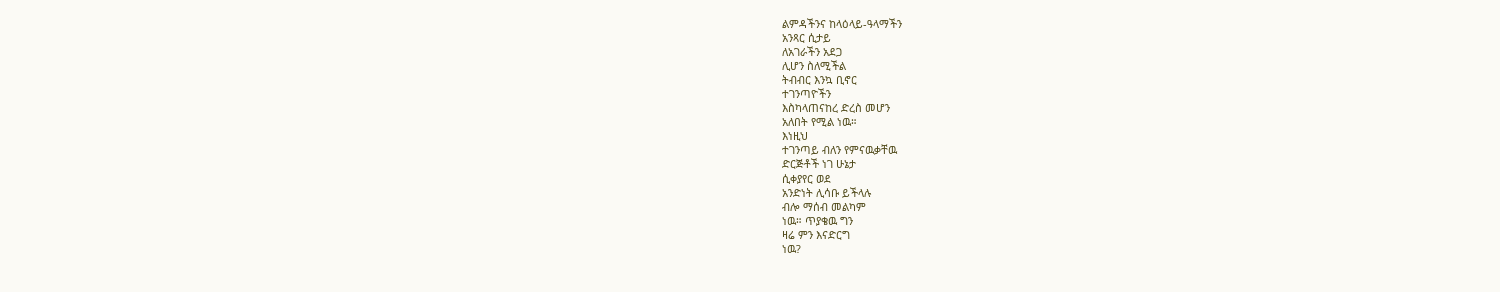ልምዳችንና ከላዕላይ-ዓላማችን
አንጻር ሲታይ
ለአገራችን አደጋ
ሊሆን ስለሚችል
ትብብር እንኳ ቢኖር
ተገንጣዮችን
እስካላጠናከረ ድረስ መሆን
አለበት የሚል ነዉ።
እነዚህ
ተገንጣይ ብለን የምናዉቃቸዉ
ድርጅቶች ነገ ሁኔታ
ሲቀያየር ወደ
አንድነት ሊሳቡ ይችላሉ
ብሎ ማሰብ መልካም
ነዉ። ጥያቄዉ ግን
ዛሬ ምን እናድርግ
ነዉ?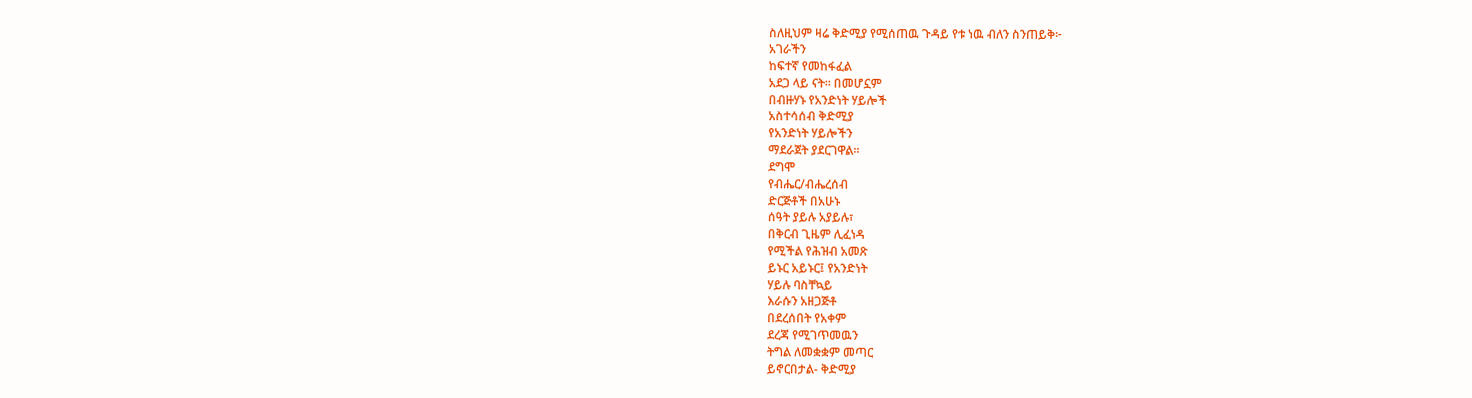ስለዚህም ዛሬ ቅድሚያ የሚሰጠዉ ጉዳይ የቱ ነዉ ብለን ስንጠይቅ፦
አገራችን
ከፍተኛ የመከፋፈል
አደጋ ላይ ናት። በመሆኗም
በብዙሃኑ የአንድነት ሃይሎች
አስተሳሰብ ቅድሚያ
የአንድነት ሃይሎችን
ማደራጀት ያደርገዋል።
ደግሞ
የብሔር/ብሔረሰብ
ድርጅቶች በአሁኑ
ሰዓት ያይሉ አያይሉ፣
በቅርብ ጊዜም ሊፈነዳ
የሚችል የሕዝብ አመጽ
ይኑር አይኑር፤ የአንድነት
ሃይሉ ባስቸኳይ
እራሱን አዘጋጅቶ
በደረሰበት የአቀም
ደረጃ የሚገጥመዉን
ትግል ለመቋቋም መጣር
ይኖርበታል- ቅድሚያ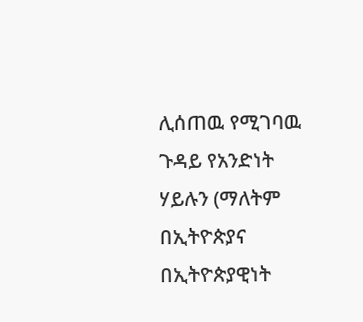ሊሰጠዉ የሚገባዉ
ጉዳይ የአንድነት
ሃይሉን (ማለትም በኢትዮጵያና
በኢትዮጵያዊነት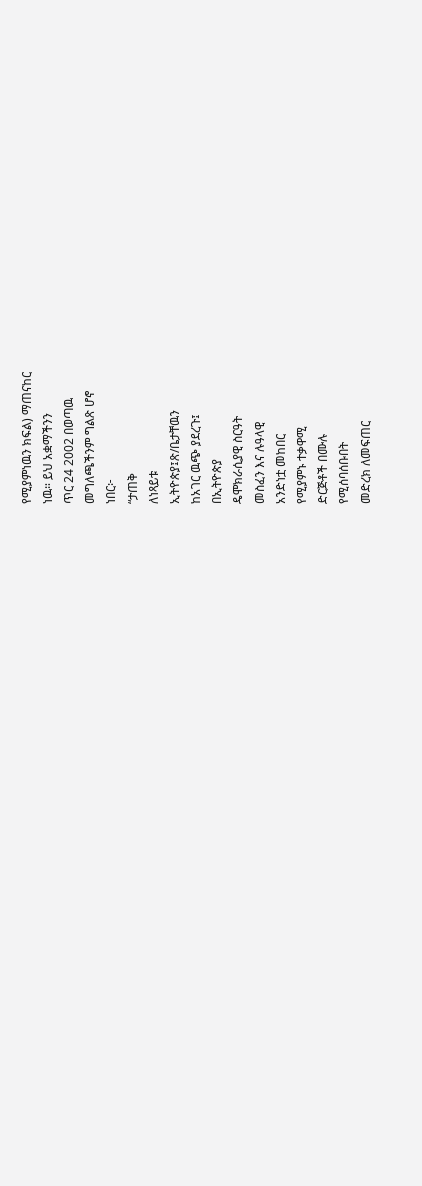የሚያምነዉን ክፍል) ማጠናከር
ነዉ። ይህ አቋማችንን
ጥር 24 2002 በወጣዉ
መግለጫችንም ግልጽ ሆኖ
ነበር፦
“ታጠቅ
ለነጻይቱ
ኢትዮጵያ፤ጽ/ቤታቸዉን
ከአገር ዉጭ ያደረጉ፤
በኢትዮጵያ
ዴሞክራሲያዊ ስርዓት
መስፈን እና ሉዓላዊ
አንድነቷ መከበር
የሚያምኑ ተቃዋሚ
ድርጅቶች በሙሉ
የሚሰባሰቡበት
መድረክ ለመፍጠር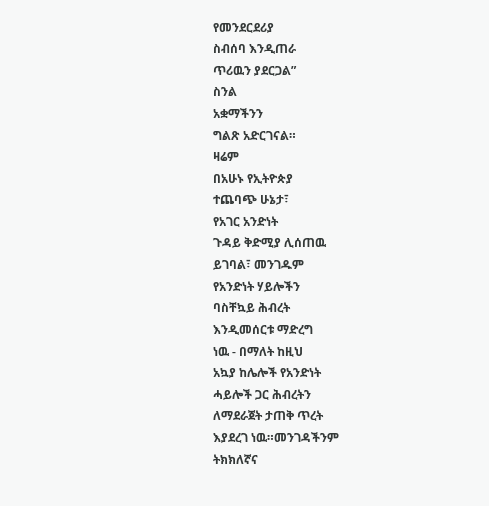የመንደርደሪያ
ስብሰባ እንዲጠራ
ጥሪዉን ያደርጋል”
ስንል
አቋማችንን
ግልጽ አድርገናል።
ዛሬም
በአሁኑ የኢትዮጵያ
ተጨባጭ ሁኔታ፣
የአገር አንድነት
ጉዳይ ቅድሚያ ሊሰጠዉ
ይገባል፣ መንገዱም
የአንድነት ሃይሎችን
ባስቸኳይ ሕብረት
እንዲመሰርቱ ማድረግ
ነዉ - በማለት ከዚህ
አኳያ ከሌሎች የአንድነት
ሓይሎች ጋር ሕብረትን
ለማደራጀት ታጠቅ ጥረት
እያደረገ ነዉ።መንገዳችንም
ትክክለኛና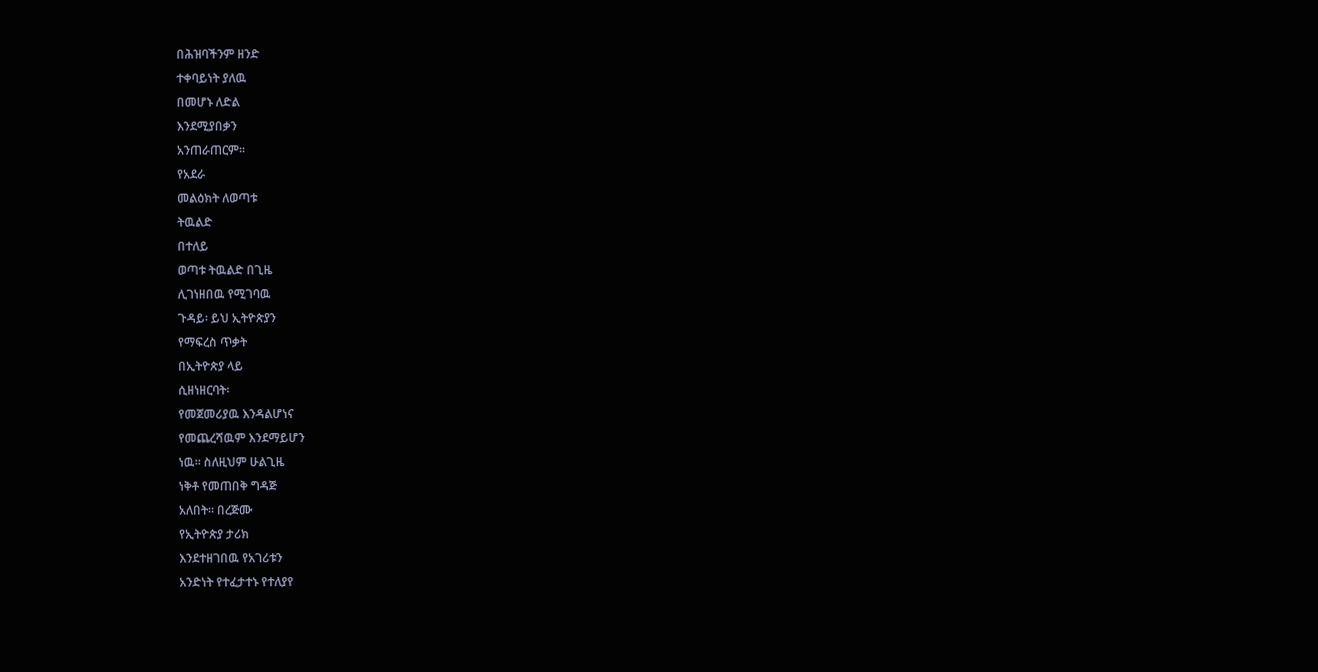በሕዝባችንም ዘንድ
ተቀባይነት ያለዉ
በመሆኑ ለድል
እንደሚያበቃን
አንጠራጠርም።
የአደራ
መልዕክት ለወጣቱ
ትዉልድ
በተለይ
ወጣቱ ትዉልድ በጊዜ
ሊገነዘበዉ የሚገባዉ
ጉዳይ፡ ይህ ኢትዮጵያን
የማፍረስ ጥቃት
በኢትዮጵያ ላይ
ሲዘነዘርባት፡
የመጀመሪያዉ እንዳልሆነና
የመጨረሻዉም እንደማይሆን
ነዉ። ስለዚህም ሁልጊዜ
ነቅቶ የመጠበቅ ግዳጅ
አለበት። በረጅሙ
የኢትዮጵያ ታሪክ
እንደተዘገበዉ የአገሪቱን
አንድነት የተፈታተኑ የተለያየ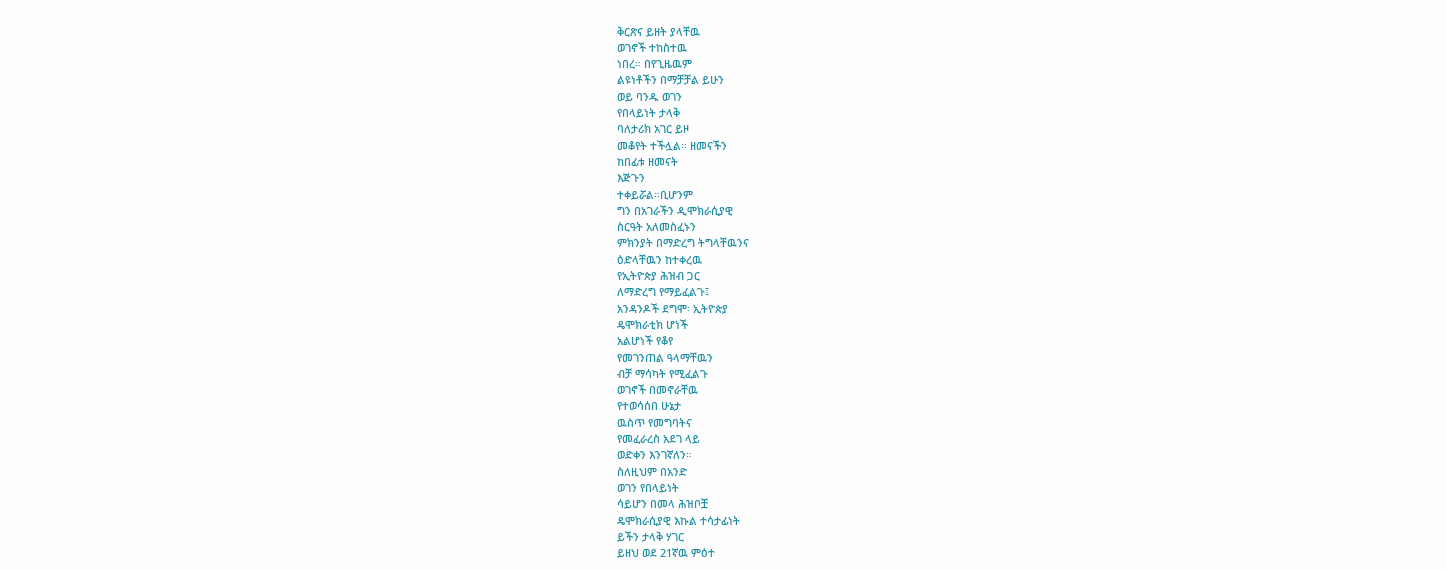ቅርጽና ይዘት ያላቸዉ
ወገኖች ተከስተዉ
ነበረ። በየጊዜዉም
ልዩነቶችን በማቻቻል ይሁን
ወይ ባንዱ ወገን
የበላይነት ታላቅ
ባለታሪክ አገር ይዞ
መቆየት ተችሏል። ዘመናችን
ከበፊቱ ዘመናት
እጅጉን
ተቀይሯል።ቢሆንም
ግን በአገራችን ዲሞክራሲያዊ
ስርዓት አለመስፈኑን
ምክንያት በማድረግ ትግላቸዉንና
ዕድላቸዉን ከተቀረዉ
የኢትዮጵያ ሕዝብ ጋር
ለማድረግ የማይፈልጉ፤
አንዳንዶች ደግሞ፡ ኢትዮጵያ
ዴሞክራቲክ ሆነች
አልሆነች የቆየ
የመገንጠል ዓላማቸዉን
ብቻ ማሳካት የሚፈልጉ
ወገኖች በመኖራቸዉ
የተወሳሰበ ሁኔታ
ዉስጥ የመግባትና
የመፈራረስ አደገ ላይ
ወድቀን እንገኛለን።
ስለዚህም በአንድ
ወገን የበላይነት
ሳይሆን በመላ ሕዝቦቿ
ዴሞክራሲያዊ እኩል ተሳታፊነት
ይችን ታላቅ ሃገር
ይዘህ ወደ 21ኛዉ ምዕተ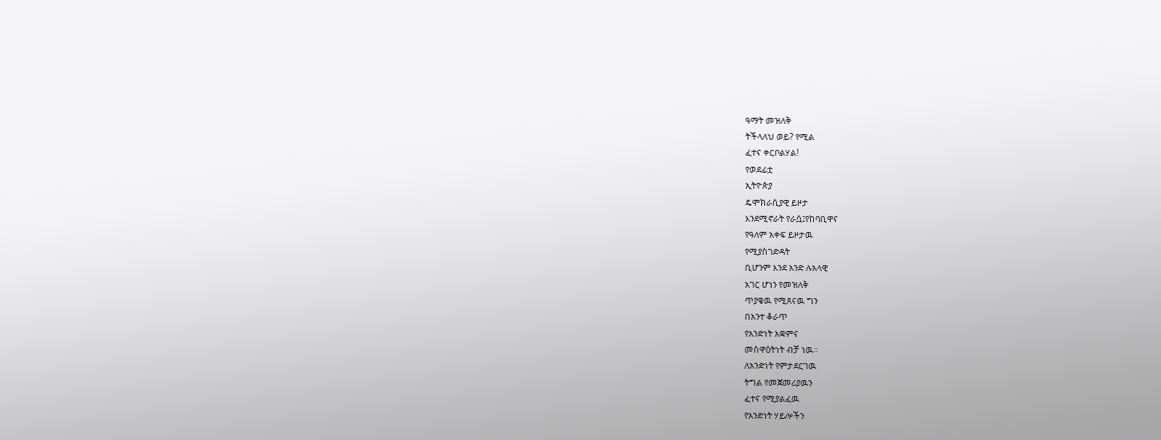ዓማት መዝለቅ
ትችላለህ ወይ? የሚል
ፈተና ቀርቦልሃል!
የወደፊቷ
ኢትዮጵያ
ዴሞክራሲያዊ ይዞታ
እንደሚኖራት የራሷ፤የከባቢዋና
የዓለም አቀፍ ይዞታዉ
የሚያስገድዳት
ቢሆንም እንደ አንድ ሉአላዊ
አገር ሆነን የመዝለቅ
ጥያቄዉ የሚጸናዉ ግን
በአንተ ቆራጥ
የአንድነት አቋምና
መስዋዕትነት ብቻ ነዉ።
ለአንድነት የምታደርገዉ
ትግል የመጀመሪያዉን
ፈተና የሚያልፈዉ
የአንድነት ሃይሎችን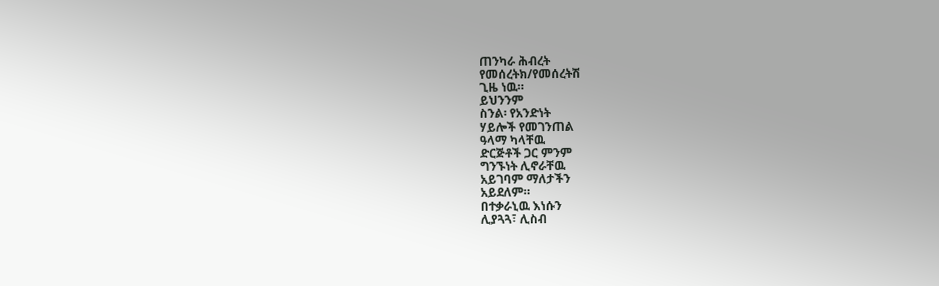ጠንካራ ሕብረት
የመሰረትክ/የመሰረትሽ
ጊዜ ነዉ።
ይህንንም
ስንል፡ የአንድነት
ሃይሎች የመገንጠል
ዓላማ ካላቸዉ
ድርጅቶች ጋር ምንም
ግንኙነት ሊኖራቸዉ
አይገባም ማለታችን
አይደለም።
በተቃራኒዉ እነሱን
ሊያጓጓ፣ ሊስብ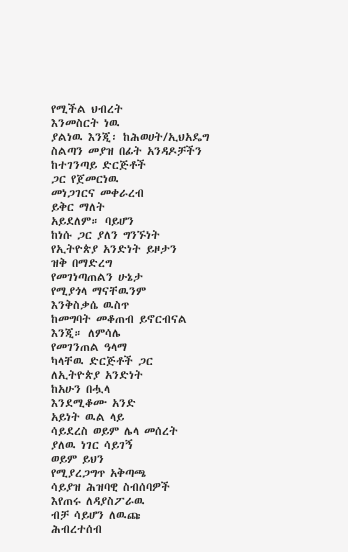የሚችል ህብረት
እንመስርት ነዉ
ያልነዉ እንጂ፡ ከሕወሀት/ኢህአዴግ
ስልጣን መያዝ በፊት አንዳዶቻችን
ከተገንጣይ ድርጅቶች
ጋር የጀመርነዉ
መነጋገርና መቀራረብ
ይቅር ማለት
አይደለም። ባይሆን
ከነሱ ጋር ያለን ግንኙነት
የኢትዮጵያ አንድነት ይዞታን
ዝቅ በማድረግ
የመገነጣጠልን ሁኔታ
የሚያጎላ ማናቸዉንም
እንቅስቃሴ ዉስጥ
ከመግባት መቆጠብ ይኖርብናል
እንጂ። ለምሳሌ
የመገንጠል ዓላማ
ካላቸዉ ድርጅቶች ጋር
ለኢትዮጵያ አንድነት
ከአሁን በሗላ
እንደሚቆሙ አንድ
አይነት ዉል ላይ
ሳይደረስ ወይም ሌላ መሰረት
ያለዉ ነገር ሳይገኝ
ወይም ይህን
የሚያረጋግጥ አቅጣጫ
ሳይያዝ ሕዝባዊ ስብሰባዎች
እየጠሩ ለዳያስፖራዉ
ብቻ ሳይሆን ለዉጩ
ሕብረተሰብ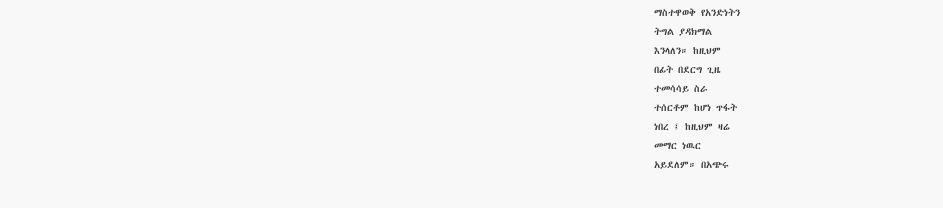ማስተዋወቅ የአንድነትን
ትግል ያዳክማል
እንላለን። ከዚህም
በፊት በደርግ ጊዜ
ተመሳሳይ ስራ
ተሰርቶም ከሆነ ጥፋት
ነበረ ፤ ከዚህም ዛሬ
መማር ነዉር
አይደለም። በአጭሩ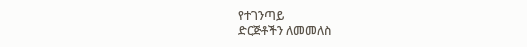የተገንጣይ
ድርጅቶችን ለመመለስ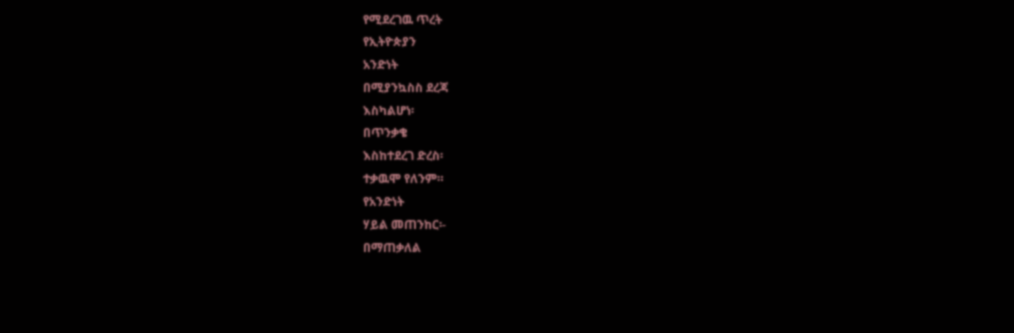የሚደረገዉ ጥረት
የኢትዮጵያን
አንድነት
በሚያንኳስስ ደረጃ
እስካልሆነ፡
በጥንቃቄ
እስከተደረገ ድረስ፡
ተቃዉሞ የለንም።
የአንድነት
ሃይል መጠንከር፡-
በማጠቃለል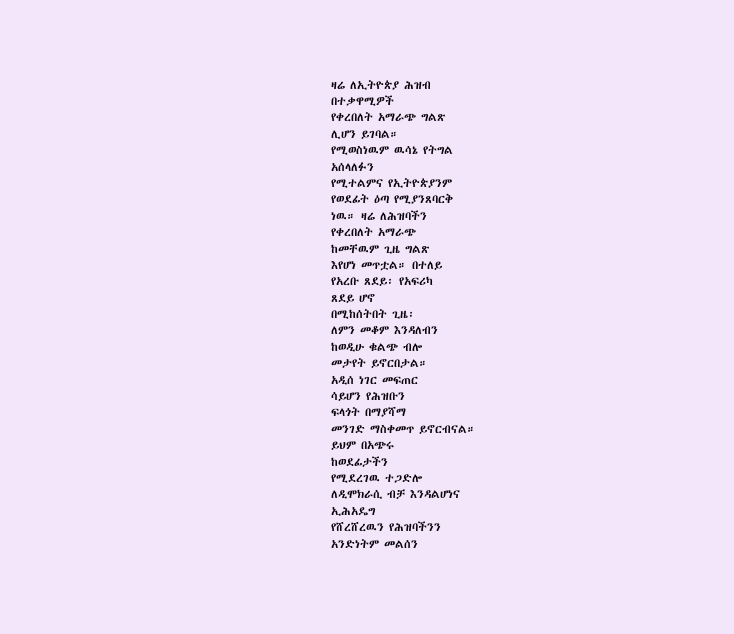ዛሬ ለኢትዮጵያ ሕዝብ
በተቃዋሚዎች
የቀረበለት አማራጭ ግልጽ
ሊሆን ይገባል።
የሚወስነዉም ዉሳኔ የትግል
አሰላለፉን
የሚተልምና የኢትዮጵያንም
የወደፊት ዕጣ የሚያንጸባርቅ
ነዉ። ዛሬ ለሕዝባችን
የቀረበለት አማራጭ
ከመቸዉም ጊዜ ግልጽ
እየሆነ መጥቷል። በተለይ
የአረቡ ጸደይ፡ የአፍሪካ
ጸደይ ሆኖ
በሚከሰትበት ጊዜ፡
ለምን መቆም እንዳለብን
ከወዲሁ ቁልጭ ብሎ
መታየት ይኖርበታል።
አዲሰ ነገር መፍጠር
ሳይሆን የሕዝቡን
ፍላጎት በማያሻማ
መንገድ ማስቀመጥ ይኖርብናል።
ይህም በአጭሩ
ከወደፊታችን
የሚደረገዉ ተጋድሎ
ለዲሞክራሲ ብቻ እንዳልሆነና
ኢሕአዴግ
የሸረሸረዉን የሕዝባችንን
አንድነትም መልሰን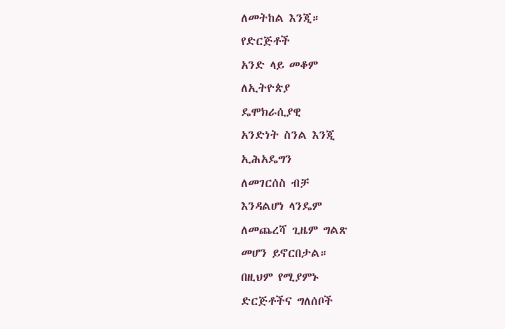ለመትከል እንጂ።
የድርጅቶች
አንድ ላይ መቆም
ለኢትዮጵያ
ዴሞክራሲያዊ
አንድነት ስንል እንጂ
ኢሕአዴግን
ለመገርሰስ ብቻ
እንዳልሆነ ላንዴም
ለመጨረሻ ጊዜም ግልጽ
መሆን ይኖርበታል።
በዚህም የሚያምኑ
ድርጅቶችና ግለሰቦች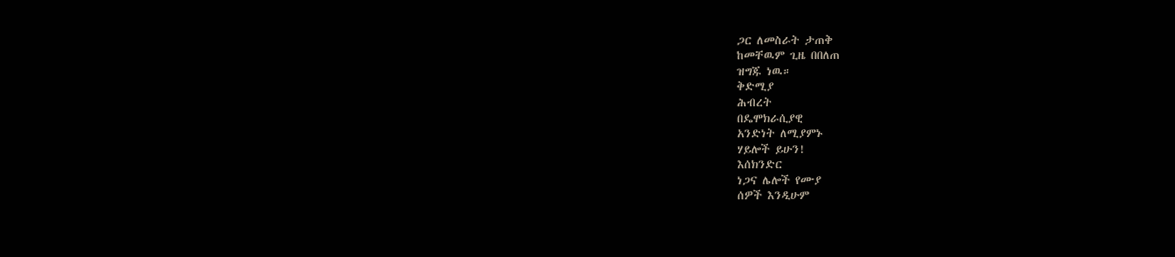ጋር ለመስራት ታጠቅ
ከመቸዉም ጊዜ በበለጠ
ዝግጁ ነዉ።
ቅድሚያ
ሕብረት
በዴሞክራሲያዊ
አንድነት ለሚያምኑ
ሃይሎች ይሁን!
እሰክንድር
ነጋና ሌሎች የሙያ
ሰዎች እንዲሁም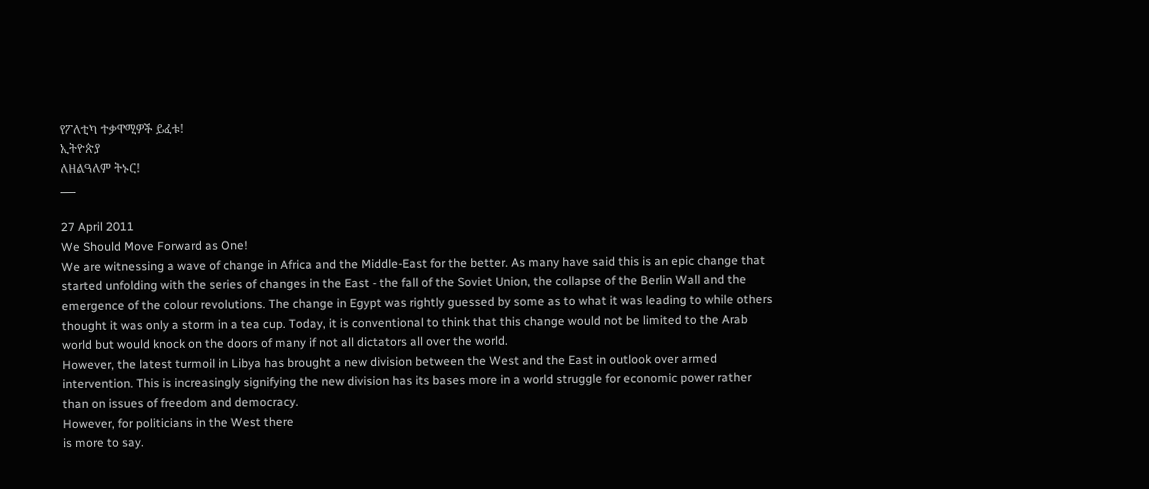የፖለቲካ ተቃዋሚዎች ይፈቱ!
ኢትዮጵያ
ለዘልዓለም ትኑር!
___

27 April 2011
We Should Move Forward as One!
We are witnessing a wave of change in Africa and the Middle-East for the better. As many have said this is an epic change that started unfolding with the series of changes in the East - the fall of the Soviet Union, the collapse of the Berlin Wall and the emergence of the colour revolutions. The change in Egypt was rightly guessed by some as to what it was leading to while others thought it was only a storm in a tea cup. Today, it is conventional to think that this change would not be limited to the Arab world but would knock on the doors of many if not all dictators all over the world.
However, the latest turmoil in Libya has brought a new division between the West and the East in outlook over armed intervention. This is increasingly signifying the new division has its bases more in a world struggle for economic power rather than on issues of freedom and democracy.
However, for politicians in the West there
is more to say.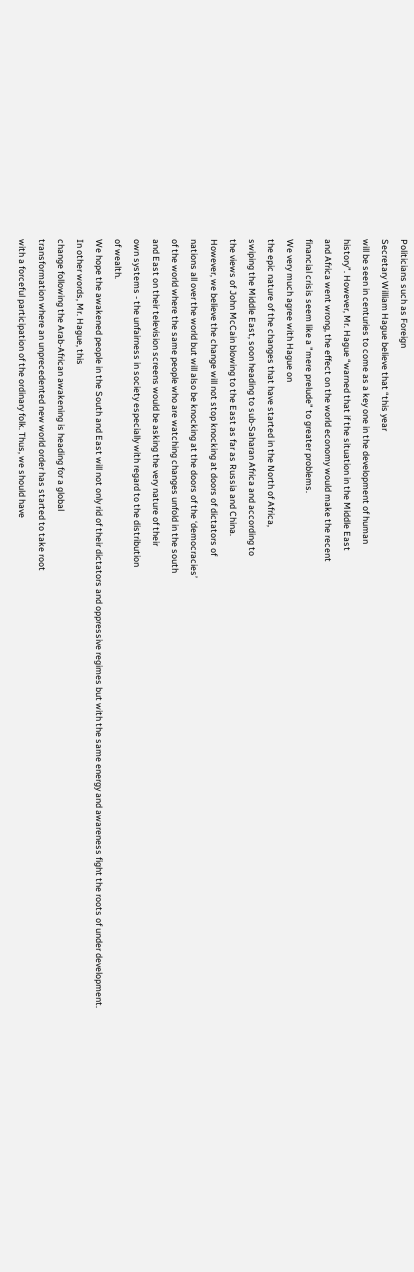Politicians such as Foreign
Secretary William Hague believe that “this year
will be seen in centuries to come as a key one in the development of human
history”. However, Mr. Hague “warned that if the situation in the Middle East
and Africa went wrong, the effect on the world economy would make the recent
financial crisis seem like a "mere prelude" to greater problems.
We very much agree with Hague on
the epic nature of the changes that have started in the North of Africa,
swiping the Middle East, soon heading to sub-Saharan Africa and according to
the views of John McCain blowing to the East as far as Russia and China.
However, we believe the change will not stop knocking at doors of dictators of
nations all over the world but will also be knocking at the doors of the ‘democracies’
of the world where the same people who are watching changes unfold in the south
and East on their television screens would be asking the very nature of their
own systems - the unfairness in society especially with regard to the distribution
of wealth.
We hope the awakened people in the South and East will not only rid of their dictators and oppressive regimes but with the same energy and awareness fight the roots of under development.
In other words, Mr. Hague, this
change following the Arab-African awakening is heading for a global
transformation where an unprecedented new world order has started to take root
with a forceful participation of the ordinary folk. Thus, we should have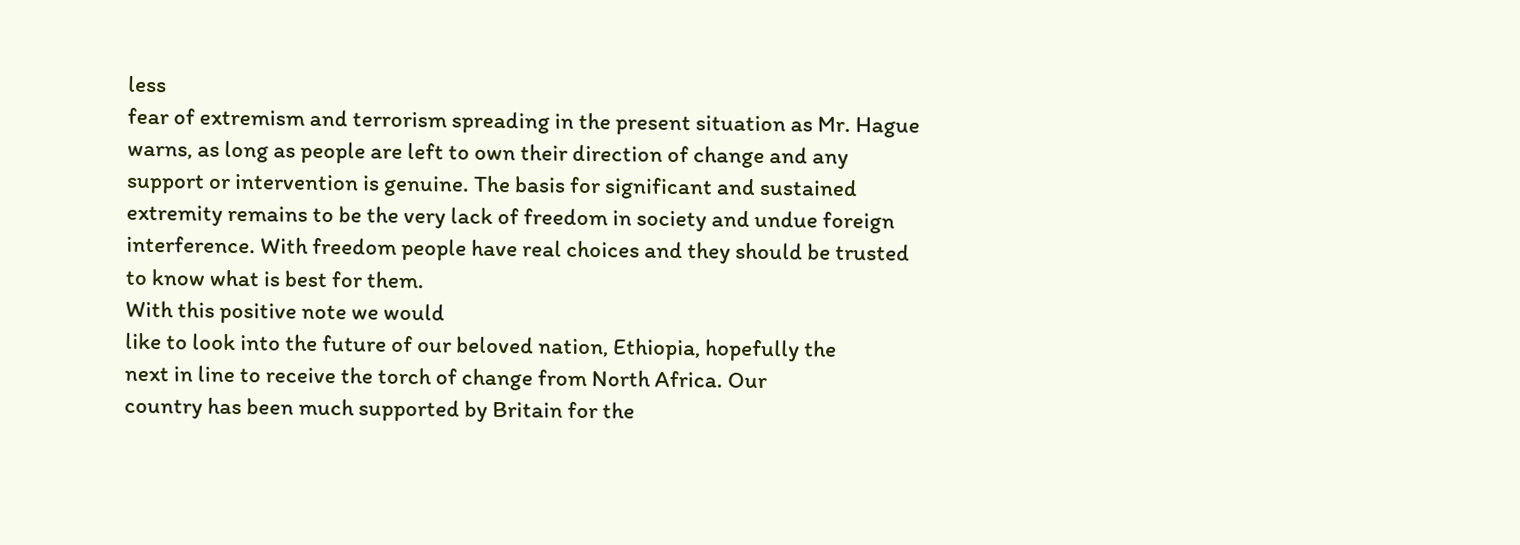less
fear of extremism and terrorism spreading in the present situation as Mr. Hague
warns, as long as people are left to own their direction of change and any
support or intervention is genuine. The basis for significant and sustained
extremity remains to be the very lack of freedom in society and undue foreign
interference. With freedom people have real choices and they should be trusted
to know what is best for them.
With this positive note we would
like to look into the future of our beloved nation, Ethiopia, hopefully the
next in line to receive the torch of change from North Africa. Our
country has been much supported by Britain for the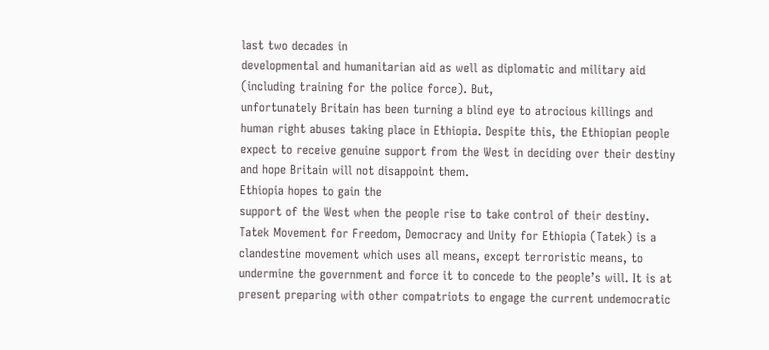last two decades in
developmental and humanitarian aid as well as diplomatic and military aid
(including training for the police force). But,
unfortunately Britain has been turning a blind eye to atrocious killings and
human right abuses taking place in Ethiopia. Despite this, the Ethiopian people
expect to receive genuine support from the West in deciding over their destiny
and hope Britain will not disappoint them.
Ethiopia hopes to gain the
support of the West when the people rise to take control of their destiny.
Tatek Movement for Freedom, Democracy and Unity for Ethiopia (Tatek) is a
clandestine movement which uses all means, except terroristic means, to
undermine the government and force it to concede to the people’s will. It is at
present preparing with other compatriots to engage the current undemocratic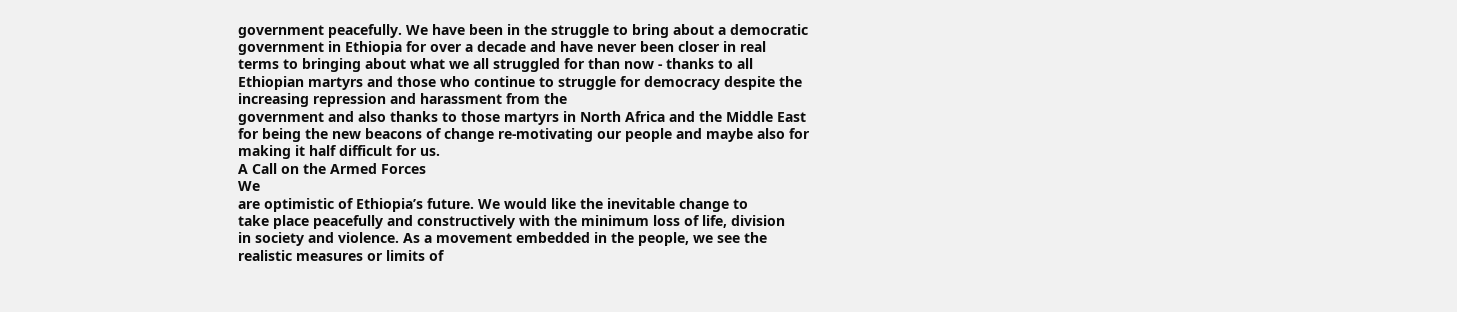government peacefully. We have been in the struggle to bring about a democratic
government in Ethiopia for over a decade and have never been closer in real
terms to bringing about what we all struggled for than now - thanks to all
Ethiopian martyrs and those who continue to struggle for democracy despite the
increasing repression and harassment from the
government and also thanks to those martyrs in North Africa and the Middle East
for being the new beacons of change re-motivating our people and maybe also for
making it half difficult for us.
A Call on the Armed Forces
We
are optimistic of Ethiopia’s future. We would like the inevitable change to
take place peacefully and constructively with the minimum loss of life, division
in society and violence. As a movement embedded in the people, we see the
realistic measures or limits of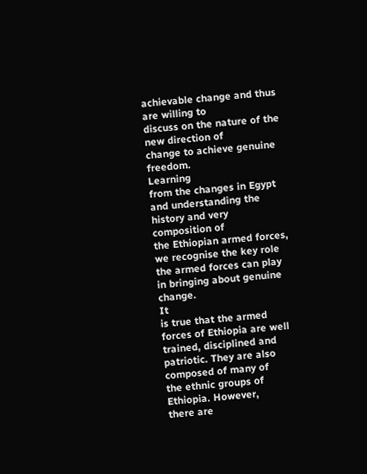achievable change and thus are willing to
discuss on the nature of the new direction of
change to achieve genuine freedom.
Learning
from the changes in Egypt and understanding the history and very composition of
the Ethiopian armed forces, we recognise the key role the armed forces can play
in bringing about genuine change.
It
is true that the armed forces of Ethiopia are well trained, disciplined and
patriotic. They are also composed of many of
the ethnic groups of Ethiopia. However,
there are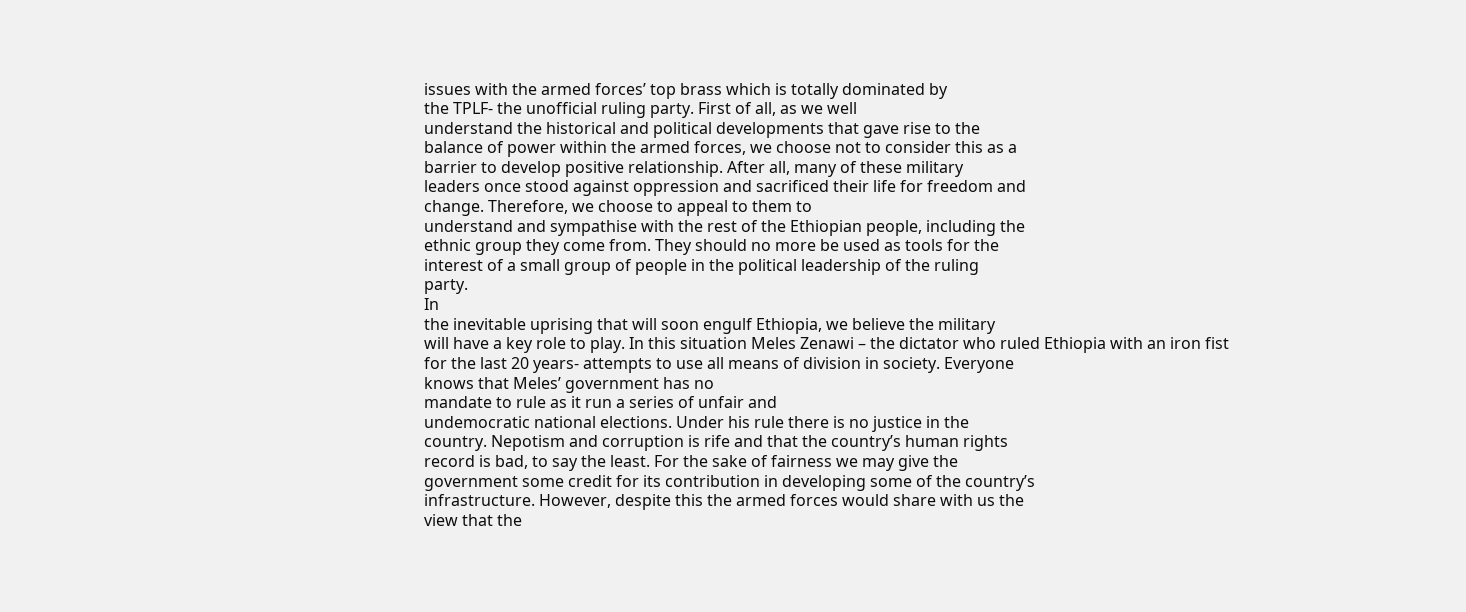issues with the armed forces’ top brass which is totally dominated by
the TPLF- the unofficial ruling party. First of all, as we well
understand the historical and political developments that gave rise to the
balance of power within the armed forces, we choose not to consider this as a
barrier to develop positive relationship. After all, many of these military
leaders once stood against oppression and sacrificed their life for freedom and
change. Therefore, we choose to appeal to them to
understand and sympathise with the rest of the Ethiopian people, including the
ethnic group they come from. They should no more be used as tools for the
interest of a small group of people in the political leadership of the ruling
party.
In
the inevitable uprising that will soon engulf Ethiopia, we believe the military
will have a key role to play. In this situation Meles Zenawi – the dictator who ruled Ethiopia with an iron fist
for the last 20 years- attempts to use all means of division in society. Everyone
knows that Meles’ government has no
mandate to rule as it run a series of unfair and
undemocratic national elections. Under his rule there is no justice in the
country. Nepotism and corruption is rife and that the country’s human rights
record is bad, to say the least. For the sake of fairness we may give the
government some credit for its contribution in developing some of the country’s
infrastructure. However, despite this the armed forces would share with us the
view that the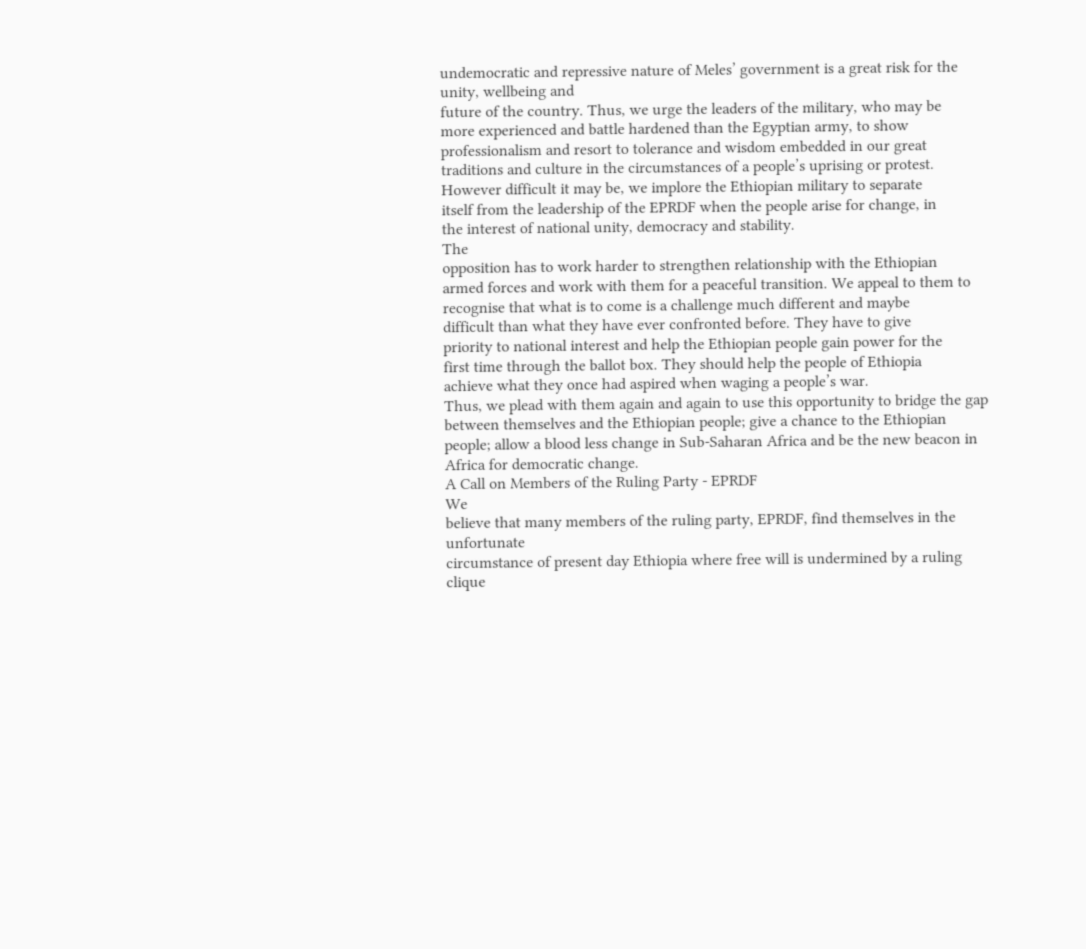undemocratic and repressive nature of Meles’ government is a great risk for the unity, wellbeing and
future of the country. Thus, we urge the leaders of the military, who may be
more experienced and battle hardened than the Egyptian army, to show
professionalism and resort to tolerance and wisdom embedded in our great
traditions and culture in the circumstances of a people’s uprising or protest.
However difficult it may be, we implore the Ethiopian military to separate
itself from the leadership of the EPRDF when the people arise for change, in
the interest of national unity, democracy and stability.
The
opposition has to work harder to strengthen relationship with the Ethiopian
armed forces and work with them for a peaceful transition. We appeal to them to
recognise that what is to come is a challenge much different and maybe
difficult than what they have ever confronted before. They have to give
priority to national interest and help the Ethiopian people gain power for the
first time through the ballot box. They should help the people of Ethiopia
achieve what they once had aspired when waging a people’s war.
Thus, we plead with them again and again to use this opportunity to bridge the gap between themselves and the Ethiopian people; give a chance to the Ethiopian people; allow a blood less change in Sub-Saharan Africa and be the new beacon in Africa for democratic change.
A Call on Members of the Ruling Party - EPRDF
We
believe that many members of the ruling party, EPRDF, find themselves in the unfortunate
circumstance of present day Ethiopia where free will is undermined by a ruling
clique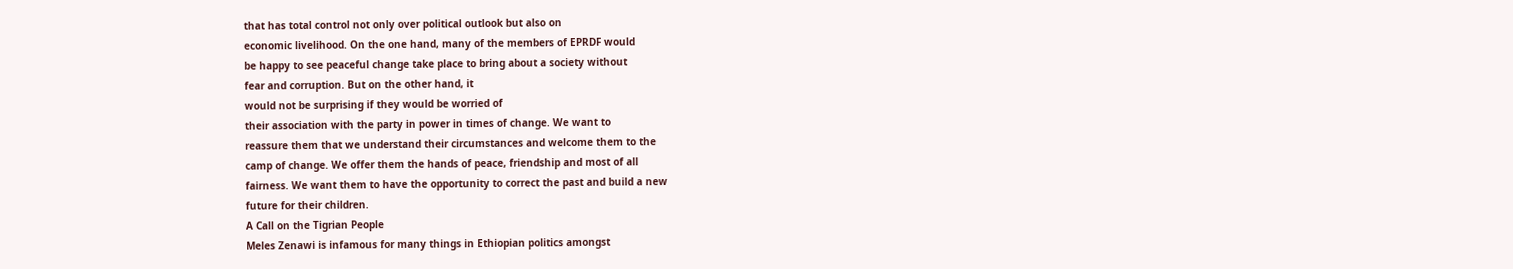that has total control not only over political outlook but also on
economic livelihood. On the one hand, many of the members of EPRDF would
be happy to see peaceful change take place to bring about a society without
fear and corruption. But on the other hand, it
would not be surprising if they would be worried of
their association with the party in power in times of change. We want to
reassure them that we understand their circumstances and welcome them to the
camp of change. We offer them the hands of peace, friendship and most of all
fairness. We want them to have the opportunity to correct the past and build a new
future for their children.
A Call on the Tigrian People
Meles Zenawi is infamous for many things in Ethiopian politics amongst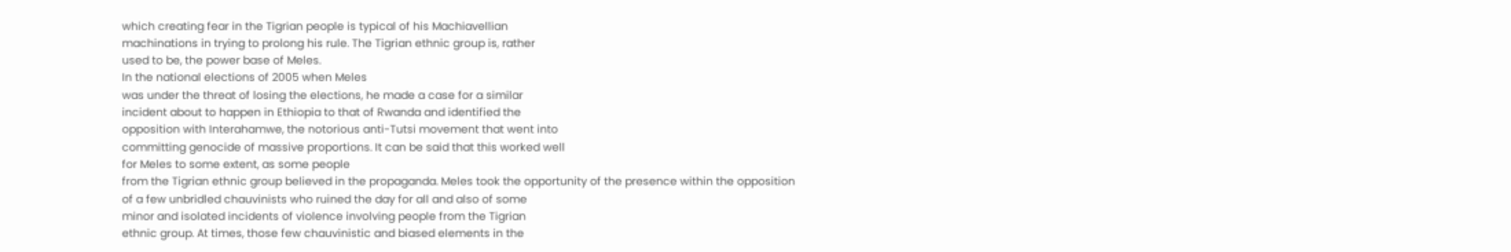which creating fear in the Tigrian people is typical of his Machiavellian
machinations in trying to prolong his rule. The Tigrian ethnic group is, rather
used to be, the power base of Meles.
In the national elections of 2005 when Meles
was under the threat of losing the elections, he made a case for a similar
incident about to happen in Ethiopia to that of Rwanda and identified the
opposition with Interahamwe, the notorious anti-Tutsi movement that went into
committing genocide of massive proportions. It can be said that this worked well
for Meles to some extent, as some people
from the Tigrian ethnic group believed in the propaganda. Meles took the opportunity of the presence within the opposition
of a few unbridled chauvinists who ruined the day for all and also of some
minor and isolated incidents of violence involving people from the Tigrian
ethnic group. At times, those few chauvinistic and biased elements in the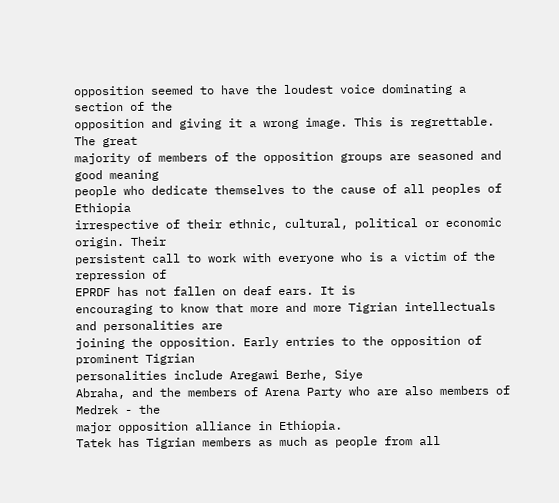opposition seemed to have the loudest voice dominating a section of the
opposition and giving it a wrong image. This is regrettable. The great
majority of members of the opposition groups are seasoned and good meaning
people who dedicate themselves to the cause of all peoples of Ethiopia
irrespective of their ethnic, cultural, political or economic origin. Their
persistent call to work with everyone who is a victim of the repression of
EPRDF has not fallen on deaf ears. It is
encouraging to know that more and more Tigrian intellectuals and personalities are
joining the opposition. Early entries to the opposition of prominent Tigrian
personalities include Aregawi Berhe, Siye
Abraha, and the members of Arena Party who are also members of Medrek - the
major opposition alliance in Ethiopia.
Tatek has Tigrian members as much as people from all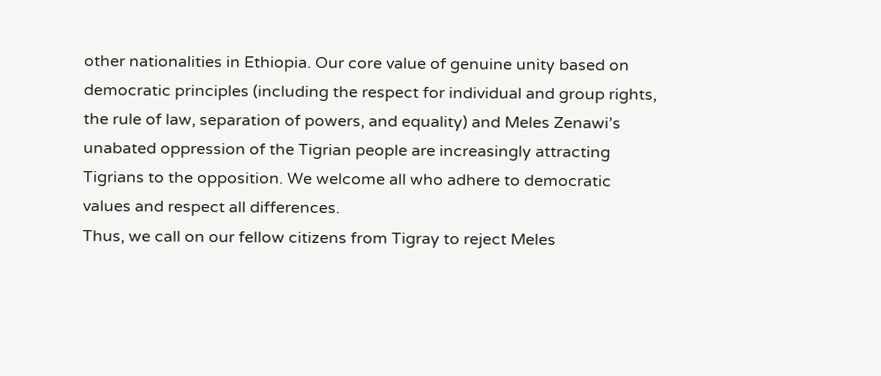other nationalities in Ethiopia. Our core value of genuine unity based on democratic principles (including the respect for individual and group rights, the rule of law, separation of powers, and equality) and Meles Zenawi’s unabated oppression of the Tigrian people are increasingly attracting Tigrians to the opposition. We welcome all who adhere to democratic values and respect all differences.
Thus, we call on our fellow citizens from Tigray to reject Meles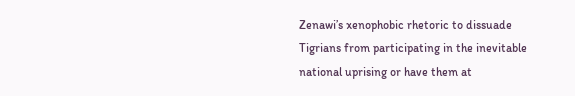Zenawi’s xenophobic rhetoric to dissuade Tigrians from participating in the inevitable national uprising or have them at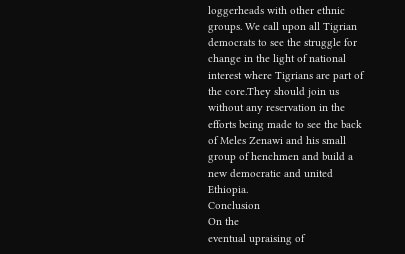loggerheads with other ethnic groups. We call upon all Tigrian democrats to see the struggle for change in the light of national interest where Tigrians are part of the core.They should join us without any reservation in the efforts being made to see the back of Meles Zenawi and his small group of henchmen and build a new democratic and united Ethiopia.
Conclusion
On the
eventual upraising of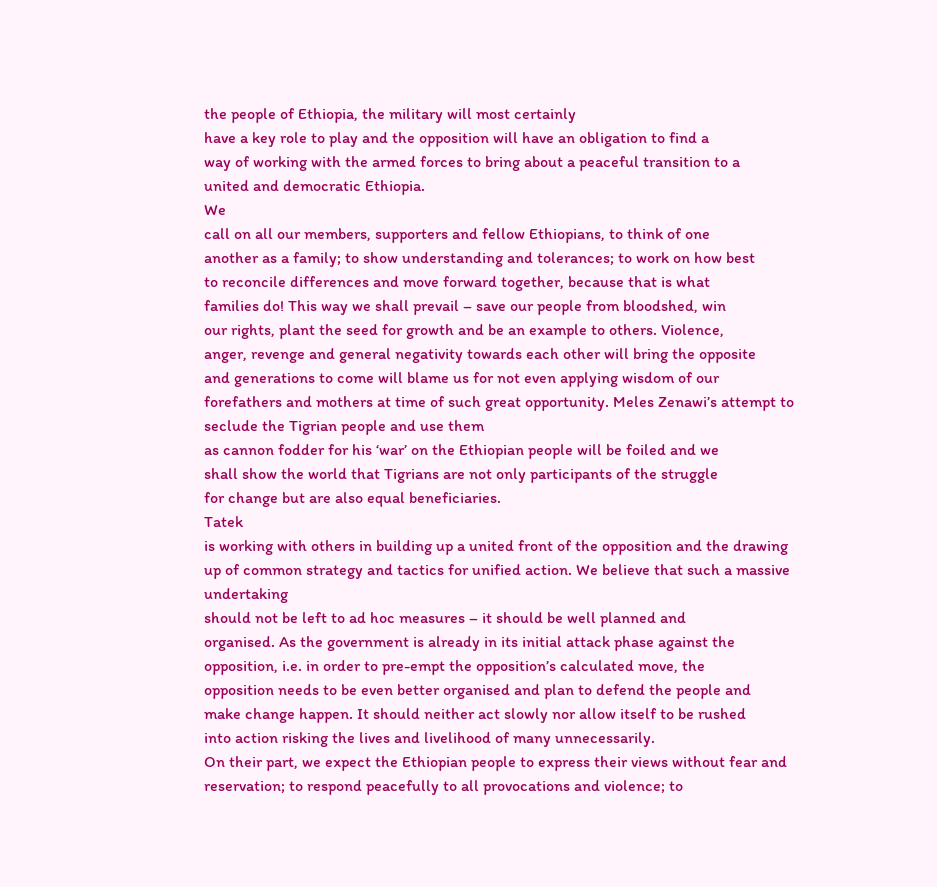the people of Ethiopia, the military will most certainly
have a key role to play and the opposition will have an obligation to find a
way of working with the armed forces to bring about a peaceful transition to a
united and democratic Ethiopia.
We
call on all our members, supporters and fellow Ethiopians, to think of one
another as a family; to show understanding and tolerances; to work on how best
to reconcile differences and move forward together, because that is what
families do! This way we shall prevail – save our people from bloodshed, win
our rights, plant the seed for growth and be an example to others. Violence,
anger, revenge and general negativity towards each other will bring the opposite
and generations to come will blame us for not even applying wisdom of our
forefathers and mothers at time of such great opportunity. Meles Zenawi’s attempt to seclude the Tigrian people and use them
as cannon fodder for his ‘war’ on the Ethiopian people will be foiled and we
shall show the world that Tigrians are not only participants of the struggle
for change but are also equal beneficiaries.
Tatek
is working with others in building up a united front of the opposition and the drawing
up of common strategy and tactics for unified action. We believe that such a massive undertaking
should not be left to ad hoc measures – it should be well planned and
organised. As the government is already in its initial attack phase against the
opposition, i.e. in order to pre-empt the opposition’s calculated move, the
opposition needs to be even better organised and plan to defend the people and
make change happen. It should neither act slowly nor allow itself to be rushed
into action risking the lives and livelihood of many unnecessarily.
On their part, we expect the Ethiopian people to express their views without fear and reservation; to respond peacefully to all provocations and violence; to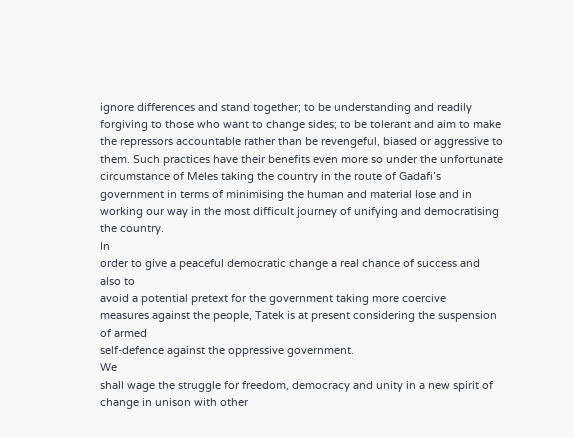ignore differences and stand together; to be understanding and readily forgiving to those who want to change sides; to be tolerant and aim to make the repressors accountable rather than be revengeful, biased or aggressive to them. Such practices have their benefits even more so under the unfortunate circumstance of Meles taking the country in the route of Gadafi’s government in terms of minimising the human and material lose and in working our way in the most difficult journey of unifying and democratising the country.
In
order to give a peaceful democratic change a real chance of success and also to
avoid a potential pretext for the government taking more coercive
measures against the people, Tatek is at present considering the suspension of armed
self-defence against the oppressive government.
We
shall wage the struggle for freedom, democracy and unity in a new spirit of
change in unison with other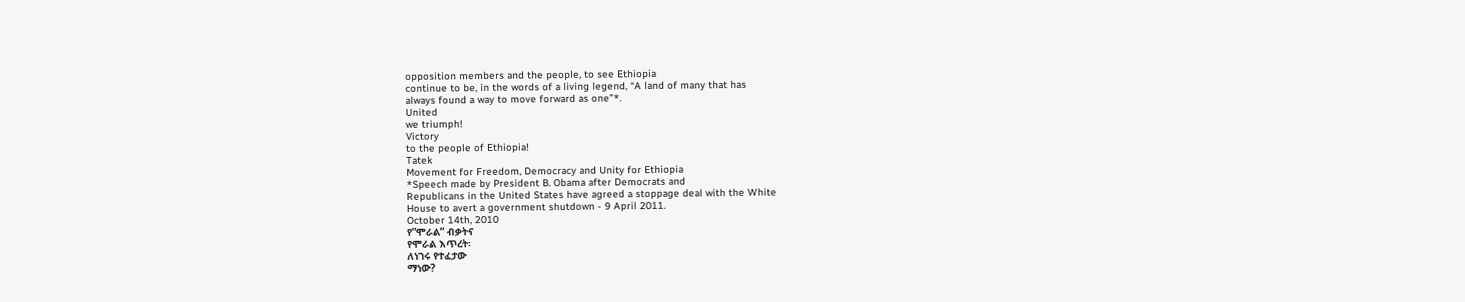opposition members and the people, to see Ethiopia
continue to be, in the words of a living legend, “A land of many that has
always found a way to move forward as one”*.
United
we triumph!
Victory
to the people of Ethiopia!
Tatek
Movement for Freedom, Democracy and Unity for Ethiopia
*Speech made by President B. Obama after Democrats and
Republicans in the United States have agreed a stoppage deal with the White
House to avert a government shutdown - 9 April 2011.
October 14th, 2010
የ”ሞራል” ብቃትና
የሞራል እጥረት፡
ለነገሩ የተፈታው
ማነው?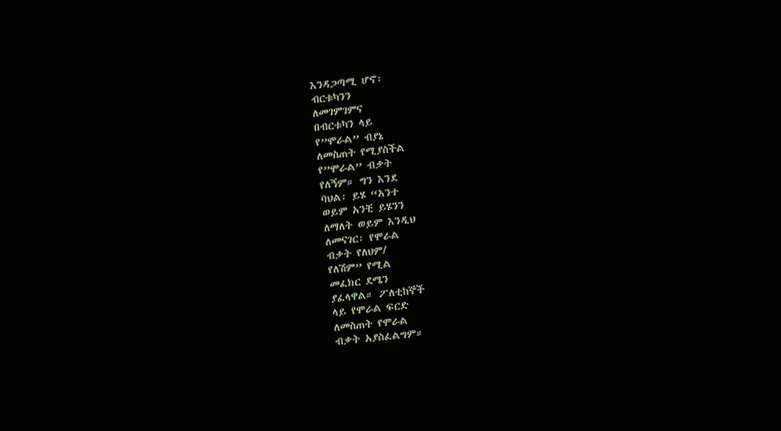እንዳጋጣሚ ሆኖ፡
ብርቱካንን
ለመገምገምና
በብርቱካን ላይ
የ”ሞራል” ብያኔ
ለመስጠት የሚያስችል
የ”ሞራል” ብቃት
የለኝም። ግን እንደ
ባህል፡ ይሄ “አንተ
ወይም አንቺ ይሄንን
ለማለት ወይም እንዲህ
ለመናገር፡ የሞራል
ብቃት የለህም/
የለሽም” የሚል
መፈክር ደሜን
ያፈላዋል። ፖለቲከኞች
ላይ የሞራል ፍርድ
ለመስጠት የሞራል
ብቃት አያስፈልግም።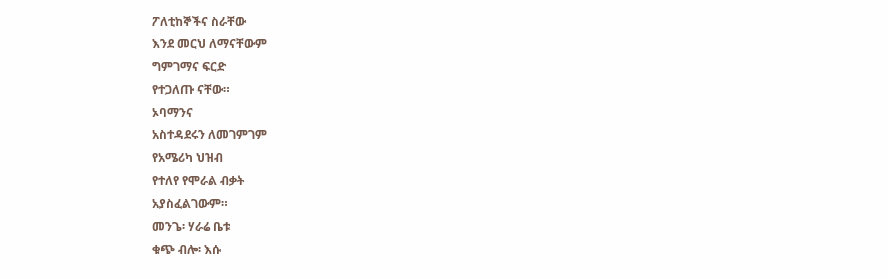ፖለቲከኞችና ስራቸው
እንደ መርህ ለማናቸውም
ግምገማና ፍርድ
የተጋለጡ ናቸው።
ኦባማንና
አስተዳደሩን ለመገምገም
የአሜሪካ ህዝብ
የተለየ የሞራል ብቃት
አያስፈልገውም።
መንጌ፡ ሃራሬ ቤቱ
ቁጭ ብሎ፡ እሱ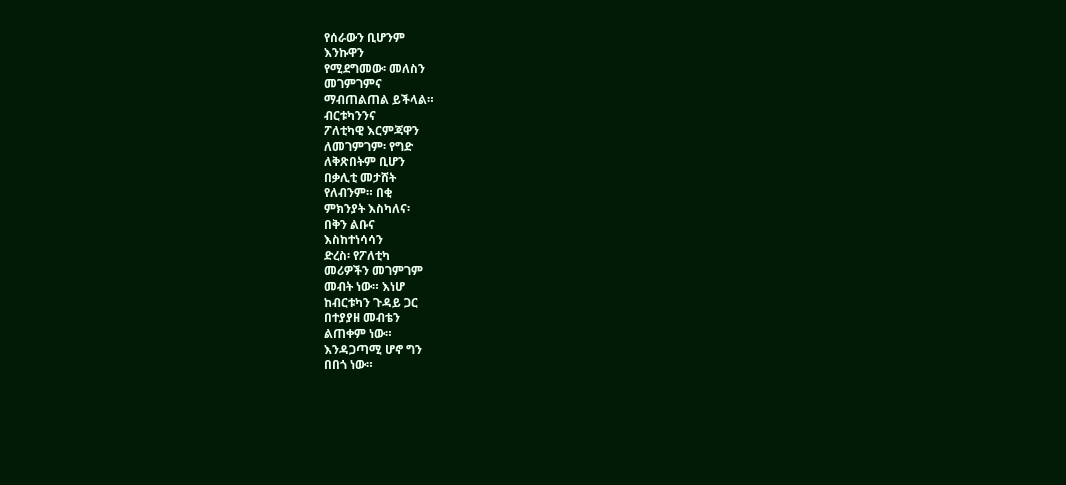የሰራውን ቢሆንም
እንኩዋን
የሚደግመው፡ መለስን
መገምገምና
ማብጠልጠል ይችላል።
ብርቱካንንና
ፖለቲካዊ እርምጃዋን
ለመገምገም፡ የግድ
ለቅጽበትም ቢሆን
በቃሊቲ መታሸት
የለብንም። በቂ
ምክንያት እስካለና፡
በቅን ልቡና
እስከተነሳሳን
ድረስ፡ የፖለቲካ
መሪዎችን መገምገም
መብት ነው። እነሆ
ከብርቱካን ጉዳይ ጋር
በተያያዘ መብቴን
ልጠቀም ነው።
እንዳጋጣሚ ሆኖ ግን
በበጎ ነው።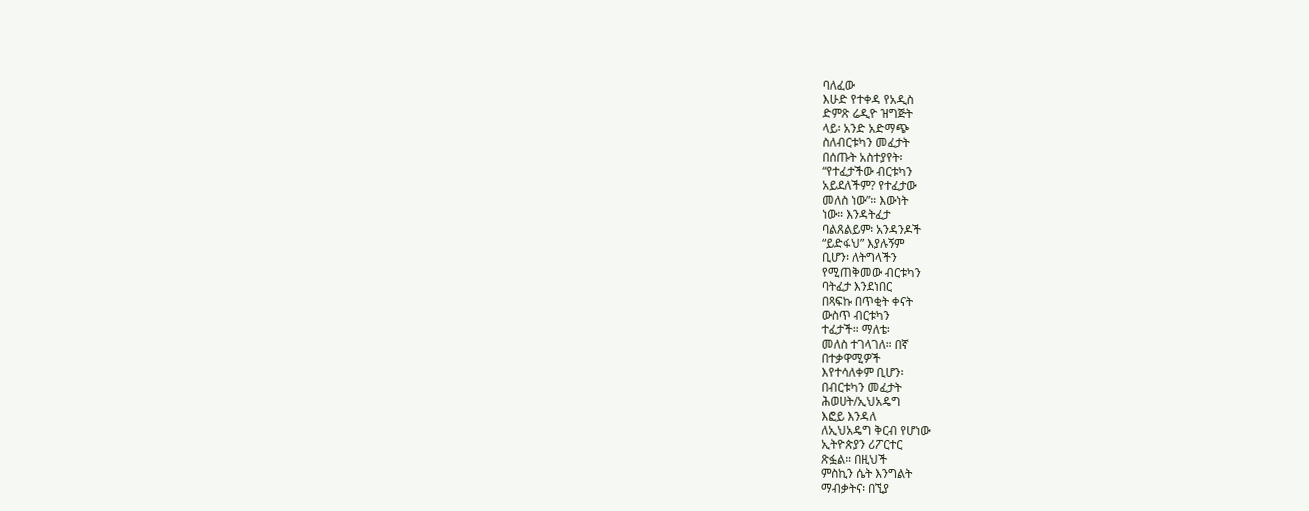ባለፈው
እሁድ የተቀዳ የአዲስ
ድምጽ ሬዲዮ ዝግጅት
ላይ፡ አንድ አድማጭ
ስለብርቱካን መፈታት
በሰጡት አስተያየት፡
“የተፈታችው ብርቱካን
አይደለችም? የተፈታው
መለስ ነው”። እውነት
ነው። እንዳትፈታ
ባልጸልይም፡ አንዳንዶች
“ይድፋህ” እያሉኝም
ቢሆን፡ ለትግላችን
የሚጠቅመው ብርቱካን
ባትፈታ እንደነበር
በጻፍኩ በጥቂት ቀናት
ውስጥ ብርቱካን
ተፈታች። ማለቴ፡
መለስ ተገላገለ። በኛ
በተቃዋሚዎች
እየተሳለቀም ቢሆን፡
በብርቱካን መፈታት
ሕወሀት/ኢህአዴግ
እፎይ እንዳለ
ለኢህአዴግ ቅርብ የሆነው
ኢትዮጵያን ሪፖርተር
ጽፏል። በዚህች
ምስኪን ሴት እንግልት
ማብቃትና፡ በኚያ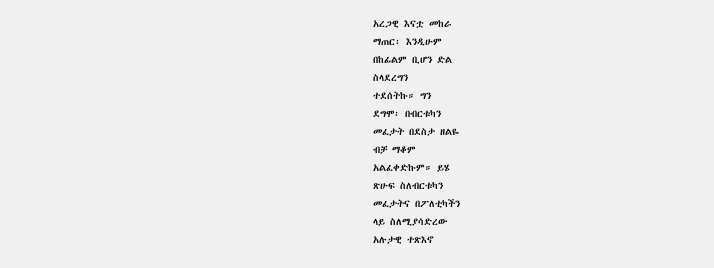አረጋዊ እናቷ መከራ
ማጠር፡ እንዲሁም
በከፊልም ቢሆን ድል
ስላደረግን
ተደሰትኩ። ግን
ደግሞ፡ በብርቱካን
መፈታት በደስታ ዘልዬ
ብቻ ማቆም
አልፈቀድኩም። ይሄ
ጽሁፍ ስለብርቱካን
መፈታትና በፖለቲካችን
ላይ ስለሚያሳድረው
አሉታዊ ተጽእኖ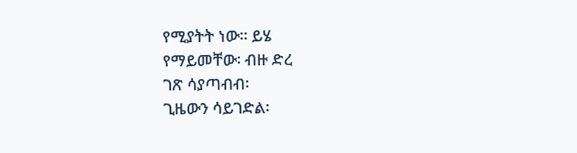የሚያትት ነው። ይሄ
የማይመቸው፡ ብዙ ድረ
ገጽ ሳያጣብብ፡
ጊዜውን ሳይገድል፡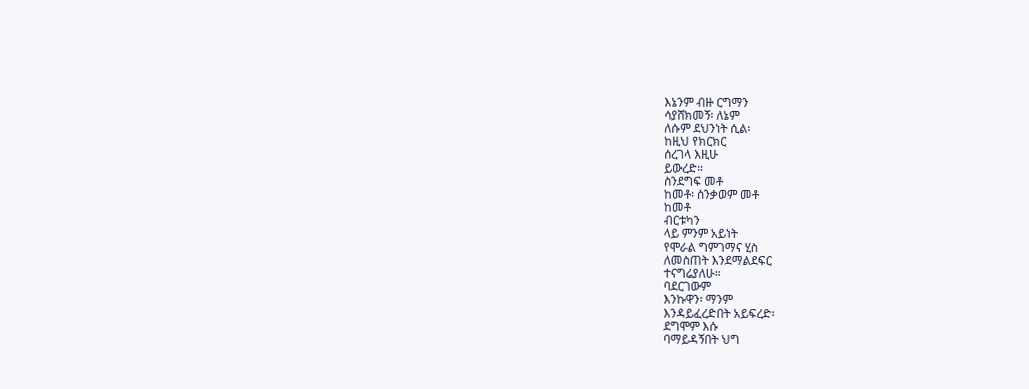እኔንም ብዙ ርግማን
ሳያሸክመኝ፡ ለኔም
ለሱም ደህንነት ሲል፡
ከዚህ የክርክር
ሰረገላ እዚሁ
ይውረድ።
ስንደግፍ መቶ
ከመቶ፡ ስንቃወም መቶ
ከመቶ
ብርቱካን
ላይ ምንም አይነት
የሞራል ግምገማና ሂስ
ለመስጠት እንደማልደፍር
ተናግሬያለሁ።
ባደርገውም
እንኩዋን፡ ማንም
እንዳይፈረድበት አይፍረድ፡
ደግሞም እሱ
ባማይዳኝበት ህግ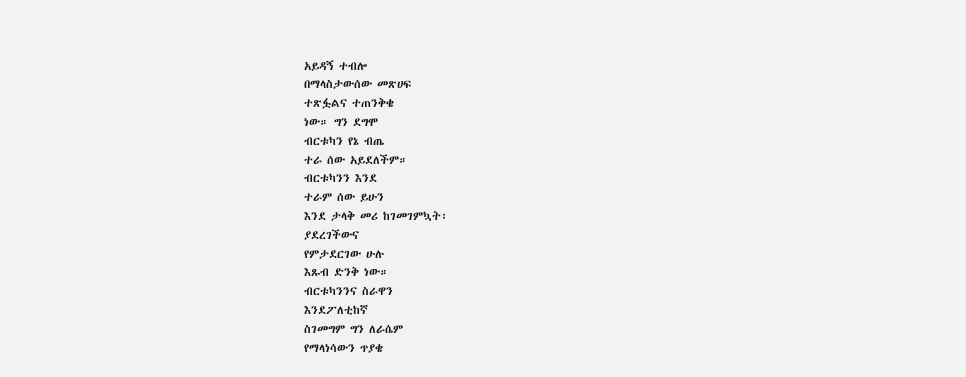አይዳኝ ተብሎ
በማላስታውሰው መጽሀፍ
ተጽፏልና ተጠንቅቄ
ነው። ግን ደግሞ
ብርቱካን የኔ ብጤ
ተራ ሰው አይደለችም።
ብርቱካንን እንደ
ተራም ሰው ይሁን
እንደ ታላቅ መሪ ከገመገምኳት፡
ያደረገችውና
የምታደርገው ሁሉ
እጹብ ድንቅ ነው።
ብርቱካንንና ስራዋን
እንደፖለቲከኛ
ስገመግም ግን ለራሴም
የማላነሳውን ጥያቄ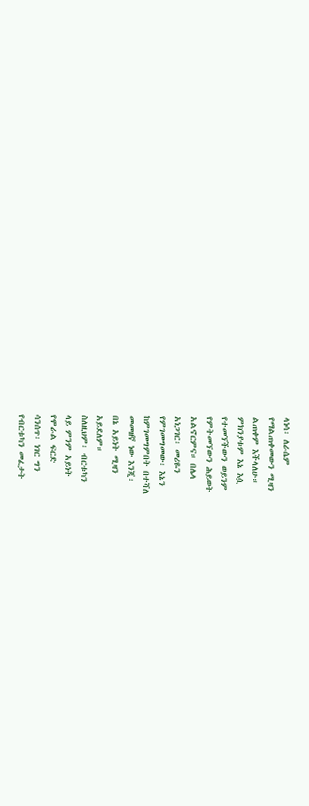ላነሳ፡ ለራሴም
የማልጠቀመውን ሚዛን
ልጠቀም እችላለሁ።
ምክንያቱም እኔ እሷ
የተመኘችውን ወይንም
የምትመኘውን ሕይወት
አልኖርምና። በሌላ
አነጋገር፡ መሪዬን
የምገመግመው፡ እኔን
ከምገመግምበት በተሻለ
መመዘኛ ነው እንጂ፡
በኔ አይነት ሚዛን
አይደለም።
ስለዚህም፡ ብርቱካን
ላይ ምንም አይነት
የሞራል ፍርድ
ሳንሰጥ፡ ነገር ግን
የብርቱካን መፈታት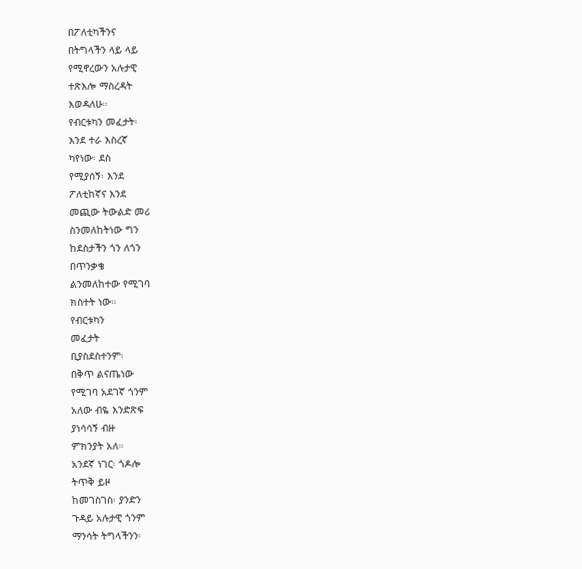በፖለቲካችንና
በትግላችን ላይ ላይ
የሚኖረውን አሉታዊ
ተጽእሎ ማስረዳት
እወዳለሁ።
የብርቱካን መፈታት፡
እንደ ተራ እስረኛ
ካየነው፡ ደስ
የሚያሰኝ፡ እንደ
ፖለቲከኛና እንደ
መጪው ትውልድ መሪ
ስንመለከትነው ግን
ከደስታችን ጎን ለጎን
በጥንቃቄ
ልንመለከተው የሚገባ
ክስተት ነው።
የብርቱካን
መፈታት
ቢያስደስተንም፡
በቅጥ ልናጤነው
የሚገባ አደገኛ ጎንም
አለው ብዬ እንድጽፍ
ያነሳሳኝ ብዙ
ምክንያት አለ።
አንደኛ ነገር፡ ጎዶሎ
ትጥቅ ይዞ
ከመገስገስ፡ ያንድን
ጉዳይ አሉታዊ ጎንም
ማንሳት ትግላችንን፡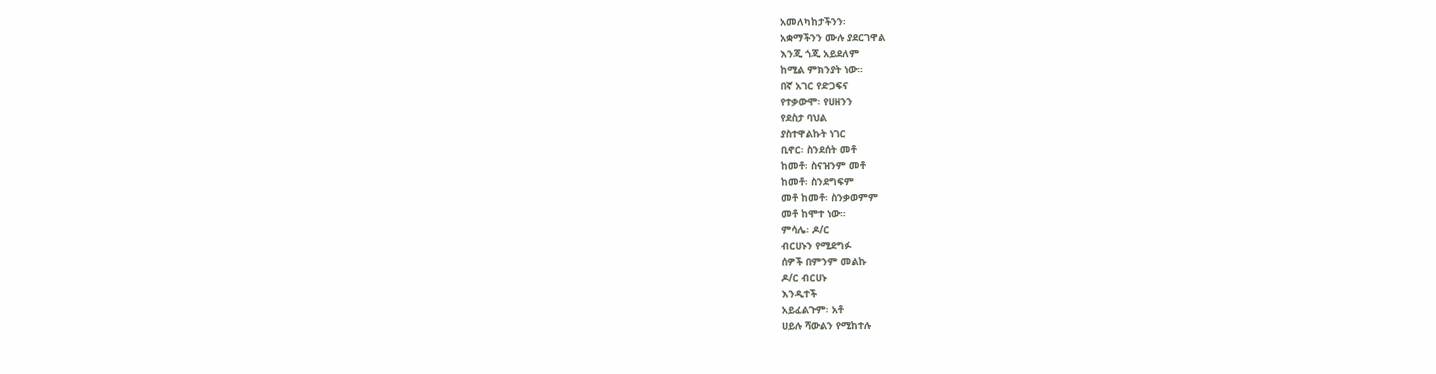አመለካከታችንን፡
አቋማችንን ሙሉ ያደርገዋል
እንጂ ጎጂ አይደለም
ከሚል ምክንያት ነው።
በኛ አገር የድጋፍና
የተቃውሞ፡ የሀዘንን
የደስታ ባህል
ያስተዋልኩት ነገር
ቢኖር፡ ስንደሰት መቶ
ከመቶ፡ ስናዝንም መቶ
ከመቶ፡ ስንደግፍም
መቶ ከመቶ፡ ስንቃወምም
መቶ ከሞተ ነው።
ምሳሌ፡ ዶ/ር
ብርሀኑን የሚደግፉ
ሰዎች በምንም መልኩ
ዶ/ር ብርሀኑ
እንዲተች
አይፈልጉም፡ አቶ
ሀይሉ ሻውልን የሚከተሉ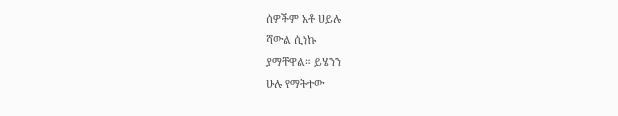ሰዎችም አቶ ሀይሉ
ሻውል ሲነኩ
ያማቸዋል። ይሄንን
ሁሉ የማትተው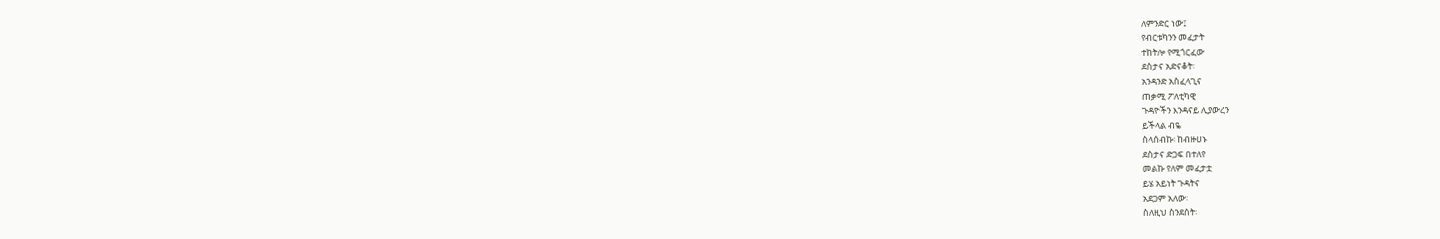ለምንድር ነው፤
የብርቱካንን መፈታት
ተከትሎ የሚጎርፈው
ደስታና አድናቆት፡
አንዳንድ አስፈላጊና
ጠቃሚ ፖለቲካዊ
ጉዳዮችን እንዳናይ ሊያውረን
ይችላል ብዬ
ስላሰብኩ፡ ከብዙሀኑ
ደስታና ድጋፍ በተለየ
መልኩ የለም መፈታቷ
ይሄ አይነት ጉዳትና
አደጋም አለው፡
ስለዚህ ስንደሰት፡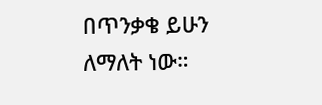በጥንቃቄ ይሁን
ለማለት ነው።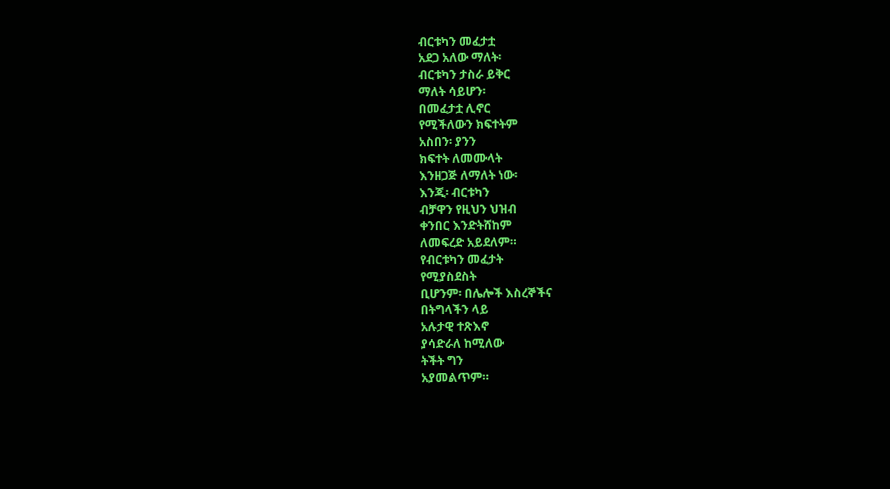ብርቱካን መፈታቷ
አደጋ አለው ማለት፡
ብርቱካን ታስራ ይቅር
ማለት ሳይሆን፡
በመፈታቷ ሊኖር
የሚችለውን ክፍተትም
አስበን፡ ያንን
ክፍተት ለመሙላት
እንዘጋጅ ለማለት ነው፡
እንጂ፡ ብርቱካን
ብቻዋን የዚህን ህዝብ
ቀንበር እንድትሸከም
ለመፍረድ አይደለም።
የብርቱካን መፈታት
የሚያስደስት
ቢሆንም፡ በሌሎች እስረኞችና
በትግላችን ላይ
አሉታዊ ተጽእኖ
ያሳድራለ ከሚለው
ትችት ግን
አያመልጥም።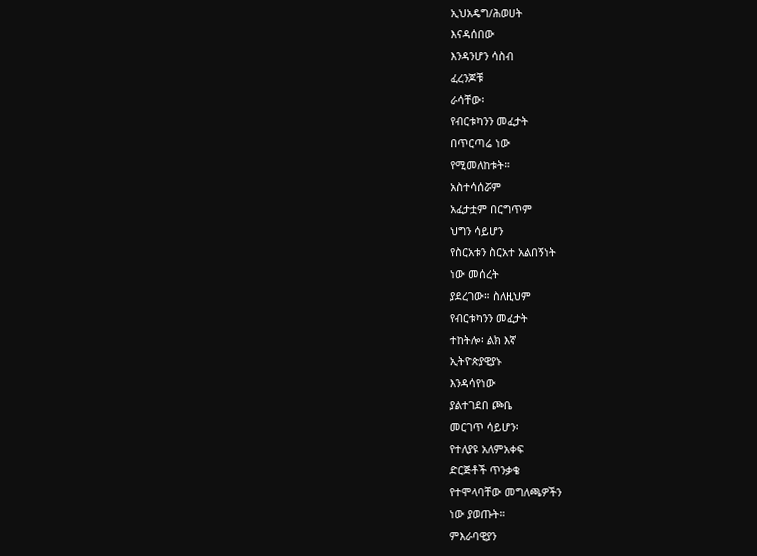ኢህአዴግ/ሕወሀት
እናዳሰበው
እንዳንሆን ሳስብ
ፈረንጆቹ
ራሳቸው፡
የብርቱካንን መፈታት
በጥርጣሬ ነው
የሚመለከቱት።
አስተሳሰሯም
አፈታቷም በርግጥም
ህግን ሳይሆን
የስርአቱን ስርአተ አልበኝነት
ነው መሰረት
ያደረገው። ስለዚህም
የብርቱካንን መፈታት
ተከትሎ፡ ልክ እኛ
ኢትዮጵያዊያኑ
እንዳሳየነው
ያልተገደበ ጮቤ
መርገጥ ሳይሆን፡
የተለያዩ አለምአቀፍ
ድርጅቶች ጥንቃቄ
የተሞላባቸው መግለጫዎችን
ነው ያወጡት።
ምእራባዊያን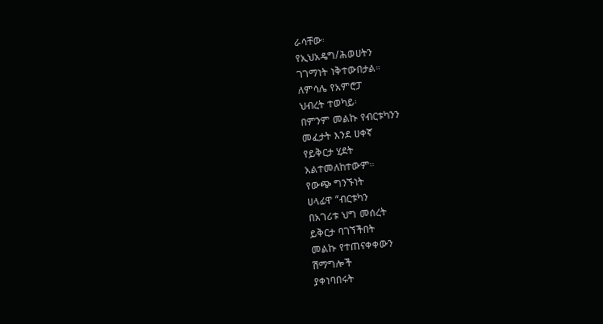ራሳቸው፡
የኢህአዴግ/ሕወሀትን
ገገማነት ነቅተውበታል።
ለምሳሌ የአምሮፓ
ህብረት ተወካይ፡
በምንም መልኩ የብርቱካንን
መፈታት እንደ ሀቀኛ
የይቅርታ ሂደት
አልተመለከተውም።
የውጭ ግንኙነት
ሀላፊዋ “ብርቱካን
በአገሪቱ ህግ መሰረት
ይቅርታ ባገኘችበት
መልኩ የተጠናቀቀውን
ሽማግሎች
ያቀነባበሩት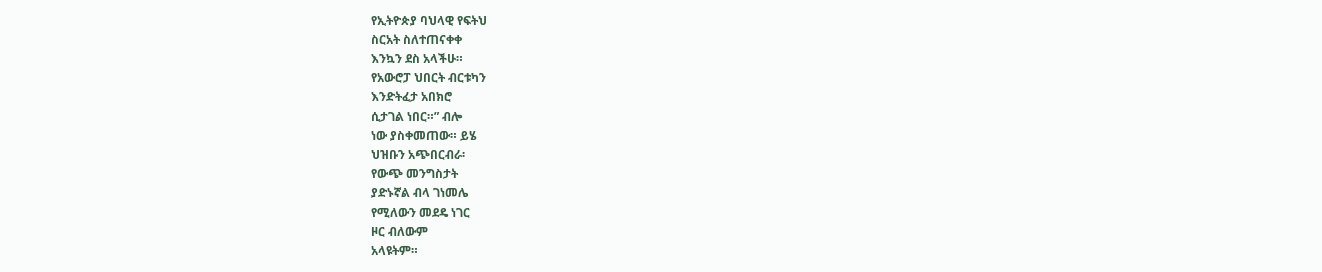የኢትዮጵያ ባህላዊ የፍትህ
ስርአት ስለተጠናቀቀ
እንኳን ደስ አላችሁ።
የአውሮፓ ህበርት ብርቱካን
እንድትፈታ አበክሮ
ሲታገል ነበር።” ብሎ
ነው ያስቀመጠው። ይሄ
ህዝቡን አጭበርብራ፡
የውጭ መንግስታት
ያድኑኛል ብላ ገነመሌ
የሚለውን መደዴ ነገር
ዞር ብለውም
አላዩትም።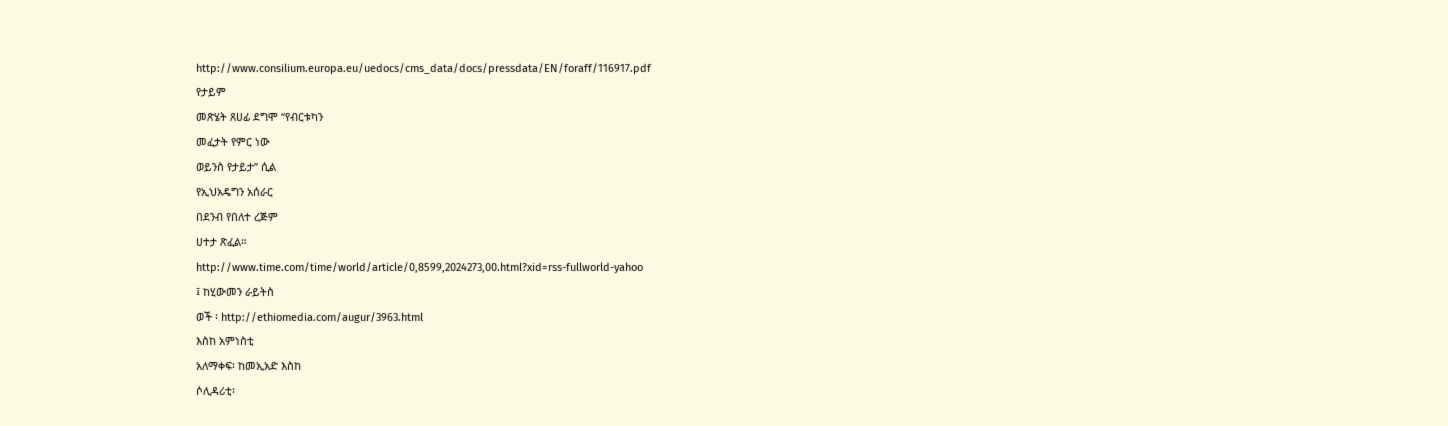http://www.consilium.europa.eu/uedocs/cms_data/docs/pressdata/EN/foraff/116917.pdf
የታይም
መጽሄት ጸሀፊ ደግሞ “የብርቱካን
መፈታት የምር ነው
ወይንስ የታይታ” ሲል
የኢህአዴግን አሰራር
በደንብ የበለተ ረጅም
ሀተታ ጽፈል።
http://www.time.com/time/world/article/0,8599,2024273,00.html?xid=rss-fullworld-yahoo
፤ ከሂውመን ራይትስ
ወች ፡ http://ethiomedia.com/augur/3963.html
እስከ አምነስቲ
አለማቀፍ፡ ከመኢአድ እስከ
ሶሊዳሪቲ፡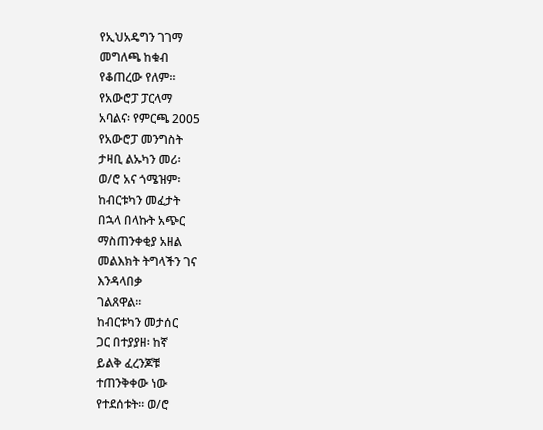የኢህአዴግን ገገማ
መግለጫ ከቁብ
የቆጠረው የለም።
የአውሮፓ ፓርላማ
አባልና፡ የምርጫ 2005
የአውሮፓ መንግስት
ታዛቢ ልኡካን መሪ፡
ወ/ሮ አና ጎሜዝም፡
ከብርቱካን መፈታት
በኋላ በላኩት አጭር
ማስጠንቀቂያ አዘል
መልእክት ትግላችን ገና
እንዳላበቃ
ገልጸዋል።
ከብርቱካን መታሰር
ጋር በተያያዘ፡ ከኛ
ይልቅ ፈረንጆቹ
ተጠንቅቀው ነው
የተደሰቱት። ወ/ሮ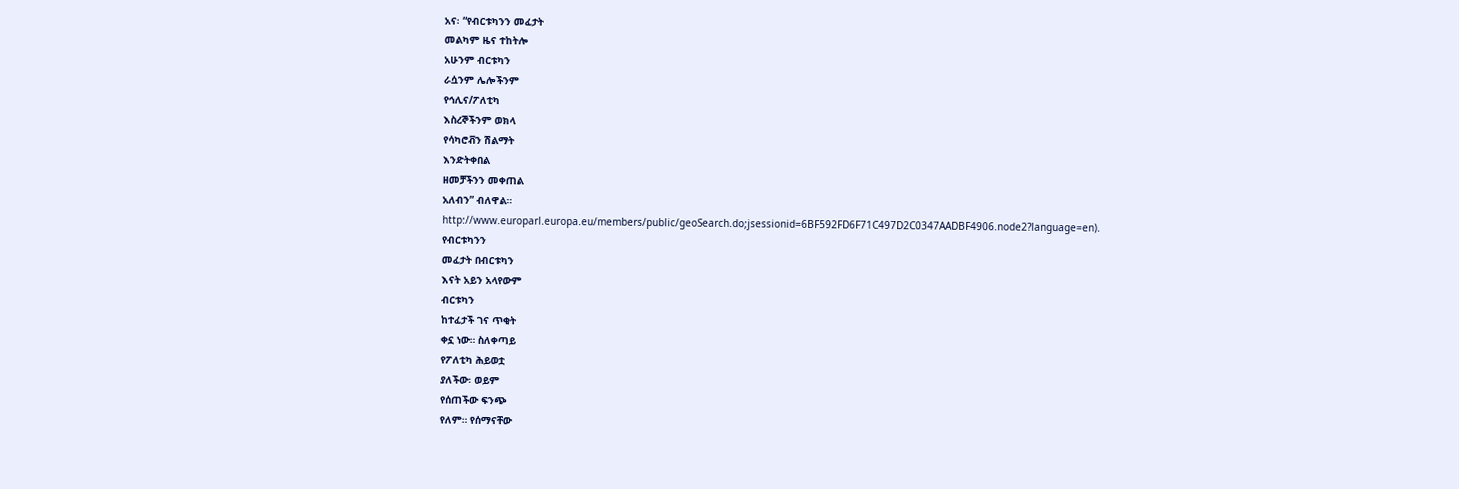አና፡ “የብርቱካንን መፈታት
መልካም ዜና ተከትሎ
አሁንም ብርቱካን
ራሷንም ሌሎችንም
የኅሊና/ፖለቲካ
እስረኞችንም ወክላ
የሳካሮቭን ሽልማት
እንድትቀበል
ዘመቻችንን መቀጠል
አለብን” ብለዋል።
http://www.europarl.europa.eu/members/public/geoSearch.do;jsessionid=6BF592FD6F71C497D2C0347AADBF4906.node2?language=en).
የብርቱካንን
መፈታት በብርቱካን
እናት አይን አላየውም
ብርቱካን
ከተፈታች ገና ጥቂት
ቀኗ ነው። ስለቀጣይ
የፖለቲካ ሕይወቷ
ያለችው፡ ወይም
የሰጠችው ፍንጭ
የለም። የሰማናቸው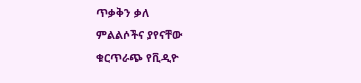ጥቃቅን ቃለ
ምልልሶችና ያየናቸው
ቁርጥራጭ የቪዲዮ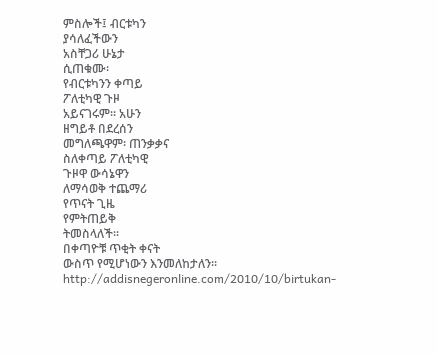ምስሎች፤ ብርቱካን
ያሳለፈችውን
አስቸጋሪ ሁኔታ
ሲጠቁሙ፡
የብርቱካንን ቀጣይ
ፖለቲካዊ ጉዞ
አይናገሩም። አሁን
ዘግይቶ በደረሰን
መግለጫዋም፡ ጠንቃቃና
ስለቀጣይ ፖለቲካዊ
ጉዞዋ ውሳኔዋን
ለማሳወቅ ተጨማሪ
የጥናት ጊዜ
የምትጠይቅ
ትመስላለች።
በቀጣዮቹ ጥቂት ቀናት
ውስጥ የሚሆነውን እንመለከታለን።
http://addisnegeronline.com/2010/10/birtukan-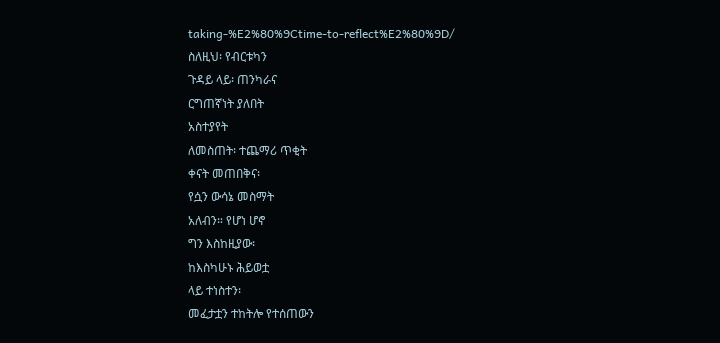taking-%E2%80%9Ctime-to-reflect%E2%80%9D/
ስለዚህ፡ የብርቱካን
ጉዳይ ላይ፡ ጠንካራና
ርግጠኛነት ያለበት
አስተያየት
ለመስጠት፡ ተጨማሪ ጥቂት
ቀናት መጠበቅና፡
የሷን ውሳኔ መስማት
አለብን። የሆነ ሆኖ
ግን እስከዚያው፡
ከእስካሁኑ ሕይወቷ
ላይ ተነስተን፡
መፈታቷን ተከትሎ የተሰጠውን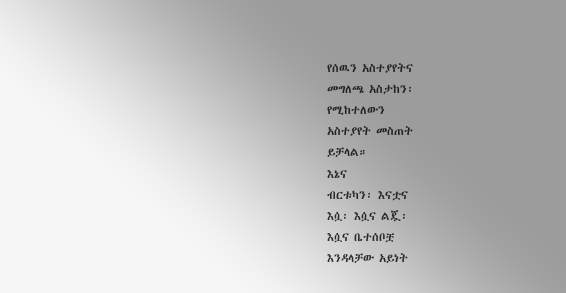የሰዉን አስተያየትና
መግለጫ አስታከን፡
የሚከተለውን
አስተያየት መስጠት
ይቻላል።
እኔና
ብርቱካን፡ እናቷና
እሷ፡ እሷና ልጇ፡
እሷና ቤተሰቦቿ
እንዳላቻው አይነት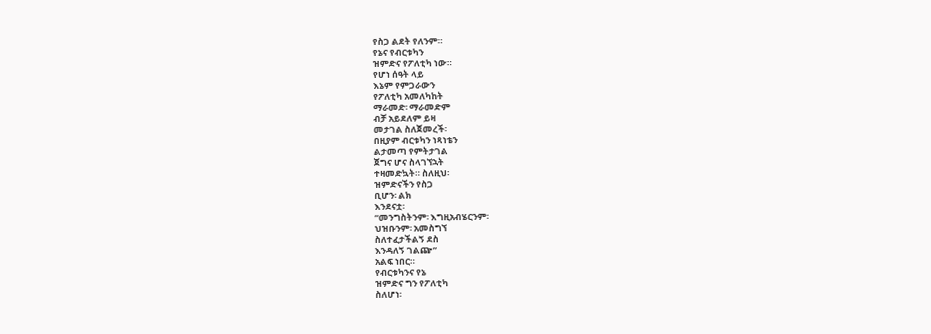የስጋ ልደት የለንም።
የኔና የብርቱካን
ዝምድና የፖለቲካ ነው።
የሆነ ሰዓት ላይ
እኔም የምጋራውን
የፖለቲካ አመለካከት
ማራመድ፡ ማራመድም
ብቻ አይደለም ይዛ
መታገል ስለጀመረች፡
በዚያም ብርቱካን ነጻነቴን
ልታመጣ የምትታገል
ጀግና ሆና ስላገኘኋት
ተዛመድኳት። ስለዚህ፡
ዝምድናችን የስጋ
ቢሆን፡ ልክ
እንደናቷ፡
“መንግስትንም፡ እግዚአብሄርንም፡
ህዝቡንም፡ አመስግኘ
ስለተፈታችልኝ ደስ
እንዳለኝ ገልጬ”
አልፍ ነበር።
የብርቱካንና የኔ
ዝምድና ግን የፖለቲካ
ስለሆነ፡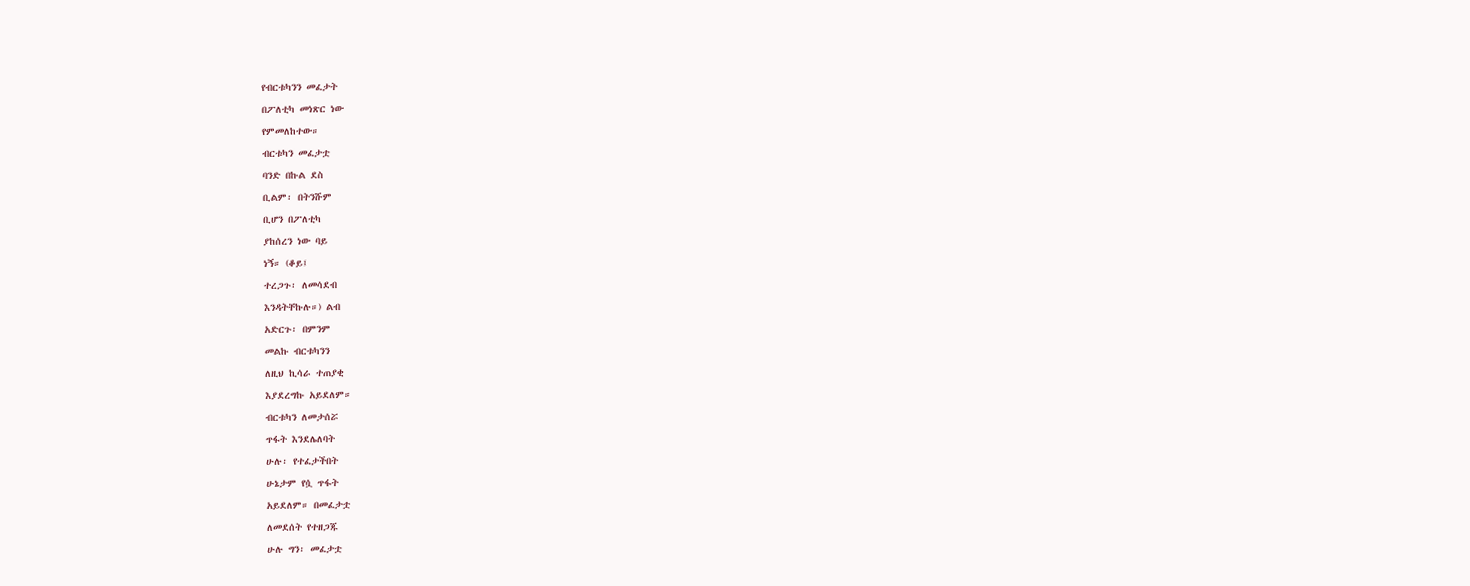የብርቱካንን መፈታት
በፖለቲካ መነጽር ነው
የምመለከተው።
ብርቱካን መፈታቷ
ባንድ በኩል ደስ
ቢልም፡ በትንሹም
ቢሆን በፖለቲካ
ያከሰረን ነው ባይ
ነኝ። (ቆይ፤
ተረጋጉ፡ ለመሳደብ
እንዳትቸኩሉ።) ልብ
አድርጉ፡ በምንም
መልኩ ብርቱካንን
ለዚህ ኪሳራ ተጠያቂ
እያደረግኩ አይደለም።
ብርቱካን ለመታሰሯ
ጥፋት እንደሌለባት
ሁሉ፡ የተፈታችበት
ሁኔታም የሷ ጥፋት
አይደለም። በመፈታቷ
ለመደሰት የተዘጋጁ
ሁሉ ግን፡ መፈታቷ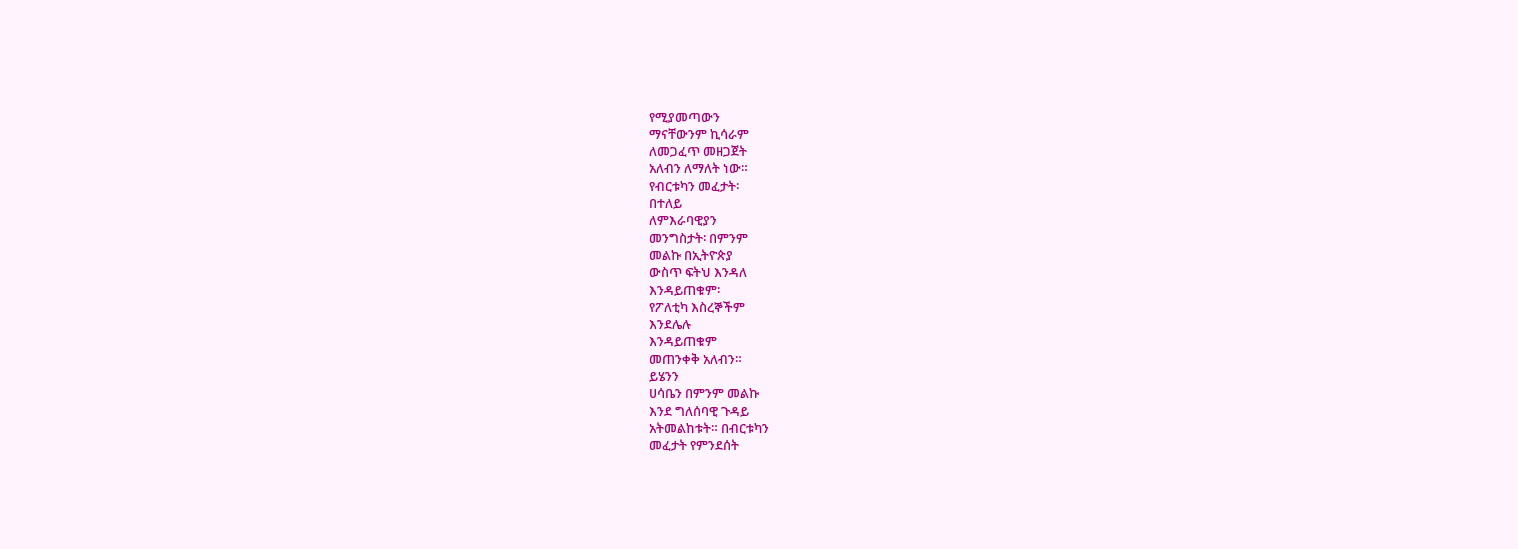የሚያመጣውን
ማናቸውንም ኪሳራም
ለመጋፈጥ መዘጋጀት
አለብን ለማለት ነው።
የብርቱካን መፈታት፡
በተለይ
ለምእራባዊያን
መንግስታት፡ በምንም
መልኩ በኢትዮጵያ
ውስጥ ፍትህ እንዳለ
እንዳይጠቁም፡
የፖለቲካ እስረኞችም
እንደሌሉ
እንዳይጠቁም
መጠንቀቅ አለብን።
ይሄንን
ሀሳቤን በምንም መልኩ
እንደ ግለሰባዊ ጉዳይ
አትመልከቱት። በብርቱካን
መፈታት የምንደሰት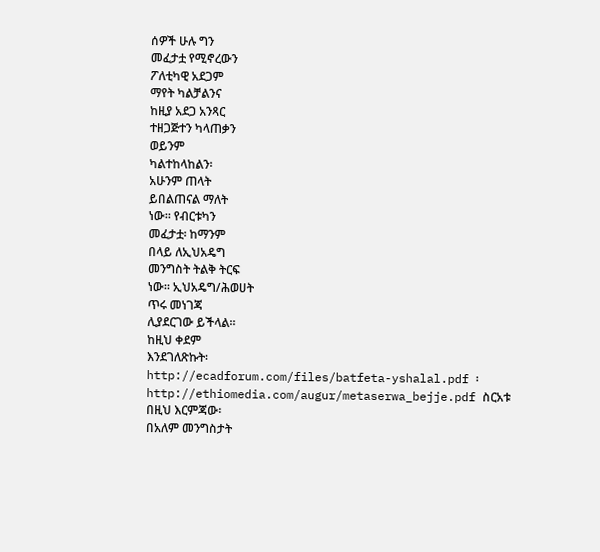ሰዎች ሁሉ ግን
መፈታቷ የሚኖረውን
ፖለቲካዊ አደጋም
ማየት ካልቻልንና
ከዚያ አደጋ አንጻር
ተዘጋጅተን ካላጠቃን
ወይንም
ካልተከላከልን፡
አሁንም ጠላት
ይበልጠናል ማለት
ነው። የብርቱካን
መፈታቷ፡ ከማንም
በላይ ለኢህአዴግ
መንግስት ትልቅ ትርፍ
ነው። ኢህአዴግ/ሕወሀት
ጥሩ መነገጃ
ሊያደርገው ይችላል።
ከዚህ ቀደም
እንደገለጽኩት፡
http://ecadforum.com/files/batfeta-yshalal.pdf ፡
http://ethiomedia.com/augur/metaserwa_bejje.pdf ስርአቱ
በዚህ እርምጃው፡
በአለም መንግስታት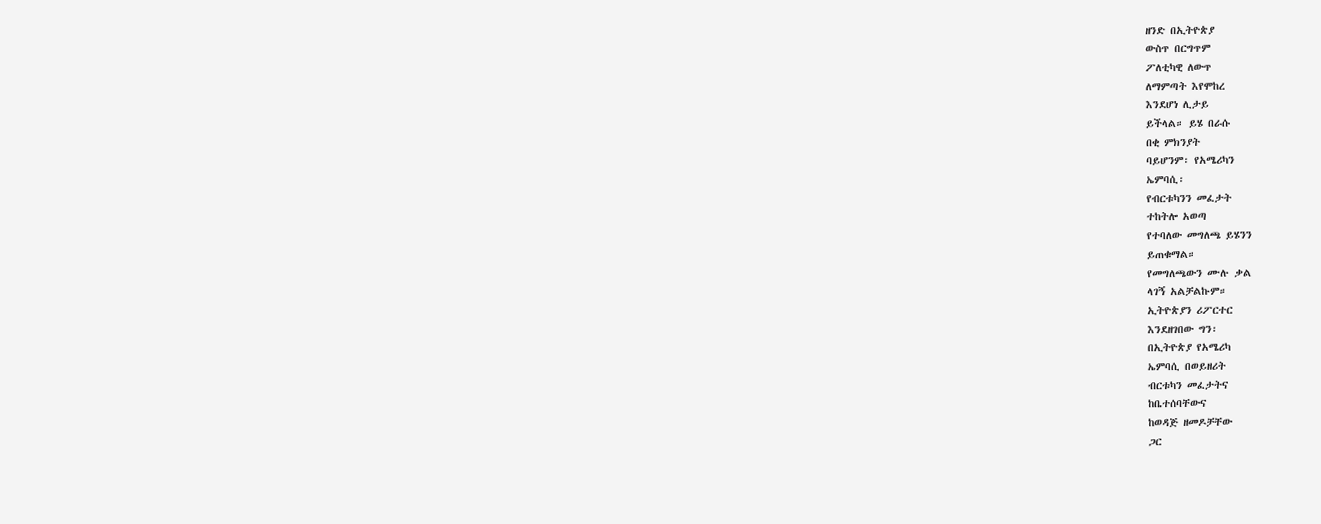ዘንድ በኢትዮጵያ
ውስጥ በርግጥም
ፖለቲካዊ ለውጥ
ለማምጣት እየሞከረ
እንደሆነ ሊታይ
ይችላል። ይሄ በራሱ
በቂ ምክንያት
ባይሆንም፡ የአሜሪካን
ኤምባሲ፡
የብርቱካንን መፈታት
ተከትሎ አወጣ
የተባለው መግለጫ ይሄንን
ይጠቁማል።
የመግለጫውን ሙሉ ቃል
ላገኝ አልቻልኩም።
ኢትዮጵያን ሪፖርተር
እንደዘገበው ግን፡
በኢትዮጵያ የአሜሪካ
ኤምባሲ በወይዘሪት
ብርቱካን መፈታትና
ከቤተሰባቸውና
ከወዳጅ ዘመዶቻቸው
ጋር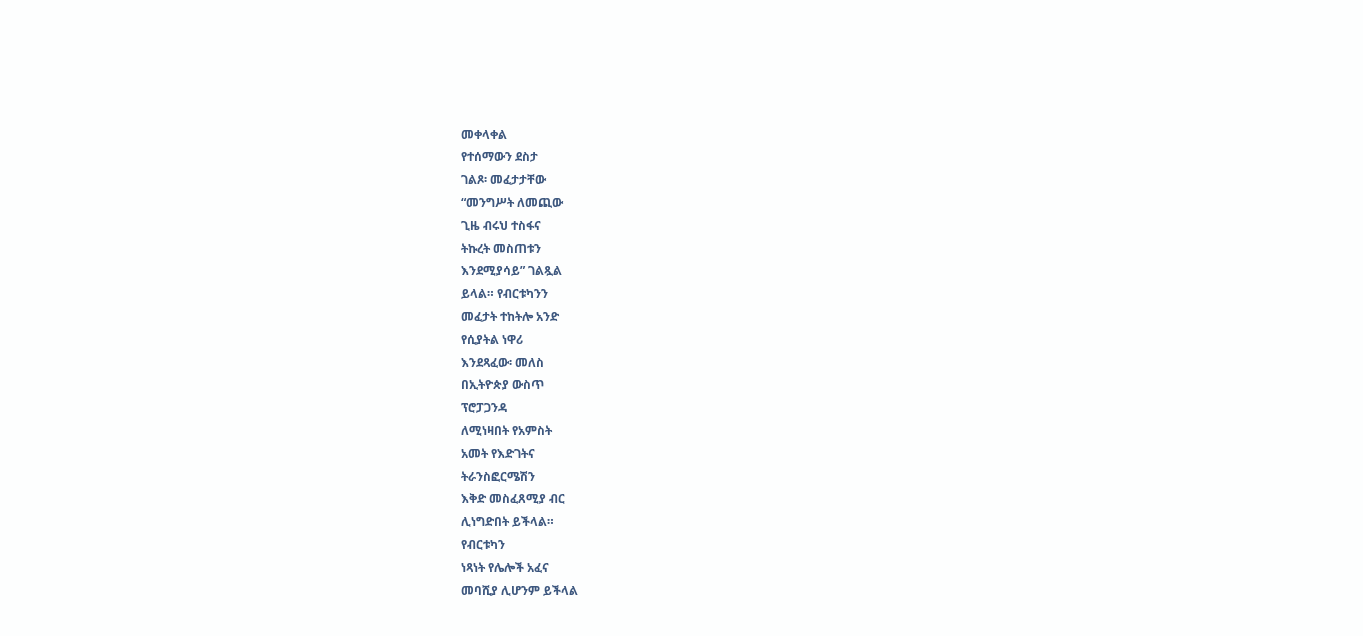መቀላቀል
የተሰማውን ደስታ
ገልጾ፡ መፈታታቸው
“መንግሥት ለመጪው
ጊዜ ብሩህ ተስፋና
ትኩረት መስጠቱን
እንደሚያሳይ” ገልጿል
ይላል። የብርቱካንን
መፈታት ተከትሎ አንድ
የሲያትል ነዋሪ
እንደጻፈው፡ መለስ
በኢትዮጵያ ውስጥ
ፕሮፓጋንዳ
ለሚነዛበት የአምስት
አመት የእድገትና
ትራንስፎርሜሽን
እቅድ መስፈጸሚያ ብር
ሊነግድበት ይችላል።
የብርቱካን
ነጻነት የሌሎች አፈና
መባሺያ ሊሆንም ይችላል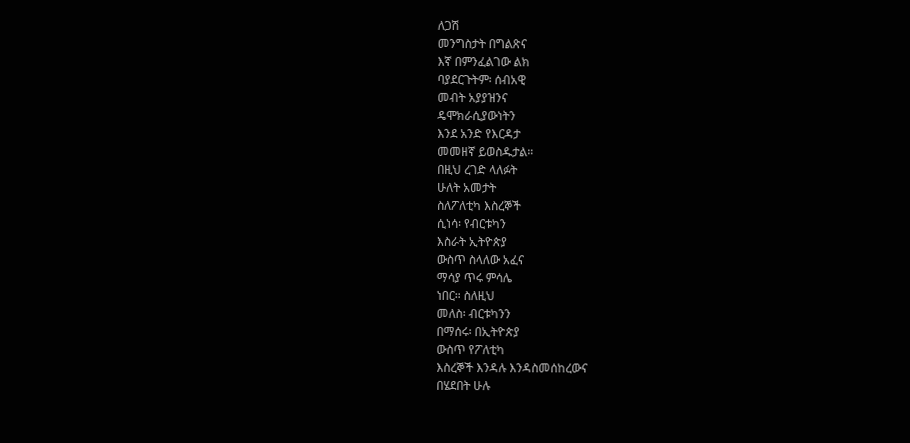ለጋሽ
መንግስታት በግልጽና
እኛ በምንፈልገው ልክ
ባያደርጉትም፡ ሰብአዊ
መብት አያያዝንና
ዴሞክራሲያውነትን
እንደ አንድ የእርዳታ
መመዘኛ ይወስዱታል።
በዚህ ረገድ ላለፉት
ሁለት አመታት
ስለፖለቲካ እስረኞች
ሲነሳ፡ የብርቱካን
እስራት ኢትዮጵያ
ውስጥ ስላለው አፈና
ማሳያ ጥሩ ምሳሌ
ነበር። ስለዚህ
መለስ፡ ብርቱካንን
በማሰሩ፡ በኢትዮጵያ
ውስጥ የፖለቲካ
እስረኞች እንዳሉ እንዳስመሰከረውና
በሄደበት ሁሉ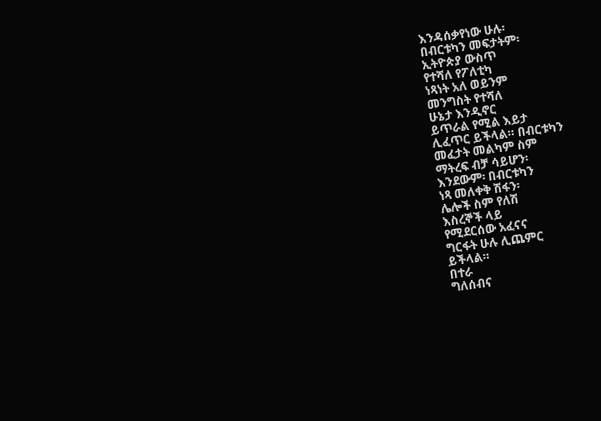እንዳሰቃየነው ሁሉ፡
በብርቱካን መፍታትም፡
ኢትዮጵያ ውስጥ
የተሻለ የፖለቲካ
ነጻነት አለ ወይንም
መንግስት የተሻለ
ሁኔታ እንዲኖር
ይጥራል የሚል እይታ
ሊፈጥር ይችላል። በብርቱካን
መፈታት መልካም ስም
ማትረፍ ብቻ ሳይሆን፡
እንደውም፡ በብርቱካን
ነጻ መለቀቅ ሽፋን፡
ሌሎች ስም የለሽ
እስረኞች ላይ
የሚደርሰው አፈናና
ግርፋት ሁሉ ሊጨምር
ይችላል።
በተራ
ግለሰብና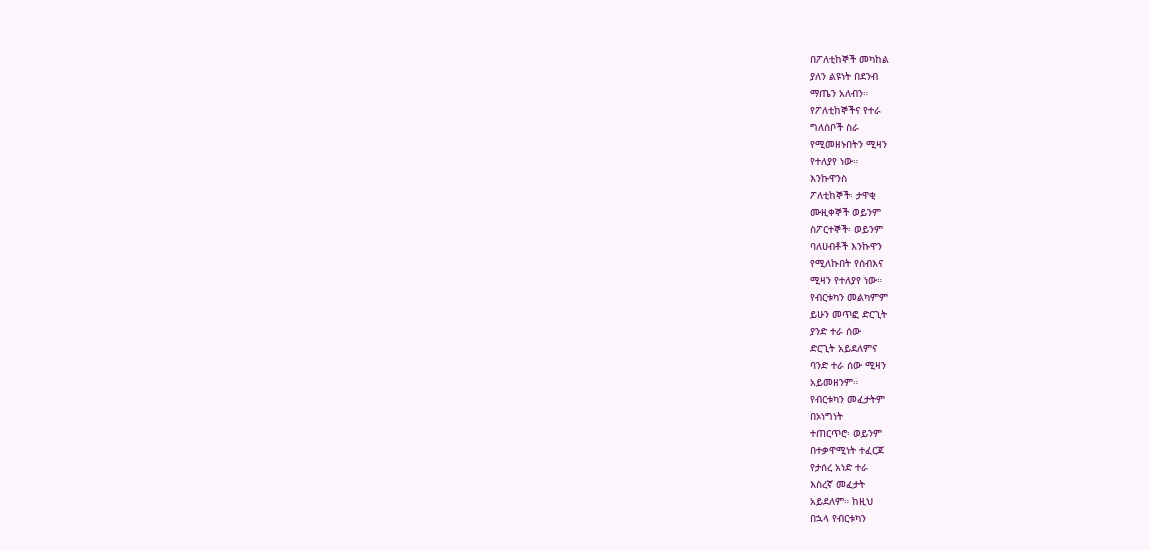በፖለቲከኞች መካከል
ያለን ልዩነት በደንብ
ማጤን አለብን።
የፖለቲከኞችና የተራ
ግለሰቦች ስራ
የሚመዘኑበትን ሚዛን
የተለያየ ነው።
እንኩዋንስ
ፖለቲከኞች፡ ታዋቂ
ሙዚቀኞች ወይንም
ስፖርተኞች፡ ወይንም
ባለሀብቶች እንኩዋን
የሚለኩበት የሰብእና
ሚዛን የተለያየ ነው።
የብርቱካን መልካምም
ይሁን መጥፎ ድርጊት
ያንድ ተራ ሰው
ድርጊት አይደለምና
ባንድ ተራ ሰው ሚዛን
አይመዘንም።
የብርቱካን መፈታትም
በኦነግነት
ተጠርጥሮ፡ ወይንም
በተቃዋሚነት ተፈርጆ
የታሰረ አነድ ተራ
እስረኛ መፈታት
አይደለም። ከዚህ
በኋላ የብርቱካን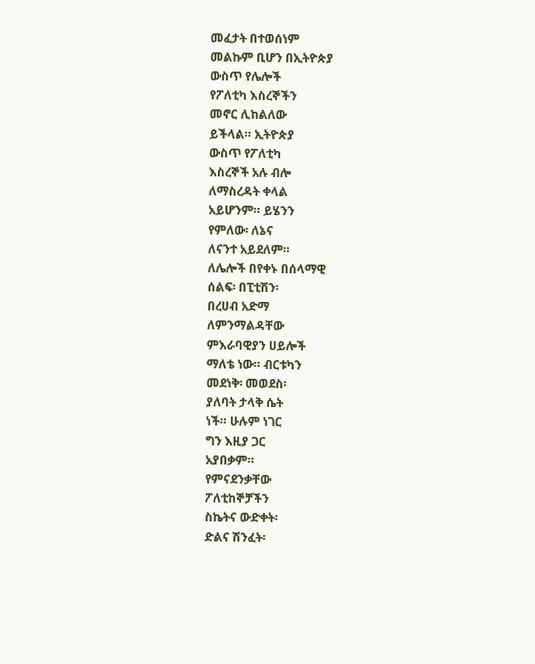መፈታት በተወሰነም
መልኩም ቢሆን በኢትዮጵያ
ውስጥ የሌሎች
የፖለቲካ እስረኞችን
መኖር ሊከልለው
ይችላል። ኢትዮጵያ
ውስጥ የፖለቲካ
እስረኞች አሉ ብሎ
ለማስረዳት ቀላል
አይሆንም። ይሄንን
የምለው፡ ለኔና
ለናንተ አይደለም።
ለሌሎች በየቀኑ በሰላማዊ
ሰልፍ፡ በፒቲሽን፡
በረሀብ አድማ
ለምንማልዳቸው
ምእራባዊያን ሀይሎች
ማለቴ ነው። ብርቱካን
መደነቅ፡ መወደስ፡
ያለባት ታላቅ ሴት
ነች። ሁሉም ነገር
ግን እዚያ ጋር
አያበቃም።
የምናደንቃቸው
ፖለቲከኞቻችን
ስኬትና ውድቀት፡
ድልና ሽንፈት፡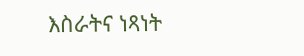እስራትና ነጻነት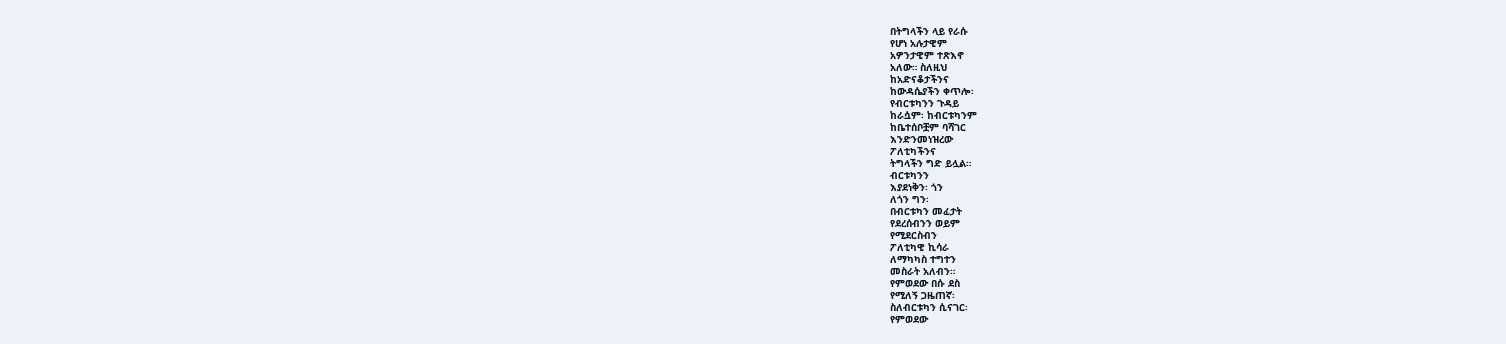በትግላችን ላይ የራሱ
የሆነ አሉታዊም
አዎንታዊም ተጽእኖ
አለው። ስለዚህ
ከአድናቆታችንና
ከውዳሴያችን ቀጥሎ፡
የብርቱካንን ጉዳይ
ከራሷም፡ ከብርቱካንም
ከቤተሰቦቿም ባሻገር
እንድንመነዝረው
ፖለቲካችንና
ትግላችን ግድ ይሏል።
ብርቱካንን
እያደነቅን፡ ጎን
ለጎን ግን፡
በብርቱካን መፈታት
የደረሰብንን ወይም
የሚደርስብን
ፖለቲካዊ ኪሳራ
ለማካካስ ተግተን
መስራት አለብን።
የምወደው በሱ ደስ
የሚለኝ ጋዜጠኛ፡
ስለብርቱካን ሲናገር፡
የምወደው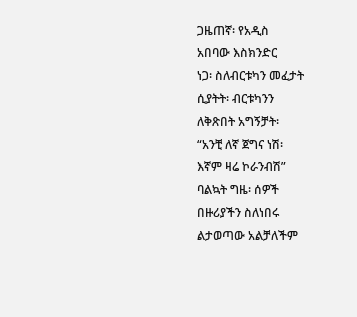ጋዜጠኛ፡ የአዲስ
አበባው እስክንድር
ነጋ፡ ስለብርቱካን መፈታት
ሲያትት፡ ብርቱካንን
ለቅጽበት አግኝቻት፡
“አንቺ ለኛ ጀግና ነሽ፡
እኛም ዛሬ ኮራንብሽ”
ባልኳት ግዜ፡ ሰዎች
በዙሪያችን ስለነበሩ
ልታወጣው አልቻለችም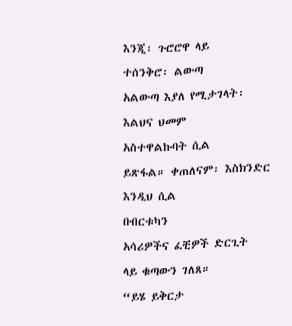እንጂ፡ ጉሮሮዋ ላይ
ተሰንቅሮ፡ ልውጣ
አልውጣ እያለ የሚታገላት፡
እልህና ህመም
አስተዋልኩባት ሲል
ይጽፋል። ቀጠለናም፡ እስክንድር
እንዲህ ሲል
በብርቱካን
አሳሪዎችና ፈቺዎች ድርጊት
ላይ ቁጣውን ገለጸ።
“ይሄ ይቅርታ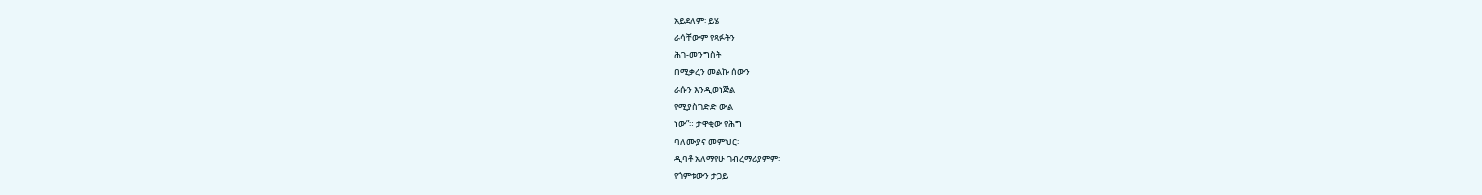አይደለም፡ ይሄ
ራሳቸውም የጻፉትን
ሕገ-መንግስት
በሚቃረን መልኩ ሰውን
ራሱን እንዲወነጅል
የሚያስገድድ ውል
ነው”። ታዋቂው የሕግ
ባለሙያና መምህር፡
ዲባቶ አለማየሁ ገብረማሪያምም፡
የጎምቱውን ታጋይ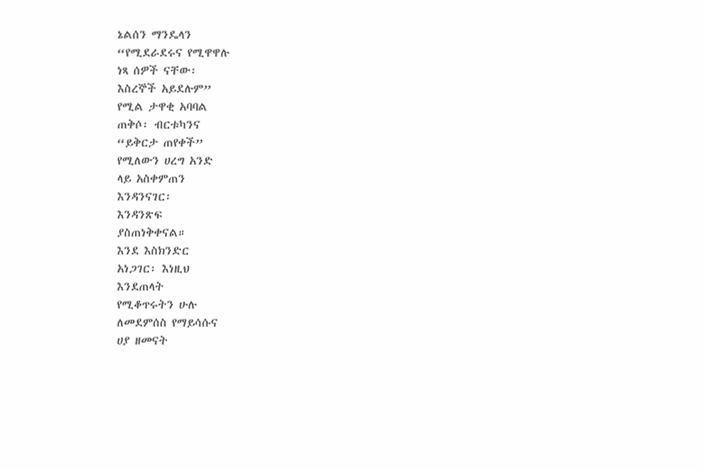ኔልሰን ማንዴላን
“የሚደራደሩና የሚዋዋሉ
ነጻ ሰዎች ናቸው፡
እስረኞች አይደሉም”
የሚል ታዋቂ አባባል
ጠቅሶ፡ ብርቱካንና
“ይቅርታ ጠየቀች”
የሚለውን ሀረግ አንድ
ላይ አስቀምጠን
እንዳንናገር፡
እንዳንጽፍ
ያስጠነቅቀናል።
እንደ እስክንድር
አነጋገር፡ እነዚህ
እንደጠላት
የሚቆጥሩትን ሁሉ
ለመደምሰስ የማይሳሱና
ሀያ ዘመናት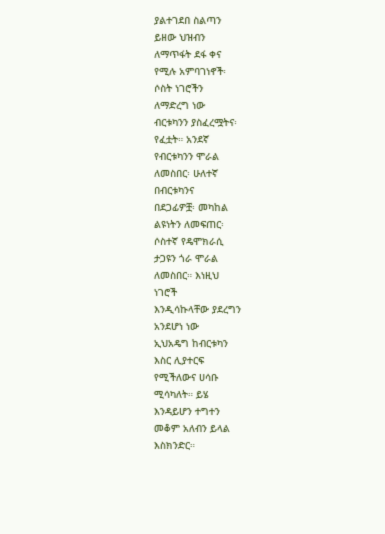ያልተገደበ ስልጣን
ይዘው ህዝብን
ለማጥፋት ደፋ ቀና
የሚሉ አምባገነኖች፡
ሶስት ነገሮችን
ለማድረግ ነው
ብርቱካንን ያስፈረሟትና፡
የፈቷት። አንደኛ
የብርቱካንን ሞራል
ለመስበር፡ ሁለተኛ
በብርቱካንና
በደጋፊዎቿ፡ መካከል
ልዩነትን ለመፍጠር፡
ሶስተኛ የዴሞክራሲ
ታጋዩን ጎራ ሞራል
ለመስበር። እነዚህ
ነገሮች
እንዲሳኩላቸው ያደረግን
አንደሆነ ነው
ኢህአዴግ ከብርቱካን
እስር ሊያተርፍ
የሚችለውና ሀሳቡ
ሚሳካለት። ይሄ
እንዳይሆን ተግተን
መቆም አለብን ይላል
እስክንድር።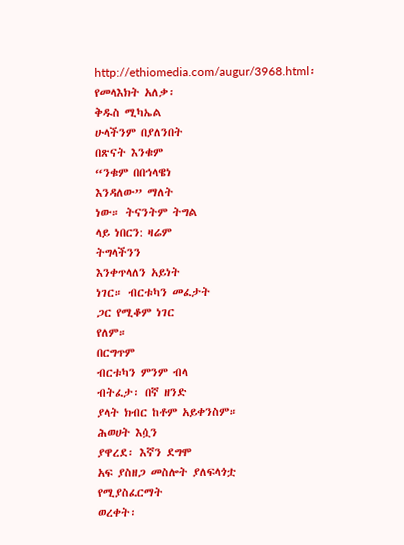http://ethiomedia.com/augur/3968.html፡
የመላእክት አለቃ፡
ቅዱስ ሚካኤል
ሁላችንም በያለንበት
በጽናት እንቁም
“ንቁም በበኅላዌነ
እንዳለው” ማለት
ነው። ትናንትም ትግል
ላይ ነበርን: ዛሬም
ትግላችንን
እንቀጥላለን አይነት
ነገር። ብርቱካን መፈታት
ጋር የሚቆም ነገር
የለም።
በርግጥም
ብርቱካን ምንም ብላ
ብትፈታ፡ በኛ ዘንድ
ያላት ክብር ከቶም አይቀንስም።
ሕወሀት እሷን
ያዋረደ፡ እኛን ደግሞ
አፍ ያስዘጋ መስሎት ያለፍላጎቷ
የሚያስፈርማት
ወረቀት፡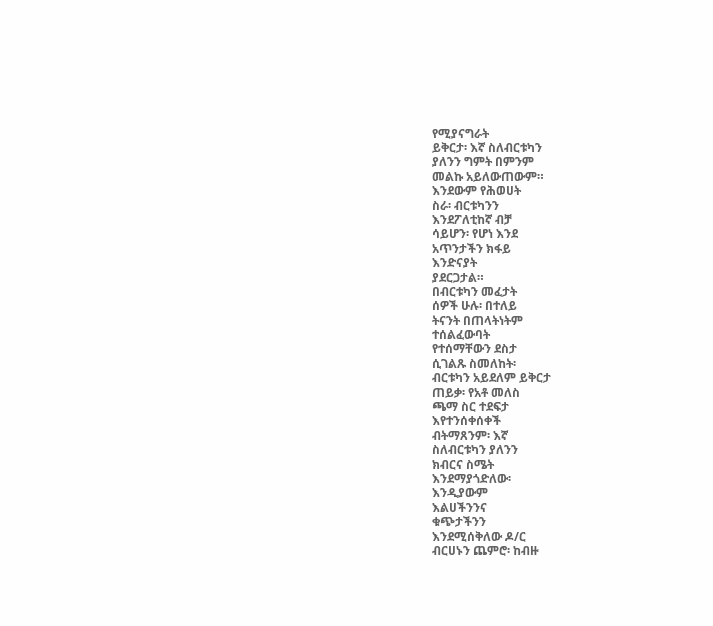የሚያናግራት
ይቅርታ፡ እኛ ስለብርቱካን
ያለንን ግምት በምንም
መልኩ አይለውጠውም።
እንደውም የሕወሀት
ስራ፡ ብርቱካንን
እንደፖለቲከኛ ብቻ
ሳይሆን፡ የሆነ እንደ
አጥንታችን ክፋይ
እንድናያት
ያደርጋታል።
በብርቱካን መፈታት
ሰዎች ሁሉ፡ በተለይ
ትናንት በጠላትነትም
ተሰልፈውባት
የተሰማቸውን ደስታ
ሲገልጹ ስመለከት፡
ብርቱካን አይደለም ይቅርታ
ጠይቃ፡ የአቶ መለስ
ጫማ ስር ተደፍታ
እየተንሰቀሰቀች
ብትማጸንም፡ እኛ
ስለብርቱካን ያለንን
ክብርና ስሜት
እንደማያጎድለው፡
እንዲያውም
እልሀችንንና
ቁጭታችንን
እንደሚሰቅለው ዶ/ር
ብርሀኑን ጨምሮ፡ ከብዙ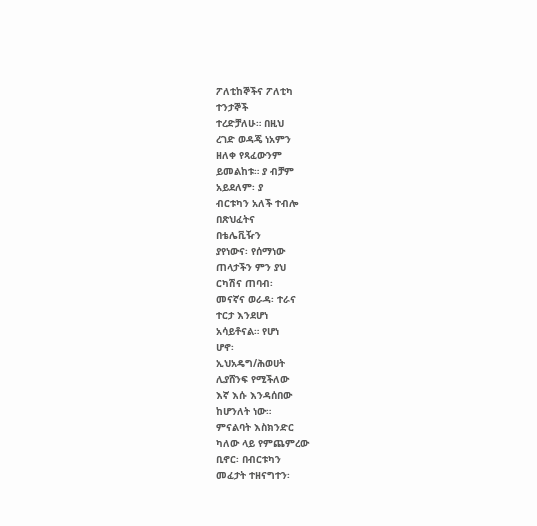ፖለቲከኞችና ፖለቲካ
ተንታኞች
ተረድቻለሁ። በዚህ
ረገድ ወዳጄ ነአምን
ዘለቀ የጻፈውንም
ይመልከቱ። ያ ብቻም
አይደለም፡ ያ
ብርቱካን አለች ተብሎ
በጽህፈትና
በቴሌቪዥን
ያየነውና፡ የሰማነው
ጠላታችን ምን ያህ
ርካሽና ጠባብ፡
መናኛና ወራዳ፡ ተራና
ተርታ እንደሆነ
አሳይቶናል። የሆነ
ሆኖ፡
ኢህአዴግ/ሕወሀት
ሊያሸንፍ የሚችለው
እኛ እሱ እንዳሰበው
ከሆንለት ነው።
ምናልባት እስክንድር
ካለው ላይ የምጨምረው
ቢኖር፡ በብርቱካን
መፈታት ተዘናግተን፡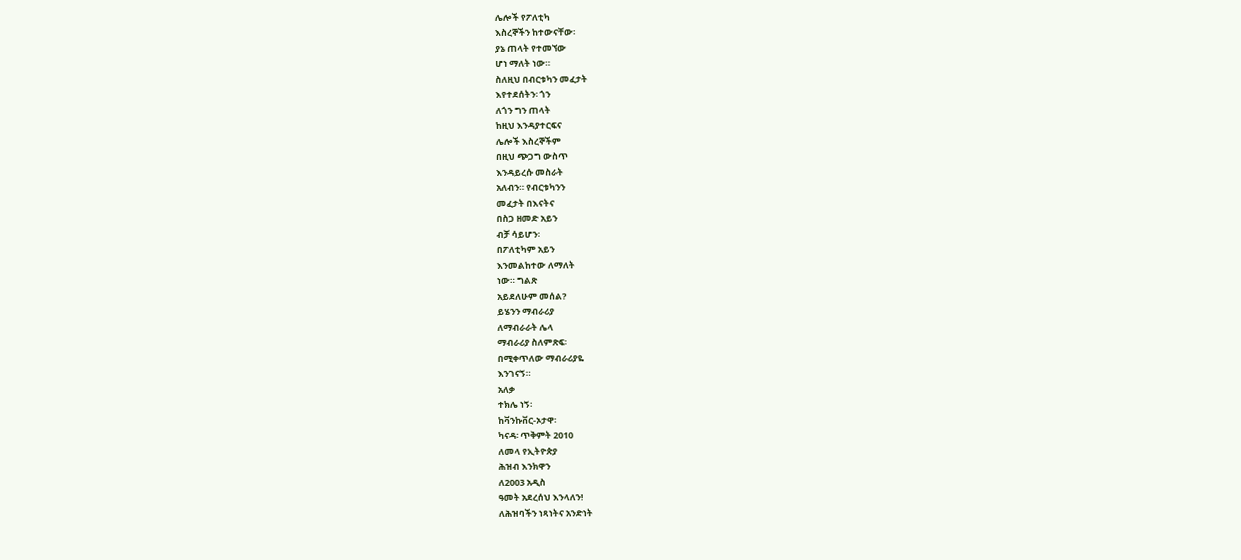ሌሎች የፖለቲካ
እስረኞችን ከተውናቸው፡
ያኔ ጠላት የተመኘው
ሆነ ማለት ነው።
ስለዚህ በብርቱካን መፈታት
እየተደሰትን፡ ጎን
ለጎን ግን ጠላት
ከዚህ እንዳያተርፍና
ሌሎች እስረኞችም
በዚህ ጭጋግ ውስጥ
እንዳይረሱ መስራት
አለብን። የብርቱካንን
መፈታት በእናትና
በስጋ ዘመድ አይን
ብቻ ሳይሆን፡
በፖለቲካም አይን
እንመልከተው ለማለት
ነው። ግልጽ
አይደለሁም መሰል?
ይሄንን ማብራሪያ
ለማብራራት ሌላ
ማብራሪያ ስለምጽፍ፡
በሚቀጥለው ማብራሪያዬ
እንገናኝ።
አለቃ
ተክሌ ነኝ፡
ከቫንኩቨር-ኦታዋ፡
ካናዳ፡ ጥቅምት 2010
ለመላ የኢትዮጵያ
ሕዝብ እንክዋን
ለ2003 አዲስ
ዓመት አደረሰህ እንላለን!
ለሕዝባችን ነጻነትና አንድነት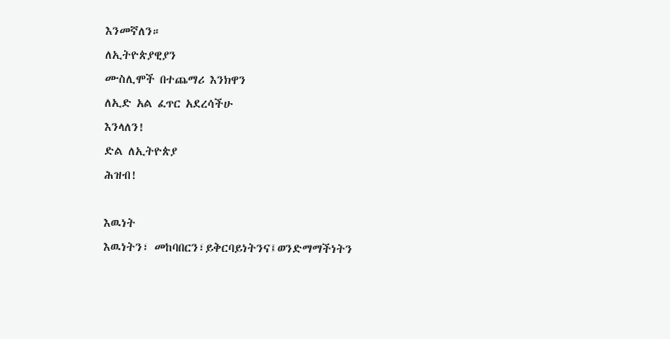እንመኛለን።
ለኢትዮጵያዊያን
ሙስሊሞች በተጨማሪ እንክዋን
ለኢድ አል ፈጥር አደረሳችሁ
እንላለን!
ድል ለኢትዮጵያ
ሕዝብ!

እዉነት
እዉነትን፣ መከባበርን፣ይቅርባይነትንና፤ወንድማማችነትን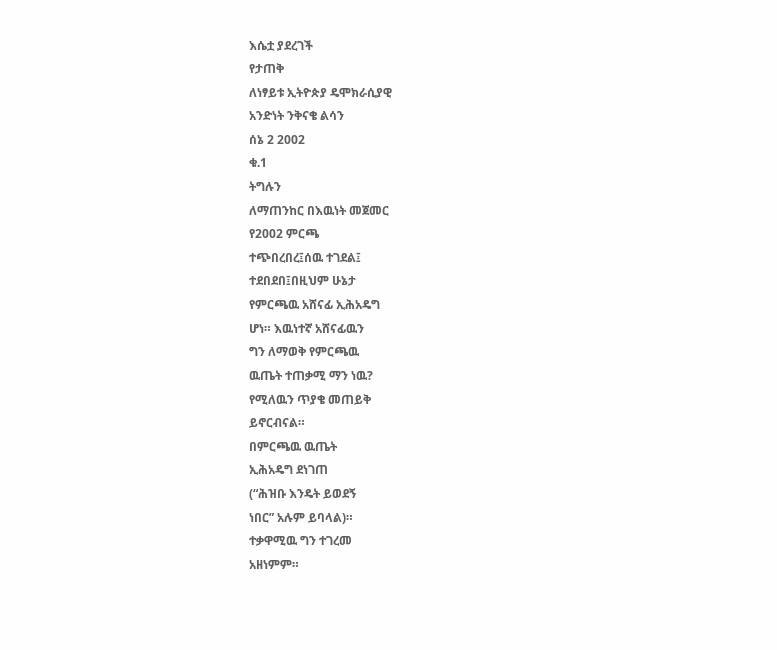እሴቷ ያደረገች
የታጠቅ
ለነፃይቱ ኢትዮጵያ ዴሞክራሲያዊ
አንድነት ንቅናቄ ልሳን
ሰኔ 2 2002
ቁ.1
ትግሉን
ለማጠንከር በእዉነት መጀመር
የ2002 ምርጫ
ተጭበረበረ፤ሰዉ ተገደል፤
ተደበደበ፤በዚህም ሁኔታ
የምርጫዉ አሸናፊ ኢሕአዴግ
ሆነ። እዉነተኛ አሸናፊዉን
ግን ለማወቅ የምርጫዉ
ዉጤት ተጠቃሚ ማን ነዉ?
የሚለዉን ጥያቄ መጠይቅ
ይኖርብናል።
በምርጫዉ ዉጤት
ኢሕአዴግ ደነገጠ
(“ሕዝቡ እንዴት ይወደኝ
ነበር” አሉም ይባላል)።
ተቃዋሚዉ ግን ተገረመ
አዘነምም።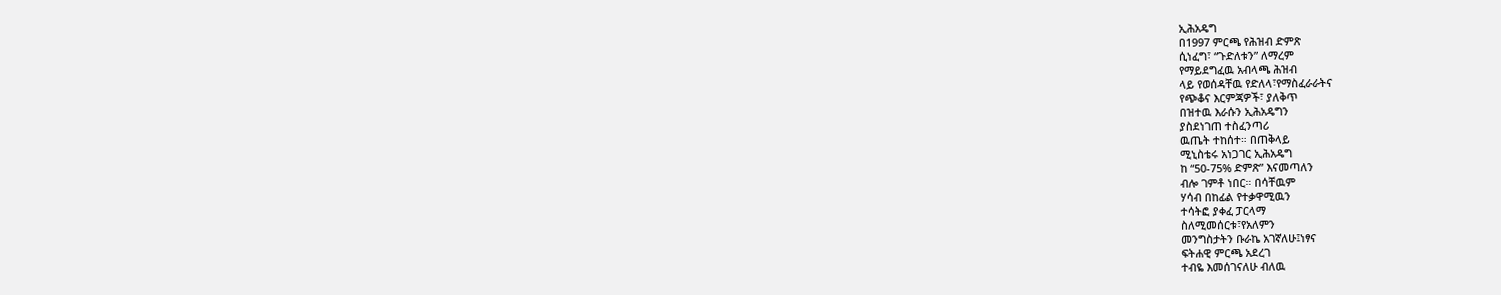ኢሕአዴግ
በ1997 ምርጫ የሕዝብ ድምጽ
ሲነፈግ፣ “ጉድለቱን” ለማረም
የማይደግፈዉ አብላጫ ሕዝብ
ላይ የወሰዳቸዉ የድለላ፣የማስፈራራትና
የጭቆና እርምጃዎች፣ ያለቅጥ
በዝተዉ እራሱን ኢሕአዴግን
ያስደነገጠ ተስፈንጣሪ
ዉጤት ተከሰተ። በጠቅላይ
ሚኒስቴሩ አነጋገር ኢሕአዴግ
ከ “50-75% ድምጽ” እናመጣለን
ብሎ ገምቶ ነበር። በሳቸዉም
ሃሳብ በከፊል የተቃዋሚዉን
ተሳትፎ ያቀፈ ፓርላማ
ስለሚመሰርቱ፣የአለምን
መንግስታትን ቡራኬ አገኛለሁ፤ነፃና
ፍትሐዊ ምርጫ አደረገ
ተብዬ እመሰገናለሁ ብለዉ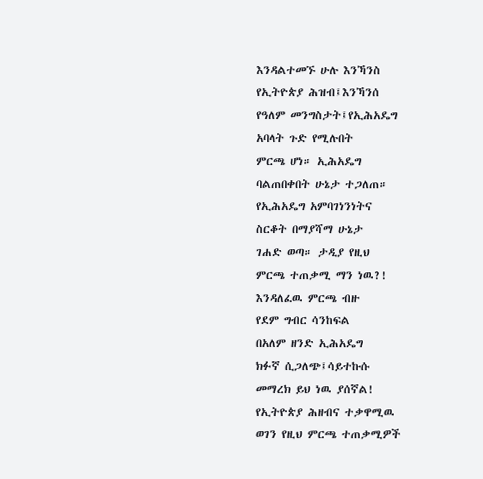እንዳልተመኙ ሁሉ እንኻንስ
የኢትዮጵያ ሕዝብ፤እንኻንሰ
የዓለም መንግስታት፤የኢሕአዴግ
አባላት ጉድ የሚሉበት
ምርጫ ሆነ። ኢሕአዴግ
ባልጠበቀበት ሁኔታ ተጋለጠ።
የኢሕአዴግ አምባገነንነትና
ስርቆት በማያሻማ ሁኔታ
ገሐድ ወጣ። ታዲያ የዚህ
ምርጫ ተጠቃሚ ማን ነዉ?!
እንዳለፈዉ ምርጫ ብዙ
የደም ግብር ሳንከፍል
በአለም ዘንድ ኢሕአዴግ
ክፉኛ ሲጋለጭ፤ሳይተኩሱ
መማረክ ይህ ነዉ ያሰኛል!
የኢትዮጵያ ሕዘብና ተቃዋሚዉ
ወገን የዚህ ምርጫ ተጠቃሚዎች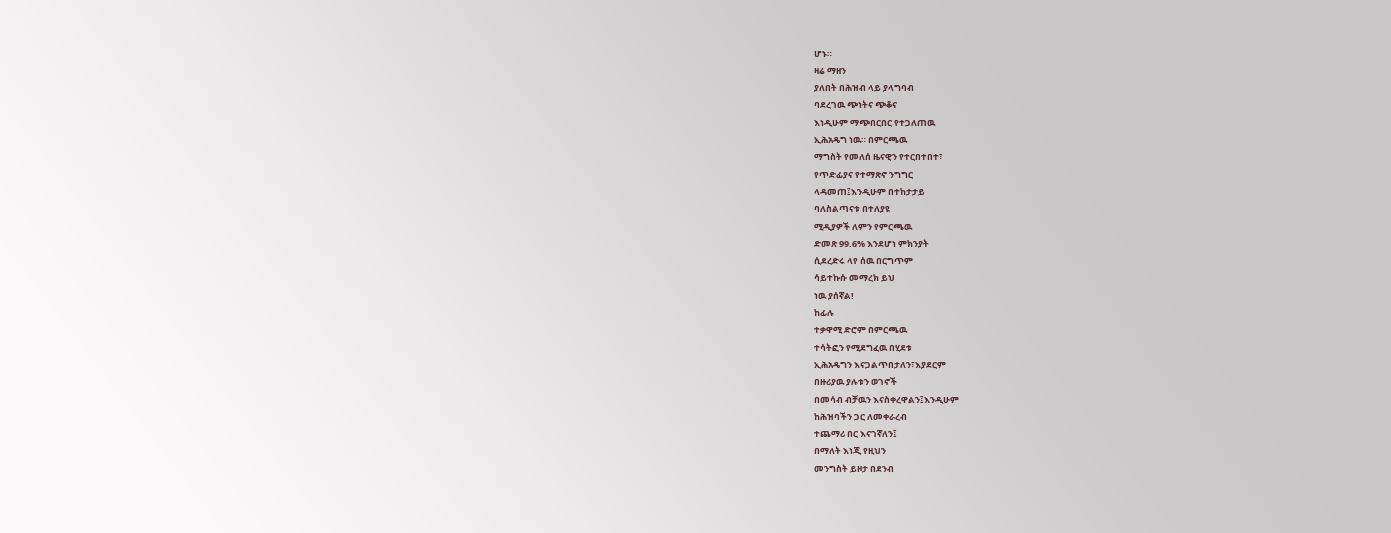ሆኑ።
ዛሬ ማዘን
ያለበት በሕዝብ ላይ ያላግባብ
ባደረገዉ ጭነትና ጭቆና
እነዲሁም ማጭበርበር የተጋለጠዉ
ኢሕአዴግ ነዉ። በምርጫዉ
ማግስት የመለሰ ዜናዊን የተርበተበተ፣
የጥድፊያና የተማጽኖ ንግግር
ላዳመጠ፤እንዲሁም በተከታታይ
ባለስልጣናቱ በተለያዩ
ሚዲያዎች ለምን የምርጫዉ
ድመጽ 99.6% እንደሆነ ምክንያት
ሲደረድሩ ላየ ሰዉ በርግጥም
ሳይተኩሱ መማረክ ይህ
ነዉ ያሰኛል!
ከፊሉ
ተቃዋሚ ድሮም በምርጫዉ
ተሳትፎን የሚደግፈዉ በሂደቱ
ኢሕአዴግን እናጋልጥበታለን፣እያደርም
በዙሪያዉ ያሉቱን ወገኖች
በመሳብ ብቻዉን እናስቀረዋልን፤እንዲሁም
ከሕዝባችን ጋር ለመቀራረብ
ተጨማሪ በር እናገኛለን፤
በማለት እነጂ የዚህን
መንግስት ይዞታ በደንብ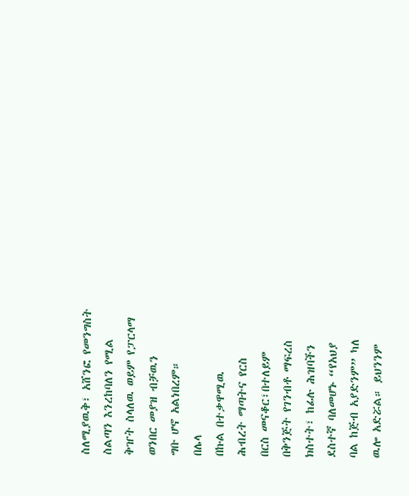ስለሚያዉቅ፣ አሸንፎ የመንግስት
ስልጣን እንረከባለን የሚል
ቅዠት ስላለዉ ወይም የፓርላማ
ወንበር መያዝ ብቻዉን
ግቡ ሆኖ አልነበረም።
በሌላ
በኩል በተቃዋሚዉ
ሕብረት ማጣትና የርስ
በርስ መናቆር፣በተለይም
በቅንጅት የገንብቶ ማፍረስ
ክስተት፣ ከፊሉ ሕዝባችን
ደስተኛ ባለመሆኑ “የአህያ
ባል ከጅብ አያድንም” ካለ
ዉሎ አድሯል። ይህንንም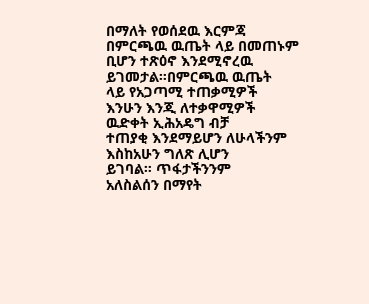በማለት የወሰደዉ እርምጃ
በምርጫዉ ዉጤት ላይ በመጠኑም
ቢሆን ተጽዕኖ እንደሚኖረዉ
ይገመታል።በምርጫዉ ዉጤት
ላይ የአጋጣሚ ተጠቃሚዎች
እንሁን እንጂ ለተቃዋሚዎች
ዉድቀት ኢሕአዴግ ብቻ
ተጠያቂ እንደማይሆን ለሁላችንም
እስከአሁን ግለጽ ሊሆን
ይገባል። ጥፋታችንንም
አለስልሰን በማየት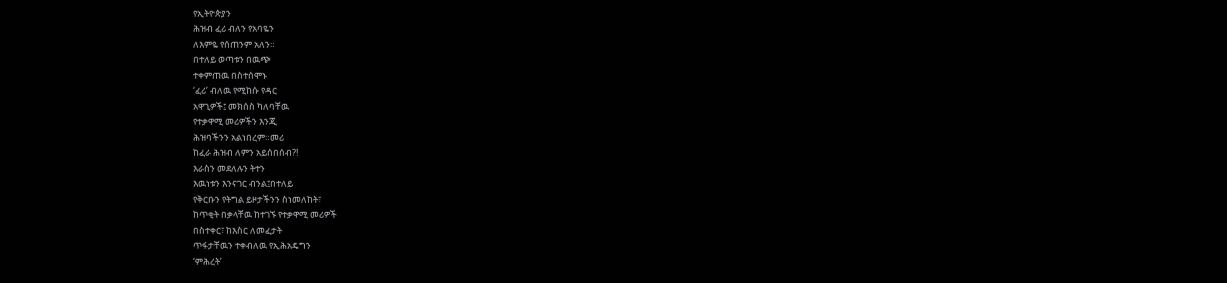የኢትዮጵያን
ሕዝብ ፈሪ ብለን የአባዬን
ለእምዬ የሰጠንም አለን።
በተለይ ወጣቱን በዉጭ
ተቀምጠዉ በስተሰሞኑ
‘ፈሪ’ ብለዉ የሚከሱ የዳር
አዋጊዎች፤ መክሰስ ካለባቸዉ
የተቃዋሚ መሪዎችን እንጂ
ሕዝባችንን አልነበረም።መሪ
ከፈራ ሕዝብ ለምን አይሰበሰብ?!
እራስን መደለሉን ትተን
እዉነቱን እንናገር ብንል፤በተለይ
የቅርቡን የትግል ይዞታችንን ስነመለከት፣
ከጥቂት በቃላቸዉ ከተገኙ የተቃዋሚ መሪዎች
በስተቀር፣ ከእስር ለመፈታት
ጥፋታቸዉን ተቀብለዉ የኢሕአዴግን
‘ምሕረት’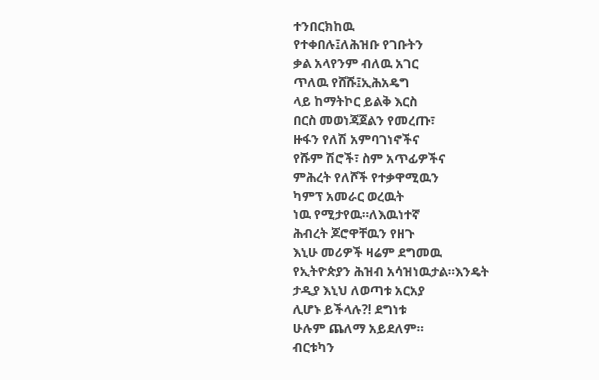ተንበርክከዉ
የተቀበሉ፤ለሕዝቡ የገቡትን
ቃል አላየንም ብለዉ አገር
ጥለዉ የሸሹ፤ኢሕአዴግ
ላይ ከማትኮር ይልቅ እርስ
በርስ መወነጃጀልን የመረጡ፣
ዙፋን የለሽ አምባገነኖችና
የሹም ሽሮች፣ ስም አጥፊዎችና
ምሕረት የለሾች የተቃዋሚዉን
ካምፕ አመራር ወረዉት
ነዉ የሚታየዉ።ለእዉነተኛ
ሕብረት ጆሮዋቸዉን የዘጉ
እኒሁ መሪዎች ዛሬም ደግመዉ
የኢትዮጵያን ሕዝብ አሳዝነዉታል።እንዴት
ታዲያ እኒህ ለወጣቱ አርአያ
ሊሆኑ ይችላሉ?! ደግነቱ
ሁሉም ጨለማ አይደለም።
ብርቱካን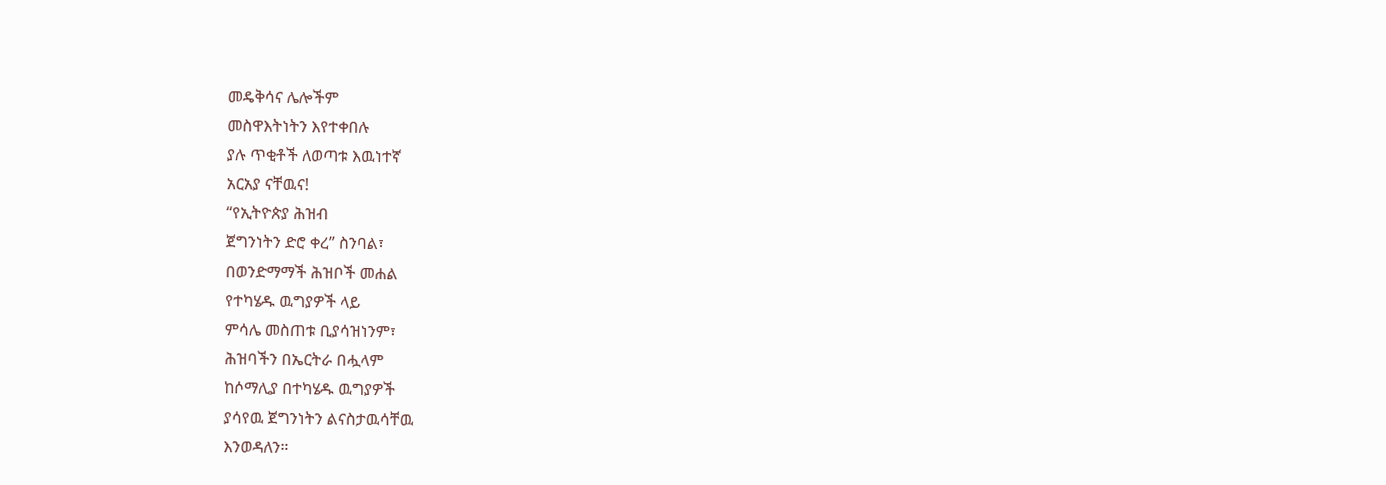መዴቅሳና ሌሎችም
መስዋእትነትን እየተቀበሉ
ያሉ ጥቂቶች ለወጣቱ እዉነተኛ
አርአያ ናቸዉና!
“የኢትዮጵያ ሕዝብ
ጀግንነትን ድሮ ቀረ” ስንባል፣
በወንድማማች ሕዝቦች መሐል
የተካሄዱ ዉግያዎች ላይ
ምሳሌ መስጠቱ ቢያሳዝነንም፣
ሕዝባችን በኤርትራ በሗላም
ከሶማሊያ በተካሄዱ ዉግያዎች
ያሳየዉ ጀግንነትን ልናስታዉሳቸዉ
እንወዳለን።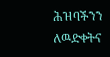ሕዝባችንን
ለዉድቀትና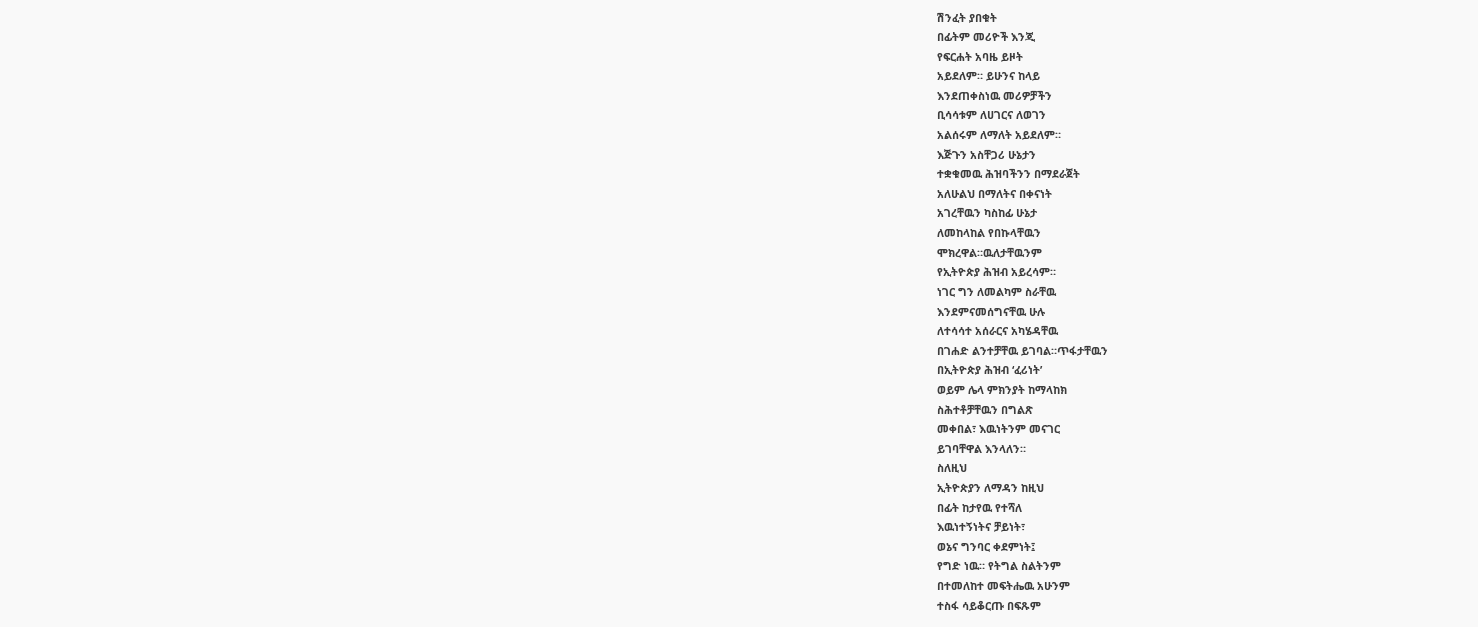ሽንፈት ያበቁት
በፊትም መሪዮች እንጂ
የፍርሐት አባዜ ይዞት
አይደለም። ይሁንና ከላይ
እንደጠቀስነዉ መሪዎቻችን
ቢሳሳቱም ለሀገርና ለወገን
አልሰሩም ለማለት አይደለም።
እጅጉን አስቸጋሪ ሁኔታን
ተቋቁመዉ ሕዝባችንን በማደራጀት
አለሁልህ በማለትና በቀናነት
አገረቸዉን ካስከፊ ሁኔታ
ለመከላከል የበኩላቸዉን
ሞክረዋል።ዉለታቸዉንም
የኢትዮጵያ ሕዝብ አይረሳም።
ነገር ግን ለመልካም ስራቸዉ
እንደምናመሰግናቸዉ ሁሉ
ለተሳሳተ አሰራርና አካሄዳቸዉ
በገሐድ ልንተቻቸዉ ይገባል።ጥፋታቸዉን
በኢትዮጵያ ሕዝብ ‘ፈሪነት’
ወይም ሌላ ምክንያት ከማላከክ
ስሕተቶቻቸዉን በግልጽ
መቀበል፣ እዉነትንም መናገር
ይገባቸዋል እንላለን።
ስለዚህ
ኢትዮጵያን ለማዳን ከዚህ
በፊት ከታየዉ የተሻለ
እዉነተኝነትና ቻይነት፣
ወኔና ግንባር ቀደምነት፤
የግድ ነዉ። የትግል ስልትንም
በተመለከተ መፍትሔዉ አሁንም
ተስፋ ሳይቆርጡ በፍጹም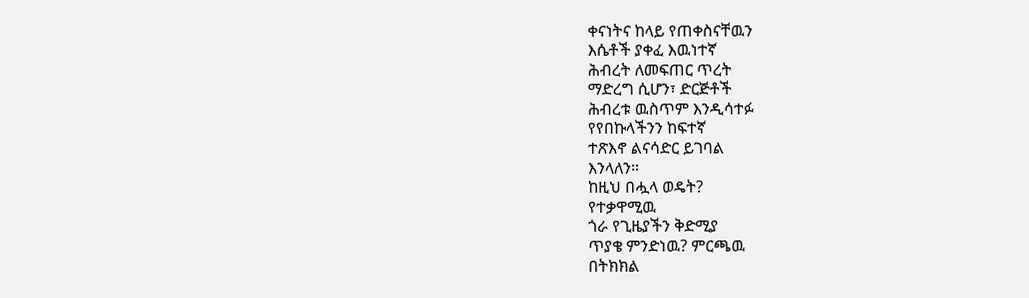ቀናነትና ከላይ የጠቀስናቸዉን
እሴቶች ያቀፈ እዉነተኛ
ሕብረት ለመፍጠር ጥረት
ማድረግ ሲሆን፣ ድርጅቶች
ሕብረቱ ዉስጥም እንዲሳተፉ
የየበኩላችንን ከፍተኛ
ተጽእኖ ልናሳድር ይገባል
እንላለን።
ከዚህ በሗላ ወዴት?
የተቃዋሚዉ
ጎራ የጊዜያችን ቅድሚያ
ጥያቄ ምንድነዉ? ምርጫዉ
በትክክል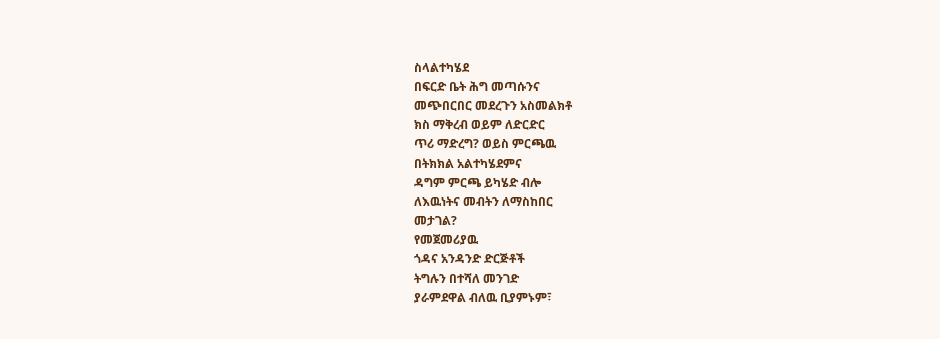ስላልተካሄደ
በፍርድ ቤት ሕግ መጣሱንና
መጭበርበር መደረጉን አስመልክቶ
ክስ ማቅረብ ወይም ለድርድር
ጥሪ ማድረግ? ወይስ ምርጫዉ
በትክክል አልተካሄደምና
ዳግም ምርጫ ይካሄድ ብሎ
ለእዉነትና መብትን ለማስከበር
መታገል?
የመጀመሪያዉ
ጎዳና አንዳንድ ድርጅቶች
ትግሉን በተሻለ መንገድ
ያራምደዋል ብለዉ ቢያምኑም፣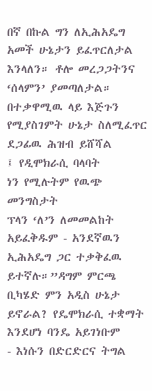በኛ በኩል ግን ለኢሕአዴግ
አመች ሁኔታን ይፈጥርለታል
እንላለን። ቶሎ መረጋጋትንና
‘ሰላምን’ ያመጣለታል።
በተቃዋሚዉ ላይ እጅጉን
የሚያስገምት ሁኔታ ስለሚፈጥር
ደጋፊዉ ሕዝብ ይሸሻል
፤ የዲሞክራሲ ባላባት
ነን የሚሉትም የዉጭ መንግስታት
ፕላን ‘ለ’ን ለመመልከት
አይፈቅዱም - አንደኛዉን
ኢሕአዴግ ጋር ተቃቅፈዉ
ይተኛሉ።”ዳግም ምርጫ
ቢካሄድ ምን አዲስ ሁኔታ
ይኖራል? የዴሞክራሲ ተቋማት
እንደሆነ ባንዴ አይገነቡም
- እነሱን በድርድርና ትግል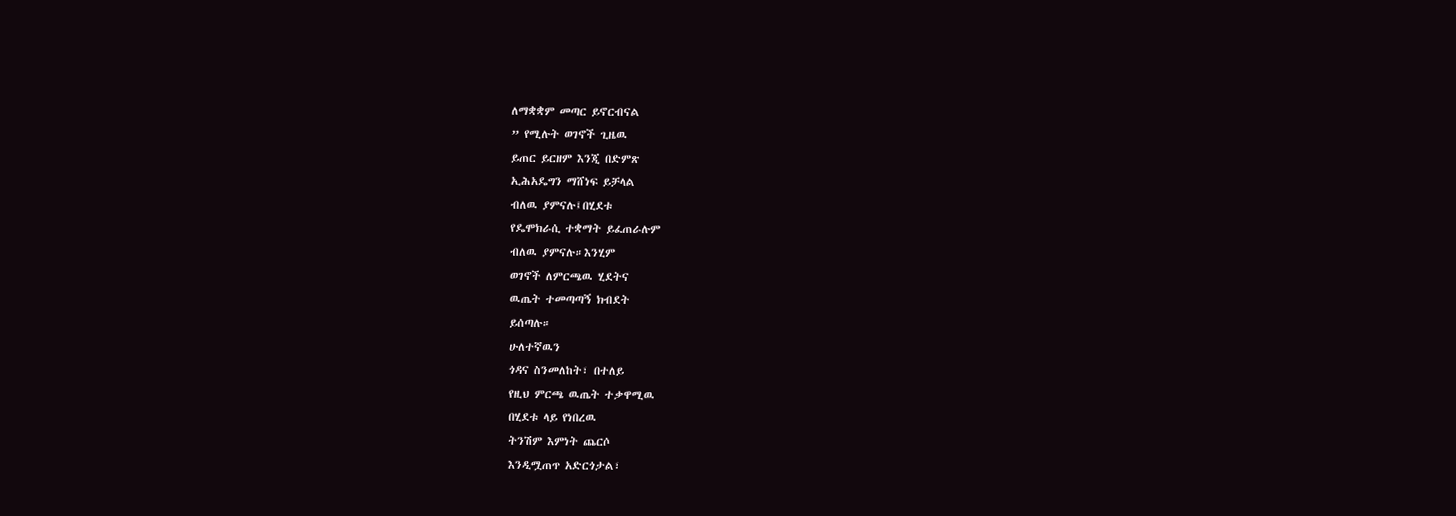ለማቋቋም መጣር ይኖርብናል
” የሚሉት ወገኖች ጊዜዉ
ይጠር ይርዘም እንጂ በድምጽ
ኢሕአዴግን ማሸነፍ ይቻላል
ብለዉ ያምናሉ፤በሂደቱ
የዴሞክራሲ ተቋማት ይፈጠራሉም
ብለዉ ያምናሉ።እንሂም
ወገኖች ለምርጫዉ ሂደትና
ዉጤት ተመጣጣኝ ክብደት
ይሰጣሉ።
ሁለተኛዉን
ጎዳና ስንመለከት፣ በተለይ
የዚህ ምርጫ ዉጤት ተቃዋሚዉ
በሂደቱ ላይ የነበረዉ
ትንሽም እምነት ጨርሶ
እንዲሟጠጥ አድርጎታል፣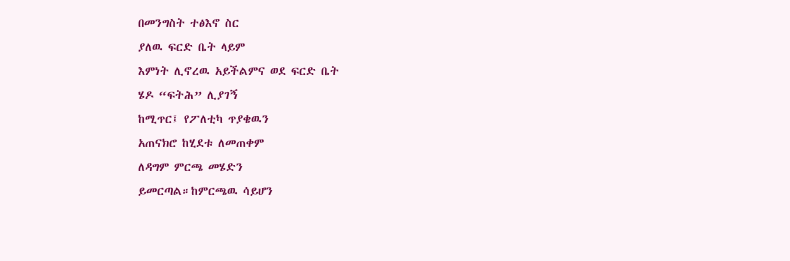በመንግስት ተፅእኖ ስር
ያለዉ ፍርድ ቤት ላይም
እምነት ሊኖረዉ አይችልምና ወደ ፍርድ ቤት
ሄዶ “ፍትሕ” ሊያገኝ
ከሚጥር፤ የፖለቲካ ጥያቄዉን
አጠናክሮ ከሂደቱ ለመጠቀም
ለዳግም ምርጫ መሄድን
ይመርጣል።ከምርጫዉ ሳይሆን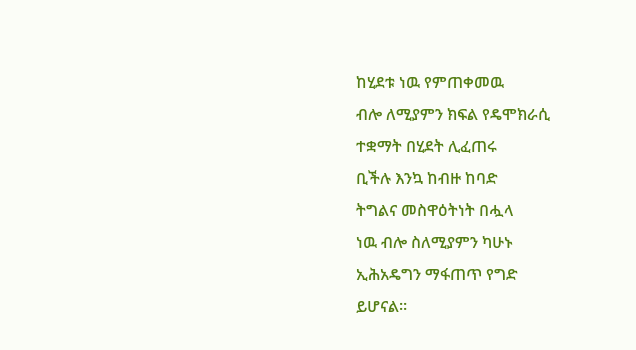ከሂደቱ ነዉ የምጠቀመዉ
ብሎ ለሚያምን ክፍል የዴሞክራሲ
ተቋማት በሂደት ሊፈጠሩ
ቢችሉ እንኳ ከብዙ ከባድ
ትግልና መስዋዕትነት በሗላ
ነዉ ብሎ ስለሚያምን ካሁኑ
ኢሕአዴግን ማፋጠጥ የግድ
ይሆናል።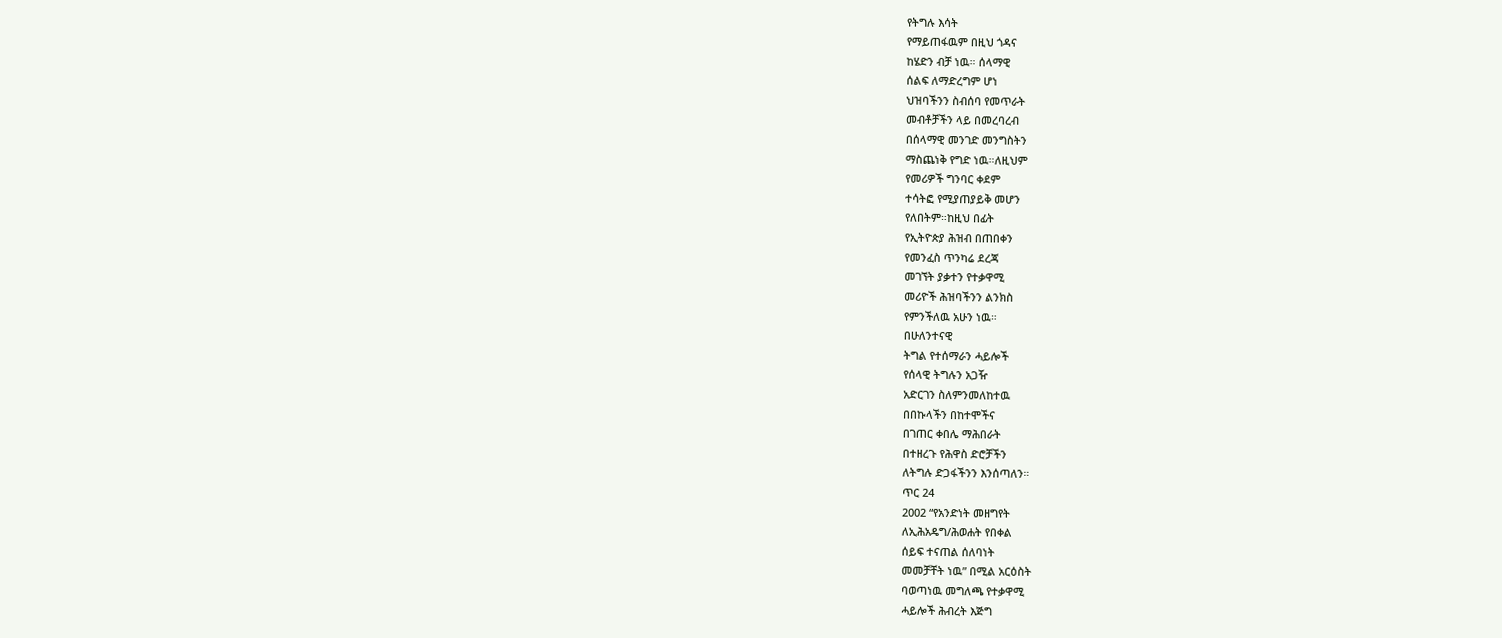የትግሉ እሳት
የማይጠፋዉም በዚህ ጎዳና
ከሄድን ብቻ ነዉ። ሰላማዊ
ሰልፍ ለማድረግም ሆነ
ህዝባችንን ስብሰባ የመጥራት
መብቶቻችን ላይ በመረባረብ
በሰላማዊ መንገድ መንግስትን
ማስጨነቅ የግድ ነዉ።ለዚህም
የመሪዎች ግንባር ቀደም
ተሳትፎ የሚያጠያይቅ መሆን
የለበትም።ከዚህ በፊት
የኢትዮጵያ ሕዝብ በጠበቀን
የመንፈስ ጥንካሬ ደረጃ
መገኘት ያቃተን የተቃዋሚ
መሪዮች ሕዝባችንን ልንክስ
የምንችለዉ አሁን ነዉ።
በሁለንተናዊ
ትግል የተሰማራን ሓይሎች
የሰላዊ ትግሉን አጋዥ
አድርገን ስለምንመለከተዉ
በበኩላችን በከተሞችና
በገጠር ቀበሌ ማሕበራት
በተዘረጉ የሕዋስ ድሮቻችን
ለትግሉ ድጋፋችንን እንሰጣለን።
ጥር 24
2002 “የአንድነት መዘግየት
ለኢሕአዴግ/ሕወሐት የበቀል
ሰይፍ ተናጠል ሰለባነት
መመቻቸት ነዉ” በሚል አርዕስት
ባወጣነዉ መግለጫ የተቃዋሚ
ሓይሎች ሕብረት እጅግ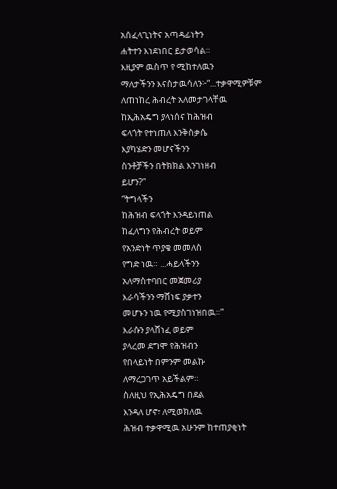አሰፈላጊነትና አጣዳፊነትን
ሐትተን እነደነበር ይታወሳል።
እዚያም ዉስጥ የ ሚከተለዉን
ማለታችንን እናስታዉሳለን፦“...ተቃዋሚዎቹም
ለጠነከረ ሕብረት አለመታገላቸዉ
ከኢሕአዴግ ያላነሰና ከሕዝብ
ፍላጎት የተነጠለ እንቅስቃሴ
እያካሄድን መሆናችንን
ስንቶቻችን በትክክል እንገነዘብ
ይሆን?”
“ትግላችን
ከሕዝብ ፍላጎት እንዳይነጠል
ከፈለግን የሕብረት ወይም
የአንድነት ጥያቄ መመለስ
የግድ ነዉ። ...ሓይላችንን
አለማስተባበር መጀመሪያ
እራሳችንን ማሸነፍ ያቃተን
መሆኑን ነዉ የሚያስገነዝበዉ።”
እራሱን ያላሸነፈ ወይም
ያላረመ ደግሞ የሕዝብን
የበላይነት በምንም መልኩ
ለማረጋገጥ አይችልም።
ስለዚህ የኢሕአዴግ በደል
እንዳለ ሆኖ፣ ለሚወክለዉ
ሕዝብ ተቃዋሚዉ አሁንም ከተጠያቂነት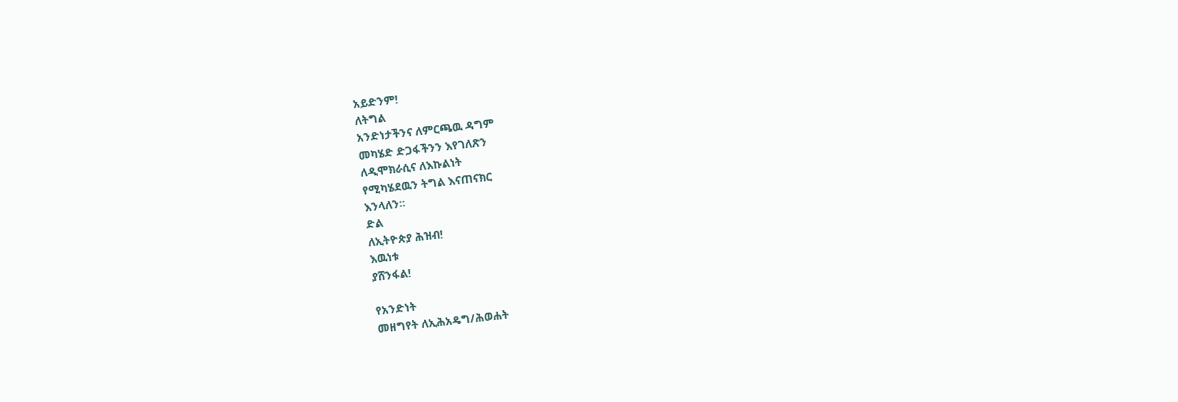አይድንም!
ለትግል
አንድነታችንና ለምርጫዉ ዳግም
መካሄድ ድጋፋችንን እየገለጽን
ለዲሞክራሲና ለእኩልነት
የሚካሄደዉን ትግል እናጠናክር
እንላለን።
ድል
ለኢትዮጵያ ሕዝብ!
እዉነቱ
ያሸንፋል!

የአንድነት
መዘግየት ለኢሕአዴግ/ሕወሐት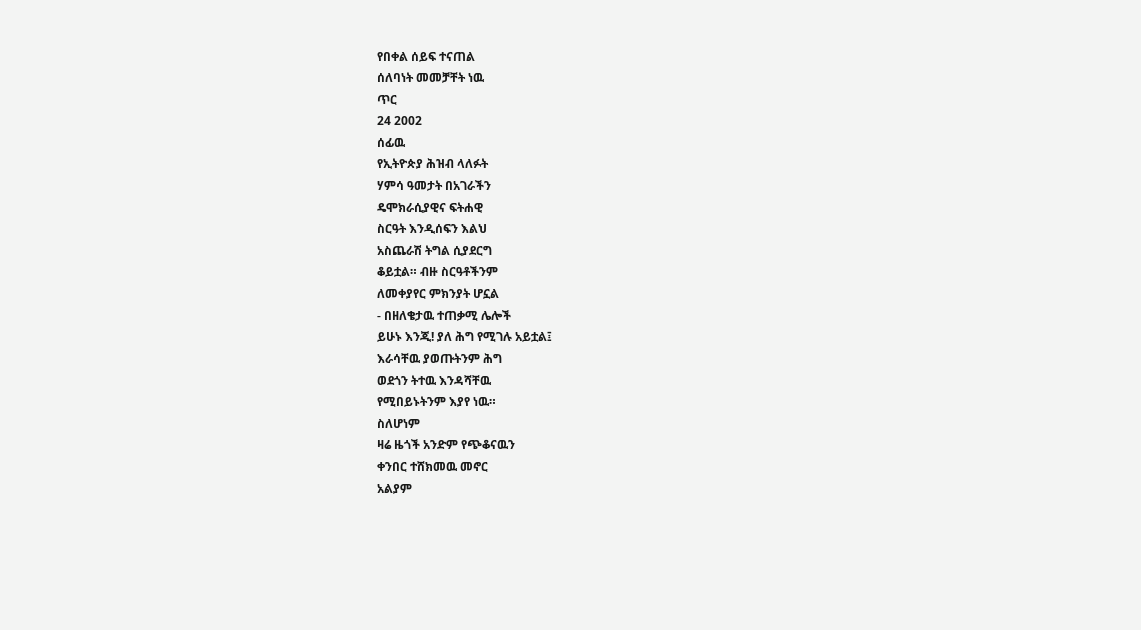የበቀል ሰይፍ ተናጠል
ሰለባነት መመቻቸት ነዉ
ጥር
24 2002
ሰፊዉ
የኢትዮጵያ ሕዝብ ላለፉት
ሃምሳ ዓመታት በአገራችን
ዴሞክራሲያዊና ፍትሐዊ
ስርዓት እንዲሰፍን እልህ
አስጨራሽ ትግል ሲያደርግ
ቆይቷል። ብዙ ስርዓቶችንም
ለመቀያየር ምክንያት ሆኗል
- በዘለቄታዉ ተጠቃሚ ሌሎች
ይሁኑ እንጂ! ያለ ሕግ የሚገሉ አይቷል፤
እራሳቸዉ ያወጡትንም ሕግ
ወደጎን ትተዉ እንዳሻቸዉ
የሚበይኑትንም እያየ ነዉ።
ስለሆነም
ዛሬ ዜጎች አንድም የጭቆናዉን
ቀንበር ተሸክመዉ መኖር
አልያም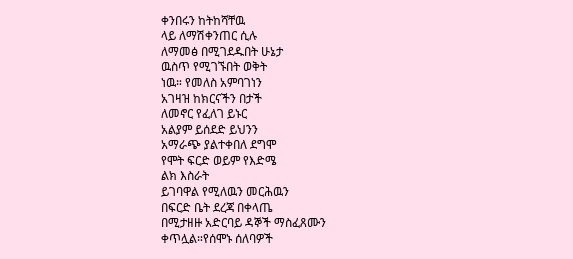ቀንበሩን ከትከሻቸዉ
ላይ ለማሽቀንጠር ሲሉ
ለማመፅ በሚገደዱበት ሁኔታ
ዉስጥ የሚገኙበት ወቅት
ነዉ። የመለስ አምባገነን
አገዛዝ ከክርናችን በታች
ለመኖር የፈለገ ይኑር
አልያም ይሰደድ ይህንን
አማራጭ ያልተቀበለ ደግሞ
የሞት ፍርድ ወይም የእድሜ
ልክ እስራት
ይገባዋል የሚለዉን መርሕዉን
በፍርድ ቤት ደረጃ በቀላጤ
በሚታዘዙ አድርባይ ዳኞች ማስፈጸሙን
ቀጥሏል።የሰሞኑ ሰለባዎች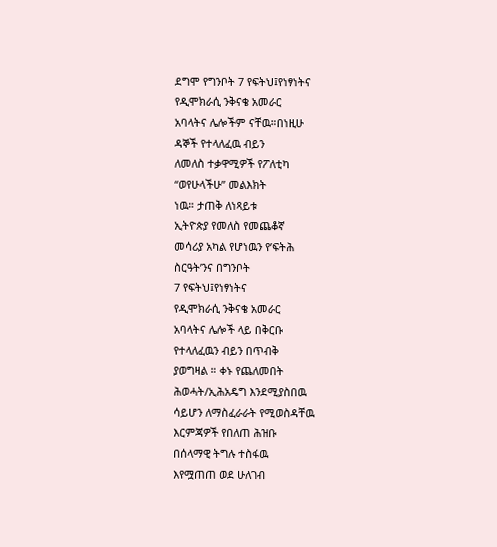ደግሞ የግንቦት 7 የፍትህ፤የነፃነትና
የዲሞክራሲ ንቅናቄ አመራር
አባላትና ሌሎችም ናቸዉ።በነዚሁ
ዳኞች የተላለፈዉ ብይን
ለመለስ ተቃዋሚዎች የፖለቲካ
“ወየሁላችሁ” መልእክት
ነዉ። ታጠቅ ለነጻይቱ
ኢትዮጵያ የመለስ የመጨቆኛ
መሳሪያ አካል የሆነዉን የ’ፍትሕ
ስርዓት’ንና በግንቦት
7 የፍትህ፤የነፃነትና
የዲሞክራሲ ንቅናቄ አመራር
አባላትና ሌሎች ላይ በቅርቡ
የተላለፈዉን ብይን በጥብቅ
ያወግዛል ። ቀኑ የጨለመበት
ሕወሓት/ኢሕአዴግ እንደሚያስበዉ
ሳይሆን ለማስፈራራት የሚወስዳቸዉ
እርምጃዎች የበለጠ ሕዝቡ
በሰላማዊ ትግሉ ተስፋዉ
እየሟጠጠ ወደ ሁለገብ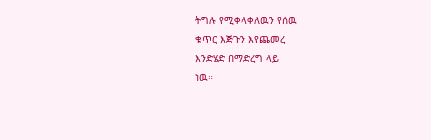ትግሉ የሚቀላቀለዉን የሰዉ
ቁጥር እጅጉን እየጨመረ
እንድሄድ በማድረግ ላይ
ነዉ።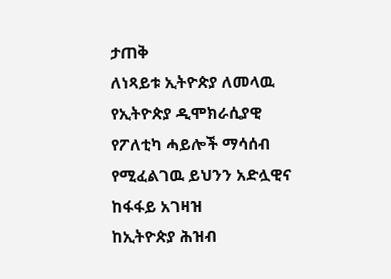ታጠቅ
ለነጻይቱ ኢትዮጵያ ለመላዉ
የኢትዮጵያ ዲሞክራሲያዊ
የፖለቲካ ሓይሎች ማሳሰብ
የሚፈልገዉ ይህንን አድሏዊና
ከፋፋይ አገዛዝ
ከኢትዮጵያ ሕዝብ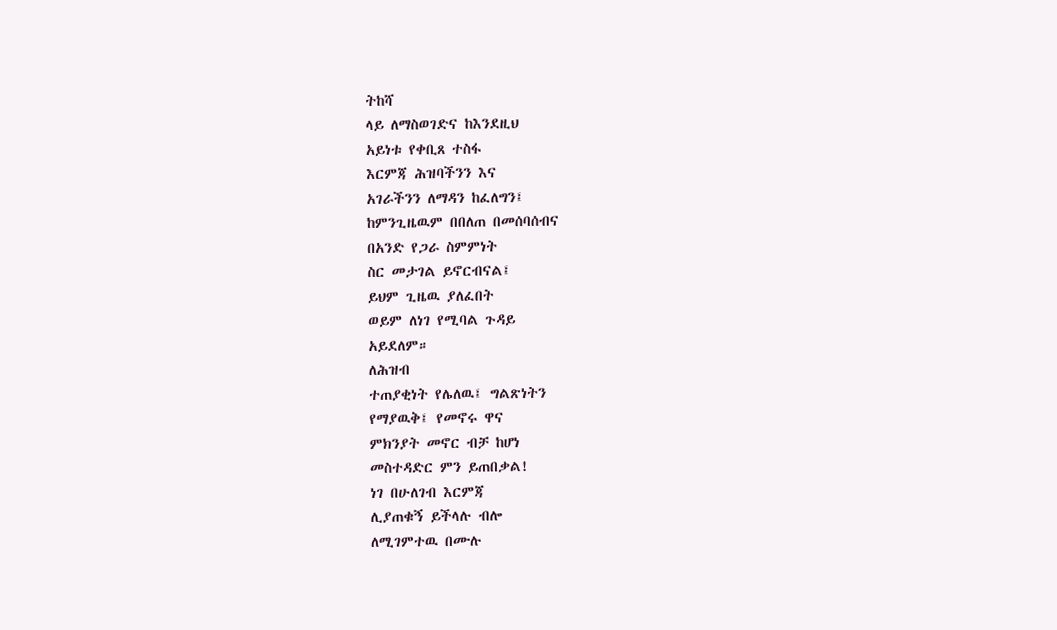ትከሻ
ላይ ለማስወገድና ከእንደዚህ
አይነቱ የቀቢጸ ተስፋ
እርምጃ ሕዝባችንን እና
አገራችንን ለማዳን ከፈለግን፤
ከምንጊዜዉም በበለጠ በመሰባሰብና
በአንድ የጋራ ስምምነት
ስር መታገል ይኖርብናል፤
ይህም ጊዜዉ ያለፈበት
ወይም ለነገ የሚባል ጉዳይ
አይደለም።
ለሕዝብ
ተጠያቂነት የሌለዉ፤ ግልጽነትን
የማያዉቅ፤ የመኖሩ ዋና
ምክንያት መኖር ብቻ ከሆነ
መስተዳድር ምን ይጠበቃል!
ነገ በሁለገብ እርምጃ
ሊያጠቁኝ ይችላሉ ብሎ
ለሚገምተዉ በሙሉ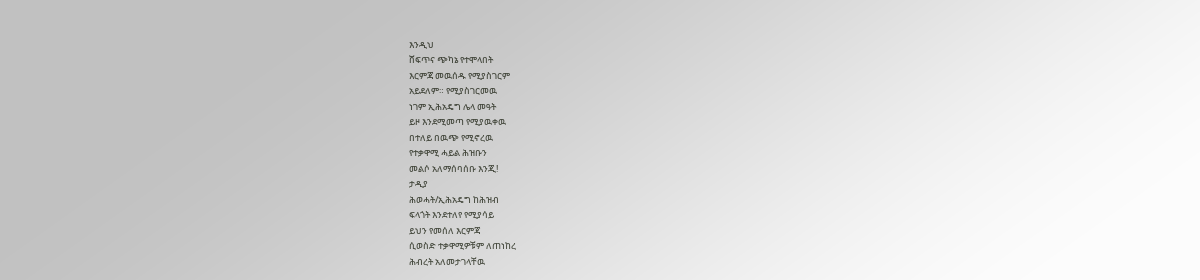እንዲህ
ሸፍጥና ጭካኔ የተሞላበት
እርምጃ መዉሰዱ የሚያስገርም
አይደለም። የሚያስገርመዉ
ነገም ኢሕአዴግ ሌላ መዓት
ይዞ እንደሚመጣ የሚያዉቀዉ
በተለይ በዉጭ የሚኖረዉ
የተቃዋሚ ሓይል ሕዝቡን
መልሶ አለማሰባሰቡ እንጂ!
ታዲያ
ሕወሓት/ኢሕአዴግ ከሕዝብ
ፍላጎት እንደተለየ የሚያሳይ
ይህን የመሰለ እርምጃ
ሲወስድ ተቃዋሚዎቹም ለጠነከረ
ሕብረት አለመታገላቸዉ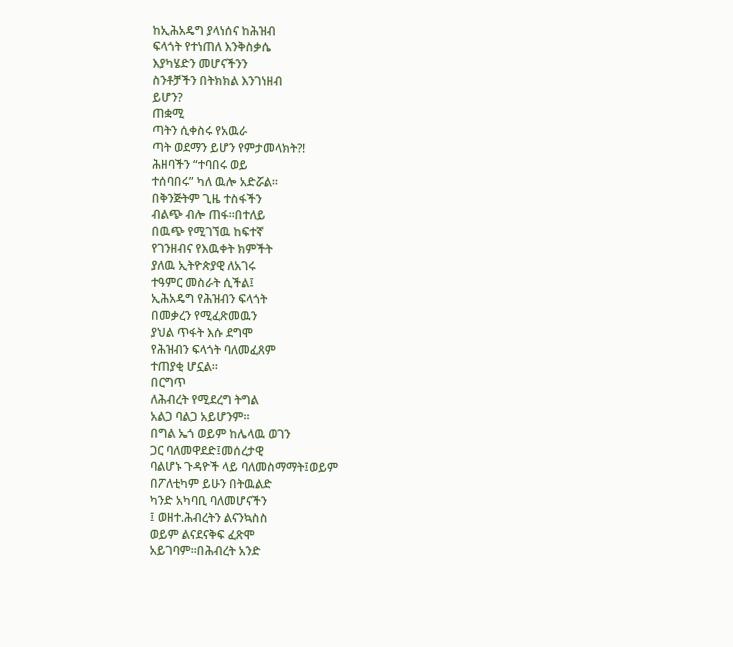ከኢሕአዴግ ያላነሰና ከሕዝብ
ፍላጎት የተነጠለ እንቅስቃሴ
እያካሄድን መሆናችንን
ስንቶቻችን በትክክል እንገነዘብ
ይሆን?
ጠቋሚ
ጣትን ሲቀስሩ የአዉራ
ጣት ወደማን ይሆን የምታመላክት?!
ሕዘባችን “ተባበሩ ወይ
ተሰባበሩ” ካለ ዉሎ አድሯል።
በቅንጅትም ጊዜ ተስፋችን
ብልጭ ብሎ ጠፋ።በተለይ
በዉጭ የሚገኘዉ ከፍተኛ
የገንዘብና የእዉቀት ክምችት
ያለዉ ኢትዮጵያዊ ለአገሩ
ተዓምር መስራት ሲችል፤
ኢሕአዴግ የሕዝብን ፍላጎት
በመቃረን የሚፈጽመዉን
ያህል ጥፋት እሱ ደግሞ
የሕዝብን ፍላጎት ባለመፈጸም
ተጠያቂ ሆኗል።
በርግጥ
ለሕብረት የሚደረግ ትግል
አልጋ ባልጋ አይሆንም።
በግል ኤጎ ወይም ከሌላዉ ወገን
ጋር ባለመዋደድ፤መሰረታዊ
ባልሆኑ ጉዳዮች ላይ ባለመስማማት፤ወይም
በፖለቲካም ይሁን በትዉልድ
ካንድ አካባቢ ባለመሆናችን
፤ ወዘተ.ሕብረትን ልናንኳስስ
ወይም ልናደናቅፍ ፈጽሞ
አይገባም።በሕብረት አንድ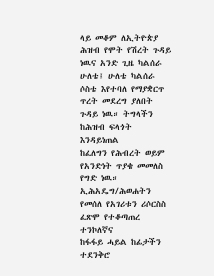ላይ መቆም ለኢትዮጵያ
ሕዝብ የሞት የሽረት ጉዳይ
ነዉና አንድ ጊዜ ካልሰራ
ሁለቴ፤ ሁለቴ ካልሰራ
ሶስቴ እየተባለ የማያቋርጥ
ጥረት መደረግ ያለበት
ጉዳይ ነዉ። ትግላችን
ከሕዝብ ፍላጎት እንዳይነጠል
ከፈለግን የሕብረት ወይም
የአንድነት ጥያቄ መመለስ
የግድ ነዉ። ኢሕአዴግ/ሕወሐትን
የመሰለ የአገሪቱን ሪሶርስስ
ፈጽሞ የተቆጣጠረ ተንኮለኛና
ከፋፋይ ሓይል ከፊታችን
ተደንቅሮ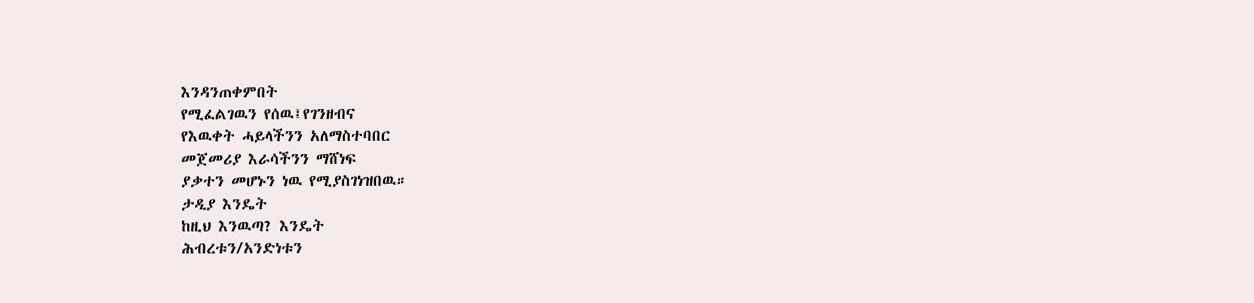እንዳንጠቀምበት
የሚፈልገዉን የሰዉ፤የገንዘብና
የእዉቀት ሓይላችንን አለማስተባበር
መጀመሪያ እራሳችንን ማሸነፍ
ያቃተን መሆኑን ነዉ የሚያስገነዝበዉ።
ታዲያ እንዴት
ከዚህ እንዉጣ? እንዴት
ሕብረቱን/አንድነቱን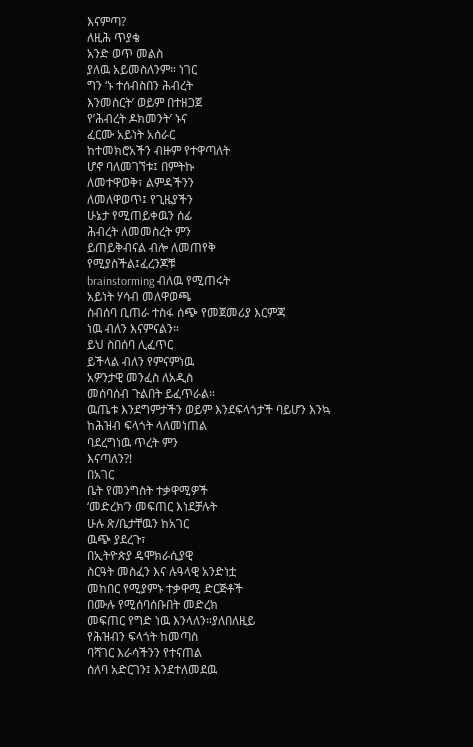እናምጣ?
ለዚሕ ጥያቄ
አንድ ወጥ መልስ
ያለዉ አይመስለንም። ነገር
ግን ‘ኑ ተሰብስበን ሕብረት
እንመስርት’ ወይም በተዘጋጀ
የ’ሕብረት ዶክመንት’ ኑና
ፈርሙ አይነት አሰራር
ከተመክሮአችን ብዙም የተዋጣለት
ሆኖ ባለመገኘቱ፤ በምትኩ
ለመተዋወቅ፣ ልምዳችንን
ለመለዋወጥ፤ የጊዜያችን
ሁኔታ የሚጠይቀዉን ሰፊ
ሕብረት ለመመስረት ምን
ይጠይቅብናል ብሎ ለመጠየቅ
የሚያስችል፤ፈረንጆቹ
brainstorming ብለዉ የሚጠሩት
አይነት ሃሳብ መለዋወጫ
ስብሰባ ቢጠራ ተስፋ ሰጭ የመጀመሪያ እርምጃ
ነዉ ብለን እናምናልን።
ይህ ስበሰባ ሊፈጥር
ይችላል ብለን የምናምነዉ
አዎንታዊ መንፈስ ለአዲስ
መሰባሰብ ጉልበት ይፈጥራል።
ዉጤቱ እንደግምታችን ወይም እንደፍላጎታች ባይሆን እንኳ
ከሕዝብ ፍላጎት ላለመነጠል
ባደረግነዉ ጥረት ምን
እናጣለን?!
በአገር
ቤት የመንግስት ተቃዋሚዎች
‘መድረክ’ን መፍጠር እነደቻሉት
ሁሉ ጽ/ቤታቸዉን ከአገር
ዉጭ ያደረጉ፣
በኢትዮጵያ ዴሞክራሲያዊ
ስርዓት መስፈን እና ሉዓላዊ አንድነቷ
መከበር የሚያምኑ ተቃዋሚ ድርጅቶች
በሙሉ የሚሰባሰቡበት መድረክ
መፍጠር የግድ ነዉ እንላለን።ያለበለዚይ
የሕዝብን ፍላጎት ከመጣስ
ባሻገር እራሳችንን የተናጠል
ሰለባ አድርገን፤ እንደተለመደዉ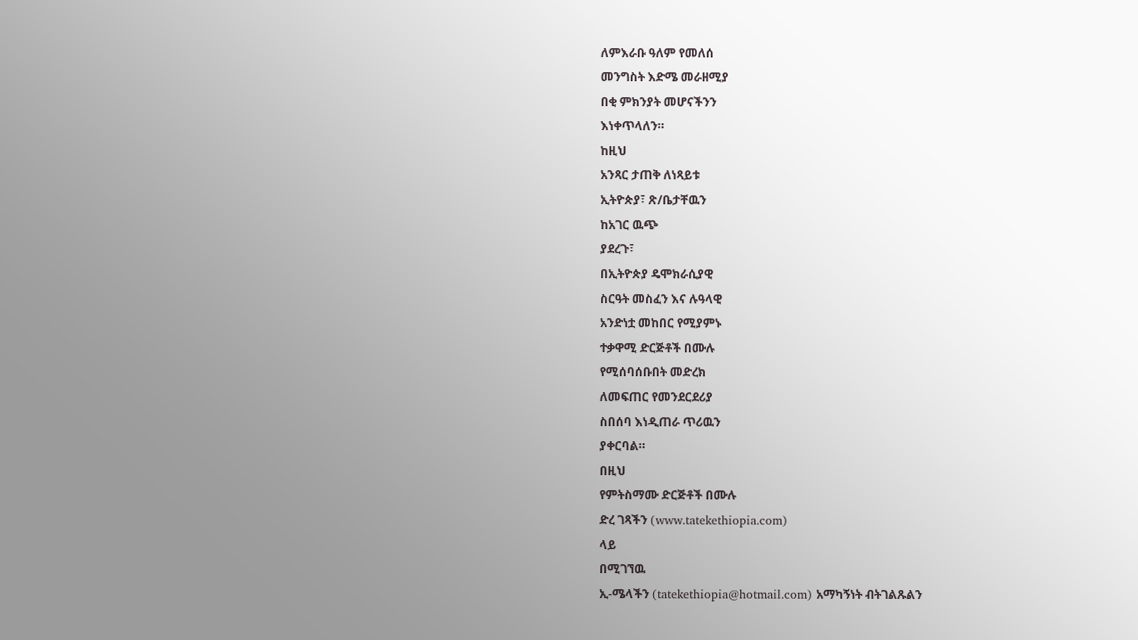ለምእራቡ ዓለም የመለሰ
መንግስት እድሜ መራዘሚያ
በቂ ምክንያት መሆናችንን
እነቀጥላለን።
ከዚህ
አንጻር ታጠቅ ለነጻይቱ
ኢትዮጵያ፣ ጽ/ቤታቸዉን
ከአገር ዉጭ
ያደረጉ፣
በኢትዮጵያ ዴሞክራሲያዊ
ስርዓት መስፈን እና ሉዓላዊ
አንድነቷ መከበር የሚያምኑ
ተቃዋሚ ድርጅቶች በሙሉ
የሚሰባሰቡበት መድረክ
ለመፍጠር የመንደርደሪያ
ስበሰባ እነዲጠራ ጥሪዉን
ያቀርባል።
በዚህ
የምትስማሙ ድርጅቶች በሙሉ
ድረ ገጻችን (www.tatekethiopia.com)
ላይ
በሚገኘዉ
ኢ-ሜላችን (tatekethiopia@hotmail.com) አማካኝነት ብትገልጹልን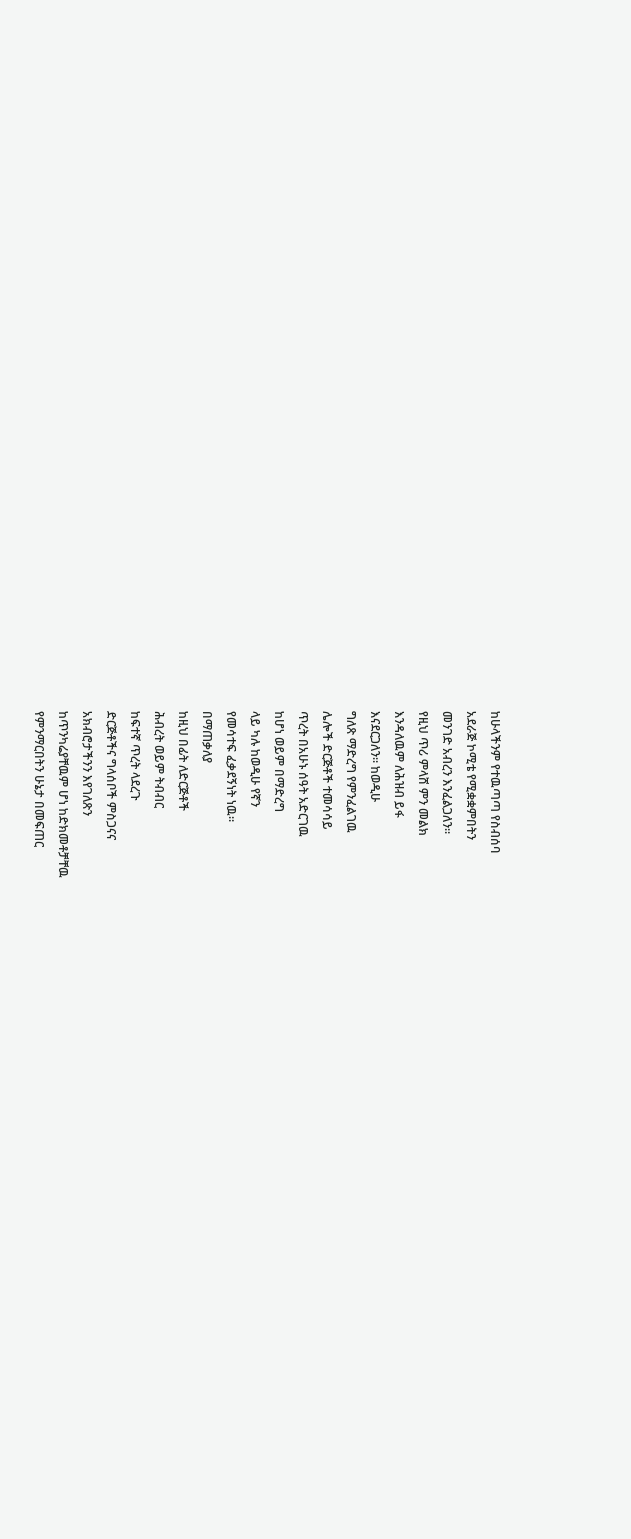ከሁላችንም የተዉጣጣ የስብሰባ
አደራጅ ኮሚቴ የሚቋቋምበትን
መንገድ አብረን እንፈልጋለን።
የዚህ ጥሪ ምላሸ ምን መልክ
እንዳለዉም ለሕዝብ ይፋ
እናደርጋለን። ከወዲሁ
ግለጽ ማድረግ የምንፈልገዉ
ሌሎች ድርጅቶች ተመሳሳይ
ጥረት በአሁኑ ሰዓት አድርገዉ
ከሆነ ወይም በማድረግ
ላይ ካሉ ከወዲሁ የኛን
የመሳተፍ ፈቃደኝነት ነዉ።
በማጠቃለያ
ከዚህ በፊት ለድርጅቶች
ሕብረት ወይም ትብብር
ከፍተኛ ጥረት ላደረጉ
ድርጅቶችና ግላሰቦች ምስጋናና
አክብሮታችንን እየገለጽን
ከጥንካሬያቸዉም ሆነ ከድክመቶቻቸዉ
የምንማርበትን ሁኔታ በመፍጠር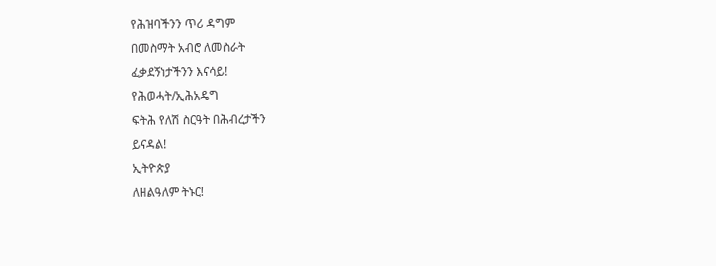የሕዝባችንን ጥሪ ዳግም
በመስማት አብሮ ለመስራት
ፈቃደኝነታችንን እናሳይ!
የሕወሓት/ኢሕአዴግ
ፍትሕ የለሽ ስርዓት በሕብረታችን
ይናዳል!
ኢትዮጵያ
ለዘልዓለም ትኑር!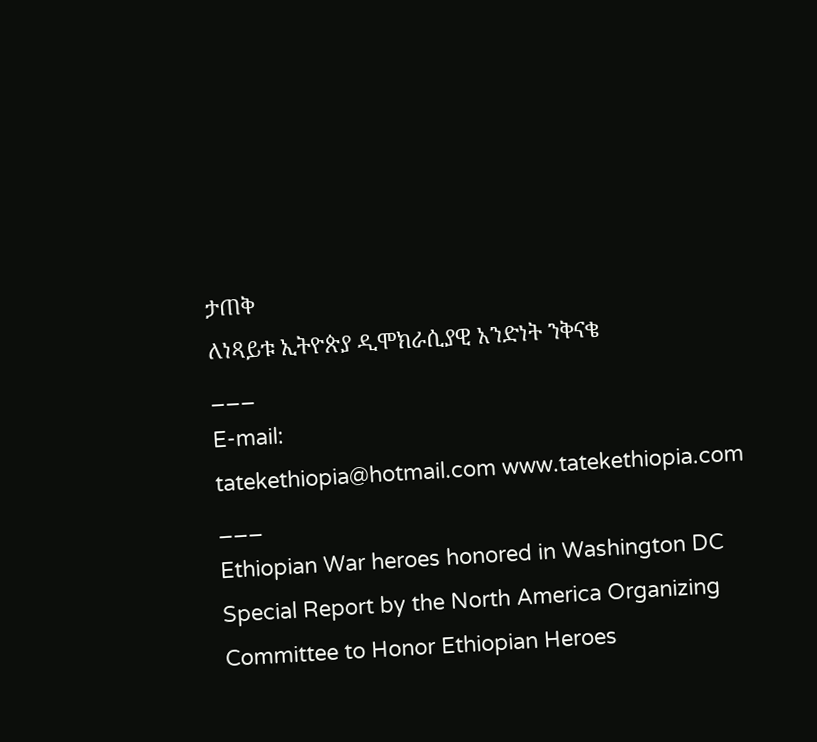ታጠቅ
ለነጻይቱ ኢትዮጵያ ዲሞክራሲያዊ አንድነት ንቅናቄ
___
E-mail:
tatekethiopia@hotmail.com www.tatekethiopia.com
___
Ethiopian War heroes honored in Washington DC
Special Report by the North America Organizing Committee to Honor Ethiopian Heroes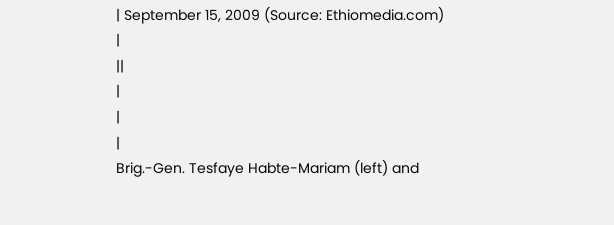| September 15, 2009 (Source: Ethiomedia.com)
|
||
|
|
|
Brig.-Gen. Tesfaye Habte-Mariam (left) and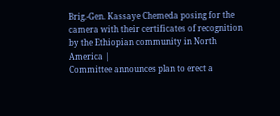Brig.-Gen. Kassaye Chemeda posing for the camera with their certificates of recognition by the Ethiopian community in North America |
Committee announces plan to erect a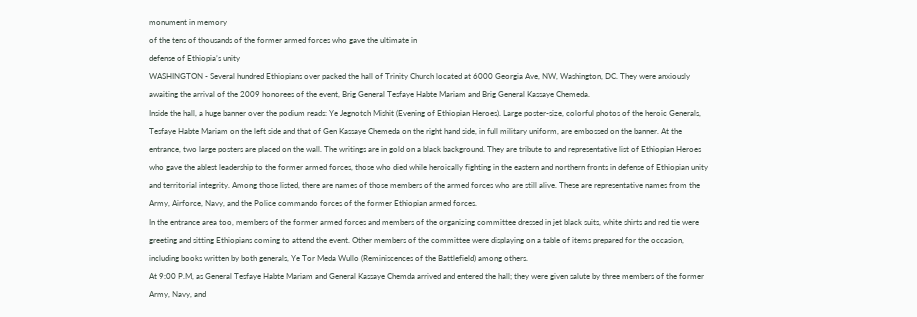monument in memory
of the tens of thousands of the former armed forces who gave the ultimate in
defense of Ethiopia’s unity
WASHINGTON - Several hundred Ethiopians over packed the hall of Trinity Church located at 6000 Georgia Ave, NW, Washington, DC. They were anxiously awaiting the arrival of the 2009 honorees of the event, Brig General Tesfaye Habte Mariam and Brig General Kassaye Chemeda.
Inside the hall, a huge banner over the podium reads: Ye Jegnotch Mishit (Evening of Ethiopian Heroes). Large poster-size, colorful photos of the heroic Generals, Tesfaye Habte Mariam on the left side and that of Gen Kassaye Chemeda on the right hand side, in full military uniform, are embossed on the banner. At the entrance, two large posters are placed on the wall. The writings are in gold on a black background. They are tribute to and representative list of Ethiopian Heroes who gave the ablest leadership to the former armed forces, those who died while heroically fighting in the eastern and northern fronts in defense of Ethiopian unity and territorial integrity. Among those listed, there are names of those members of the armed forces who are still alive. These are representative names from the Army, Airforce, Navy, and the Police commando forces of the former Ethiopian armed forces.
In the entrance area too, members of the former armed forces and members of the organizing committee dressed in jet black suits, white shirts and red tie were greeting and sitting Ethiopians coming to attend the event. Other members of the committee were displaying on a table of items prepared for the occasion, including books written by both generals, Ye Tor Meda Wullo (Reminiscences of the Battlefield) among others.
At 9:00 P.M, as General Tesfaye Habte Mariam and General Kassaye Chemda arrived and entered the hall; they were given salute by three members of the former Army, Navy, and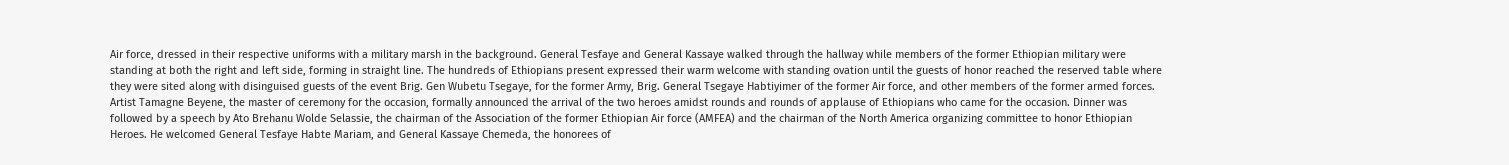Air force, dressed in their respective uniforms with a military marsh in the background. General Tesfaye and General Kassaye walked through the hallway while members of the former Ethiopian military were standing at both the right and left side, forming in straight line. The hundreds of Ethiopians present expressed their warm welcome with standing ovation until the guests of honor reached the reserved table where they were sited along with disinguised guests of the event Brig. Gen Wubetu Tsegaye, for the former Army, Brig. General Tsegaye Habtiyimer of the former Air force, and other members of the former armed forces.
Artist Tamagne Beyene, the master of ceremony for the occasion, formally announced the arrival of the two heroes amidst rounds and rounds of applause of Ethiopians who came for the occasion. Dinner was followed by a speech by Ato Brehanu Wolde Selassie, the chairman of the Association of the former Ethiopian Air force (AMFEA) and the chairman of the North America organizing committee to honor Ethiopian Heroes. He welcomed General Tesfaye Habte Mariam, and General Kassaye Chemeda, the honorees of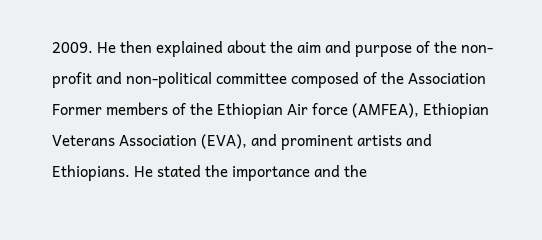2009. He then explained about the aim and purpose of the non-profit and non-political committee composed of the Association Former members of the Ethiopian Air force (AMFEA), Ethiopian Veterans Association (EVA), and prominent artists and Ethiopians. He stated the importance and the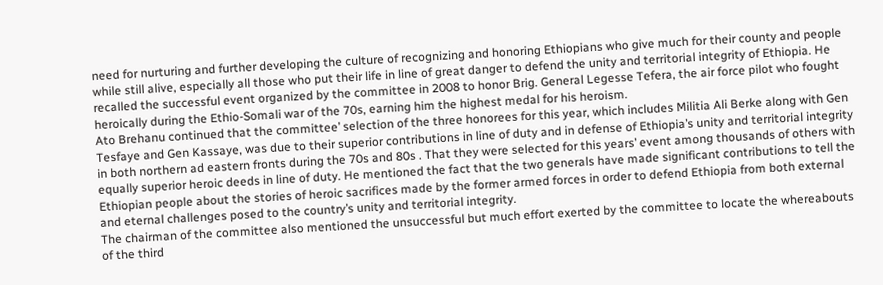need for nurturing and further developing the culture of recognizing and honoring Ethiopians who give much for their county and people while still alive, especially all those who put their life in line of great danger to defend the unity and territorial integrity of Ethiopia. He recalled the successful event organized by the committee in 2008 to honor Brig. General Legesse Tefera, the air force pilot who fought heroically during the Ethio-Somali war of the 70s, earning him the highest medal for his heroism.
Ato Brehanu continued that the committee’ selection of the three honorees for this year, which includes Militia Ali Berke along with Gen Tesfaye and Gen Kassaye, was due to their superior contributions in line of duty and in defense of Ethiopia’s unity and territorial integrity in both northern ad eastern fronts during the 70s and 80s . That they were selected for this years’ event among thousands of others with equally superior heroic deeds in line of duty. He mentioned the fact that the two generals have made significant contributions to tell the Ethiopian people about the stories of heroic sacrifices made by the former armed forces in order to defend Ethiopia from both external and eternal challenges posed to the country’s unity and territorial integrity.
The chairman of the committee also mentioned the unsuccessful but much effort exerted by the committee to locate the whereabouts of the third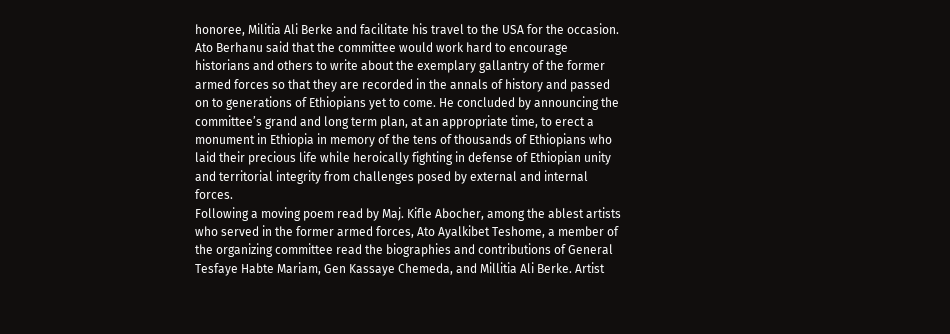honoree, Militia Ali Berke and facilitate his travel to the USA for the occasion. Ato Berhanu said that the committee would work hard to encourage historians and others to write about the exemplary gallantry of the former armed forces so that they are recorded in the annals of history and passed on to generations of Ethiopians yet to come. He concluded by announcing the committee’s grand and long term plan, at an appropriate time, to erect a monument in Ethiopia in memory of the tens of thousands of Ethiopians who laid their precious life while heroically fighting in defense of Ethiopian unity and territorial integrity from challenges posed by external and internal forces.
Following a moving poem read by Maj. Kifle Abocher, among the ablest artists who served in the former armed forces, Ato Ayalkibet Teshome, a member of the organizing committee read the biographies and contributions of General Tesfaye Habte Mariam, Gen Kassaye Chemeda, and Millitia Ali Berke. Artist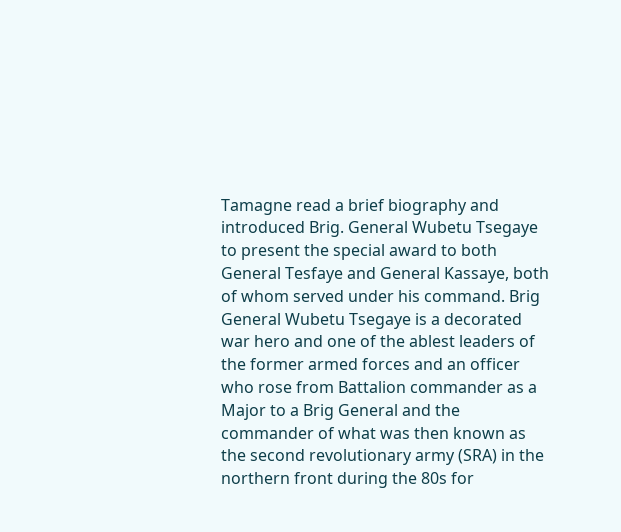Tamagne read a brief biography and introduced Brig. General Wubetu Tsegaye to present the special award to both General Tesfaye and General Kassaye, both of whom served under his command. Brig General Wubetu Tsegaye is a decorated war hero and one of the ablest leaders of the former armed forces and an officer who rose from Battalion commander as a Major to a Brig General and the commander of what was then known as the second revolutionary army (SRA) in the northern front during the 80s for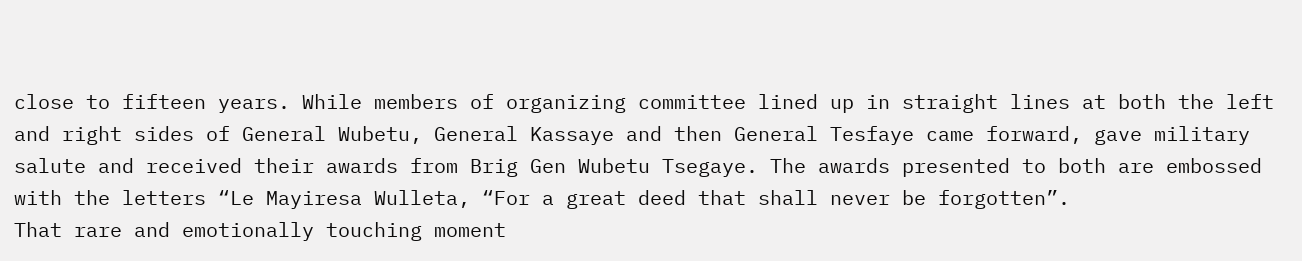close to fifteen years. While members of organizing committee lined up in straight lines at both the left and right sides of General Wubetu, General Kassaye and then General Tesfaye came forward, gave military salute and received their awards from Brig Gen Wubetu Tsegaye. The awards presented to both are embossed with the letters “Le Mayiresa Wulleta, “For a great deed that shall never be forgotten”.
That rare and emotionally touching moment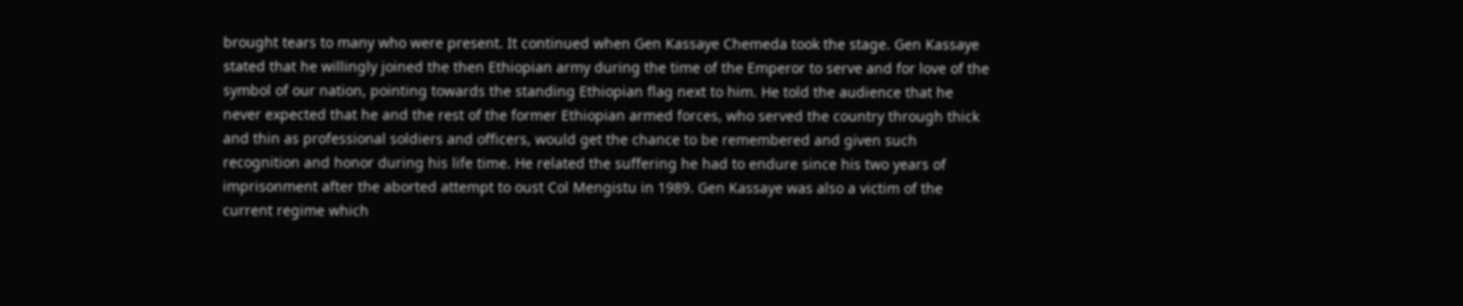brought tears to many who were present. It continued when Gen Kassaye Chemeda took the stage. Gen Kassaye stated that he willingly joined the then Ethiopian army during the time of the Emperor to serve and for love of the symbol of our nation, pointing towards the standing Ethiopian flag next to him. He told the audience that he never expected that he and the rest of the former Ethiopian armed forces, who served the country through thick and thin as professional soldiers and officers, would get the chance to be remembered and given such recognition and honor during his life time. He related the suffering he had to endure since his two years of imprisonment after the aborted attempt to oust Col Mengistu in 1989. Gen Kassaye was also a victim of the current regime which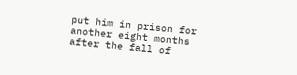put him in prison for another eight months after the fall of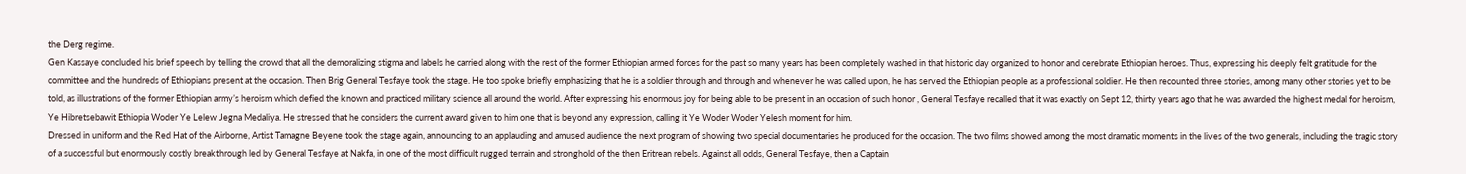the Derg regime.
Gen Kassaye concluded his brief speech by telling the crowd that all the demoralizing stigma and labels he carried along with the rest of the former Ethiopian armed forces for the past so many years has been completely washed in that historic day organized to honor and cerebrate Ethiopian heroes. Thus, expressing his deeply felt gratitude for the committee and the hundreds of Ethiopians present at the occasion. Then Brig General Tesfaye took the stage. He too spoke briefly emphasizing that he is a soldier through and through and whenever he was called upon, he has served the Ethiopian people as a professional soldier. He then recounted three stories, among many other stories yet to be told, as illustrations of the former Ethiopian army’s heroism which defied the known and practiced military science all around the world. After expressing his enormous joy for being able to be present in an occasion of such honor , General Tesfaye recalled that it was exactly on Sept 12, thirty years ago that he was awarded the highest medal for heroism, Ye Hibretsebawit Ethiopia Woder Ye Lelew Jegna Medaliya. He stressed that he considers the current award given to him one that is beyond any expression, calling it Ye Woder Woder Yelesh moment for him.
Dressed in uniform and the Red Hat of the Airborne, Artist Tamagne Beyene took the stage again, announcing to an applauding and amused audience the next program of showing two special documentaries he produced for the occasion. The two films showed among the most dramatic moments in the lives of the two generals, including the tragic story of a successful but enormously costly breakthrough led by General Tesfaye at Nakfa, in one of the most difficult rugged terrain and stronghold of the then Eritrean rebels. Against all odds, General Tesfaye, then a Captain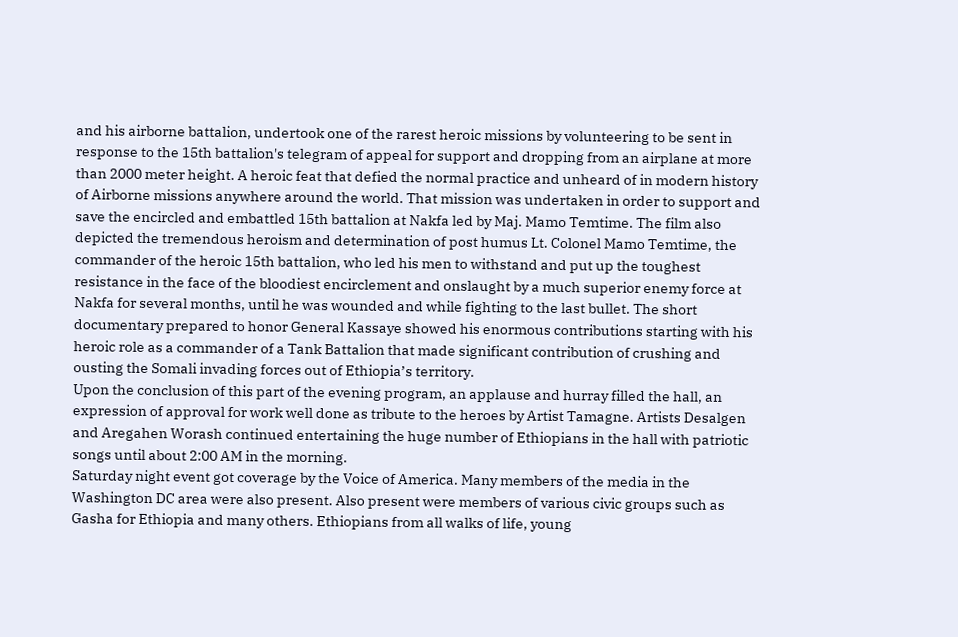and his airborne battalion, undertook one of the rarest heroic missions by volunteering to be sent in response to the 15th battalion's telegram of appeal for support and dropping from an airplane at more than 2000 meter height. A heroic feat that defied the normal practice and unheard of in modern history of Airborne missions anywhere around the world. That mission was undertaken in order to support and save the encircled and embattled 15th battalion at Nakfa led by Maj. Mamo Temtime. The film also depicted the tremendous heroism and determination of post humus Lt. Colonel Mamo Temtime, the commander of the heroic 15th battalion, who led his men to withstand and put up the toughest resistance in the face of the bloodiest encirclement and onslaught by a much superior enemy force at Nakfa for several months, until he was wounded and while fighting to the last bullet. The short documentary prepared to honor General Kassaye showed his enormous contributions starting with his heroic role as a commander of a Tank Battalion that made significant contribution of crushing and ousting the Somali invading forces out of Ethiopia’s territory.
Upon the conclusion of this part of the evening program, an applause and hurray filled the hall, an expression of approval for work well done as tribute to the heroes by Artist Tamagne. Artists Desalgen and Aregahen Worash continued entertaining the huge number of Ethiopians in the hall with patriotic songs until about 2:00 AM in the morning.
Saturday night event got coverage by the Voice of America. Many members of the media in the Washington DC area were also present. Also present were members of various civic groups such as Gasha for Ethiopia and many others. Ethiopians from all walks of life, young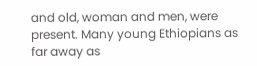and old, woman and men, were present. Many young Ethiopians as far away as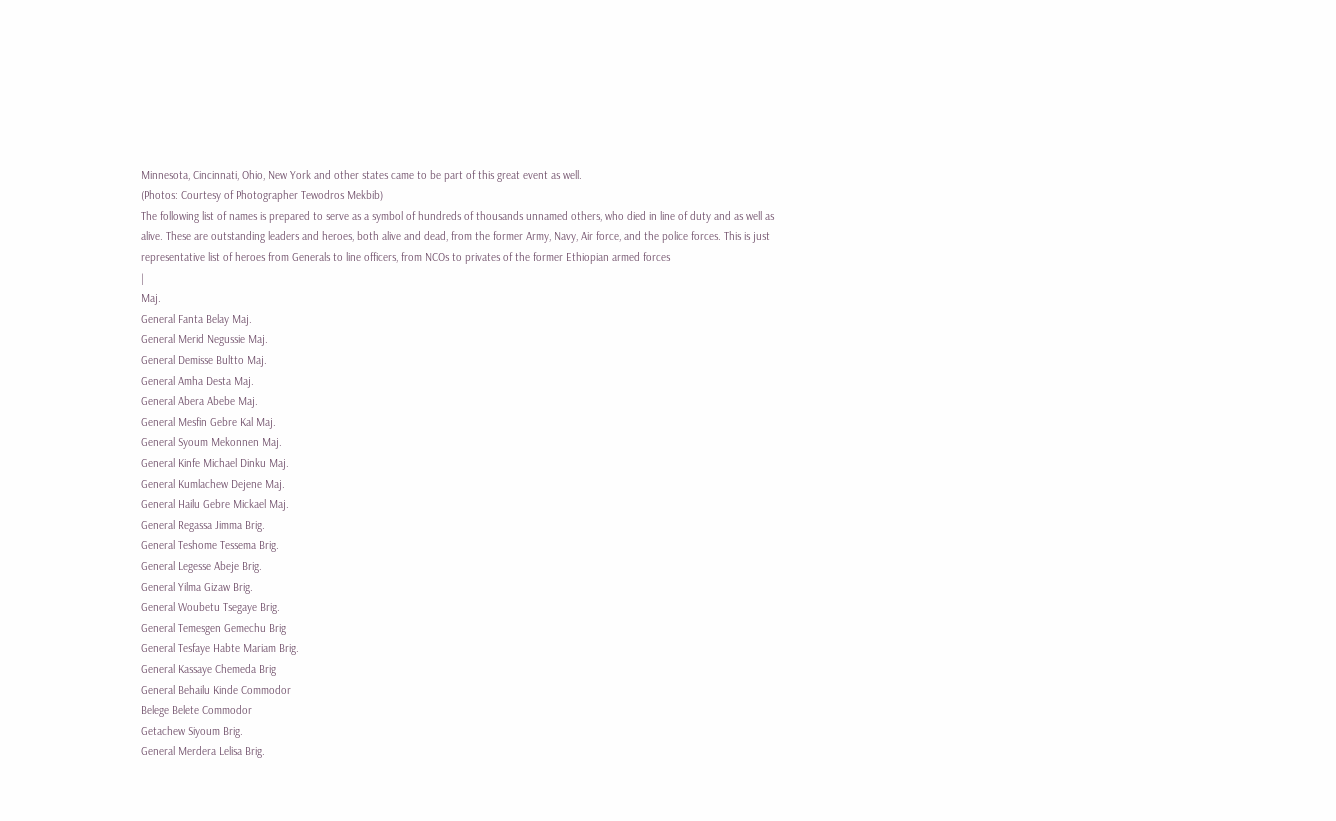Minnesota, Cincinnati, Ohio, New York and other states came to be part of this great event as well.
(Photos: Courtesy of Photographer Tewodros Mekbib)
The following list of names is prepared to serve as a symbol of hundreds of thousands unnamed others, who died in line of duty and as well as alive. These are outstanding leaders and heroes, both alive and dead, from the former Army, Navy, Air force, and the police forces. This is just representative list of heroes from Generals to line officers, from NCOs to privates of the former Ethiopian armed forces
|
Maj.
General Fanta Belay Maj.
General Merid Negussie Maj.
General Demisse Bultto Maj.
General Amha Desta Maj.
General Abera Abebe Maj.
General Mesfin Gebre Kal Maj.
General Syoum Mekonnen Maj.
General Kinfe Michael Dinku Maj.
General Kumlachew Dejene Maj.
General Hailu Gebre Mickael Maj.
General Regassa Jimma Brig.
General Teshome Tessema Brig.
General Legesse Abeje Brig.
General Yilma Gizaw Brig.
General Woubetu Tsegaye Brig.
General Temesgen Gemechu Brig
General Tesfaye Habte Mariam Brig.
General Kassaye Chemeda Brig
General Behailu Kinde Commodor
Belege Belete Commodor
Getachew Siyoum Brig.
General Merdera Lelisa Brig.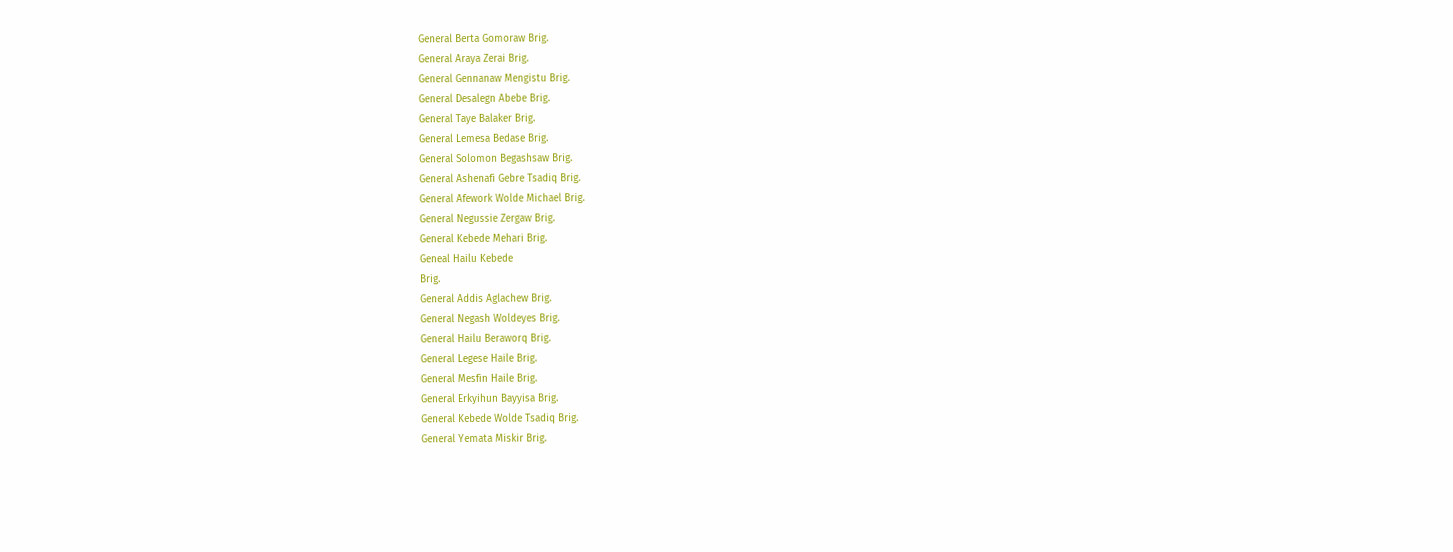General Berta Gomoraw Brig.
General Araya Zerai Brig.
General Gennanaw Mengistu Brig.
General Desalegn Abebe Brig.
General Taye Balaker Brig.
General Lemesa Bedase Brig.
General Solomon Begashsaw Brig.
General Ashenafi Gebre Tsadiq Brig.
General Afework Wolde Michael Brig.
General Negussie Zergaw Brig.
General Kebede Mehari Brig.
Geneal Hailu Kebede
Brig.
General Addis Aglachew Brig.
General Negash Woldeyes Brig.
General Hailu Beraworq Brig.
General Legese Haile Brig.
General Mesfin Haile Brig.
General Erkyihun Bayyisa Brig.
General Kebede Wolde Tsadiq Brig.
General Yemata Miskir Brig.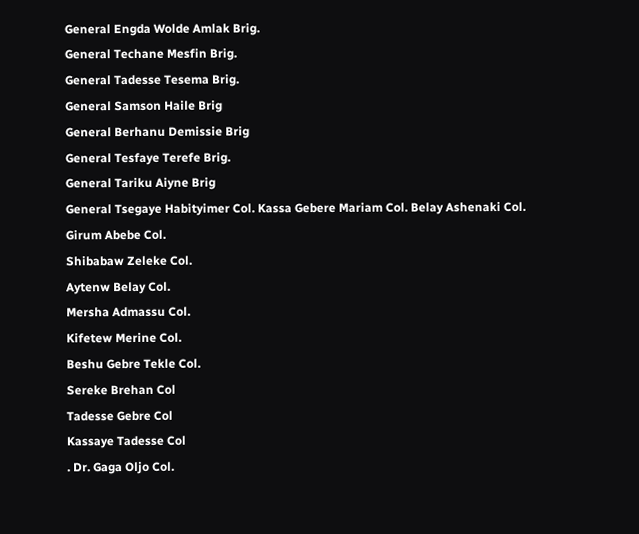General Engda Wolde Amlak Brig.
General Techane Mesfin Brig.
General Tadesse Tesema Brig.
General Samson Haile Brig
General Berhanu Demissie Brig
General Tesfaye Terefe Brig.
General Tariku Aiyne Brig
General Tsegaye Habityimer Col. Kassa Gebere Mariam Col. Belay Ashenaki Col.
Girum Abebe Col.
Shibabaw Zeleke Col.
Aytenw Belay Col.
Mersha Admassu Col.
Kifetew Merine Col.
Beshu Gebre Tekle Col.
Sereke Brehan Col
Tadesse Gebre Col
Kassaye Tadesse Col
. Dr. Gaga Oljo Col.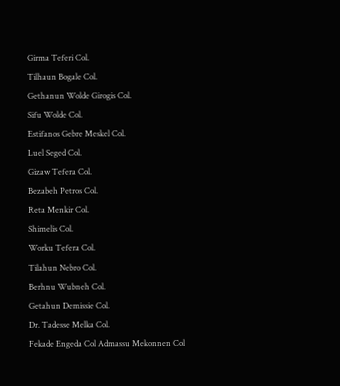Girma Teferi Col.
Tilhaun Bogale Col.
Gethanun Wolde Girogis Col.
Sifu Wolde Col.
Estifanos Gebre Meskel Col.
Luel Seged Col.
Gizaw Tefera Col.
Bezabeh Petros Col.
Reta Menkir Col.
Shimelis Col.
Worku Tefera Col.
Tilahun Nebro Col.
Berhnu Wubneh Col.
Getahun Demissie Col.
Dr. Tadesse Melka Col.
Fekade Engeda Col Admassu Mekonnen Col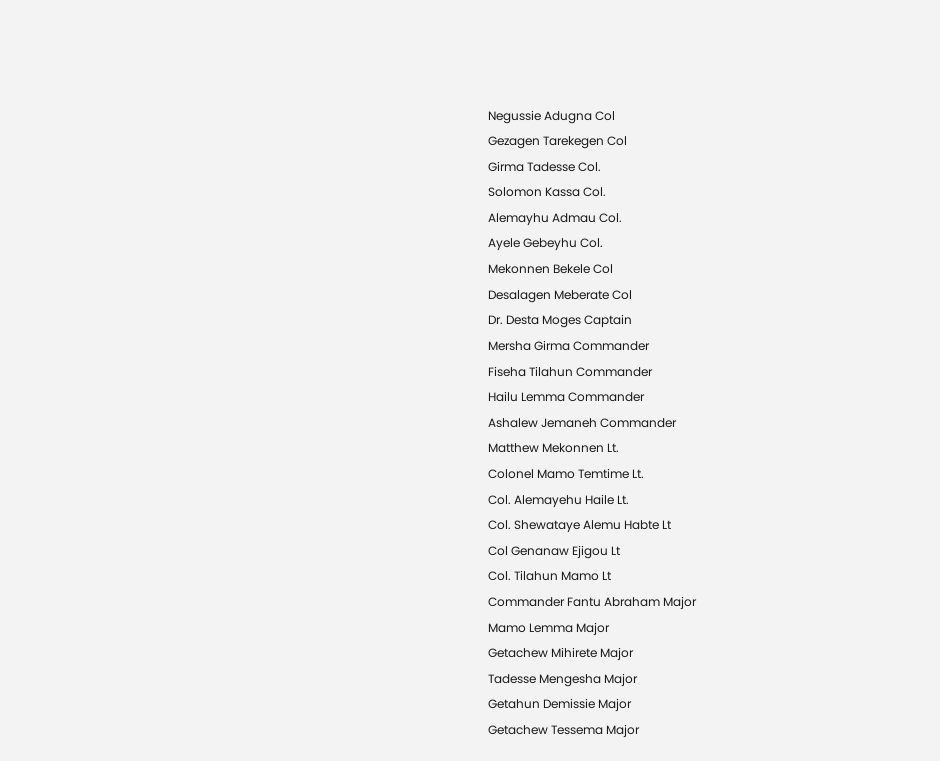Negussie Adugna Col
Gezagen Tarekegen Col
Girma Tadesse Col.
Solomon Kassa Col.
Alemayhu Admau Col.
Ayele Gebeyhu Col.
Mekonnen Bekele Col
Desalagen Meberate Col
Dr. Desta Moges Captain
Mersha Girma Commander
Fiseha Tilahun Commander
Hailu Lemma Commander
Ashalew Jemaneh Commander
Matthew Mekonnen Lt.
Colonel Mamo Temtime Lt.
Col. Alemayehu Haile Lt.
Col. Shewataye Alemu Habte Lt
Col Genanaw Ejigou Lt
Col. Tilahun Mamo Lt
Commander Fantu Abraham Major
Mamo Lemma Major
Getachew Mihirete Major
Tadesse Mengesha Major
Getahun Demissie Major
Getachew Tessema Major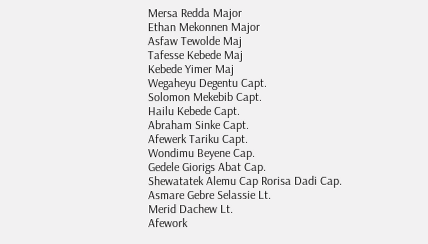Mersa Redda Major
Ethan Mekonnen Major
Asfaw Tewolde Maj
Tafesse Kebede Maj
Kebede Yimer Maj
Wegaheyu Degentu Capt.
Solomon Mekebib Capt.
Hailu Kebede Capt.
Abraham Sinke Capt.
Afewerk Tariku Capt.
Wondimu Beyene Cap.
Gedele Giorigs Abat Cap.
Shewatatek Alemu Cap Rorisa Dadi Cap.
Asmare Gebre Selassie Lt.
Merid Dachew Lt.
Afework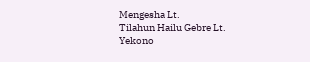Mengesha Lt.
Tilahun Hailu Gebre Lt.
Yekono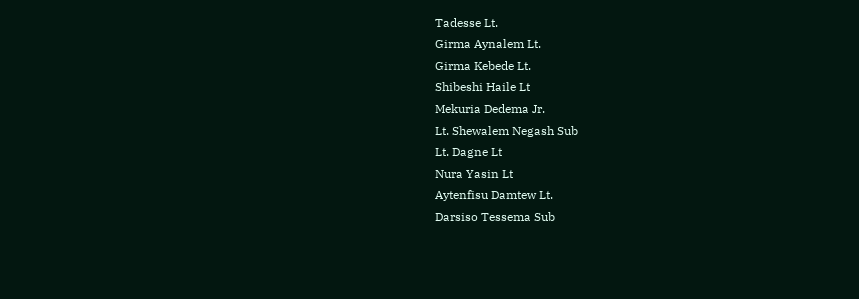Tadesse Lt.
Girma Aynalem Lt.
Girma Kebede Lt.
Shibeshi Haile Lt
Mekuria Dedema Jr.
Lt. Shewalem Negash Sub
Lt. Dagne Lt
Nura Yasin Lt
Aytenfisu Damtew Lt.
Darsiso Tessema Sub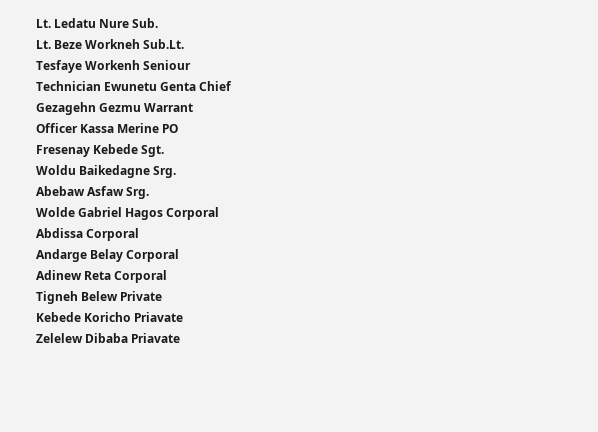Lt. Ledatu Nure Sub.
Lt. Beze Workneh Sub.Lt.
Tesfaye Workenh Seniour
Technician Ewunetu Genta Chief
Gezagehn Gezmu Warrant
Officer Kassa Merine PO
Fresenay Kebede Sgt.
Woldu Baikedagne Srg.
Abebaw Asfaw Srg.
Wolde Gabriel Hagos Corporal
Abdissa Corporal
Andarge Belay Corporal
Adinew Reta Corporal
Tigneh Belew Private
Kebede Koricho Priavate
Zelelew Dibaba Priavate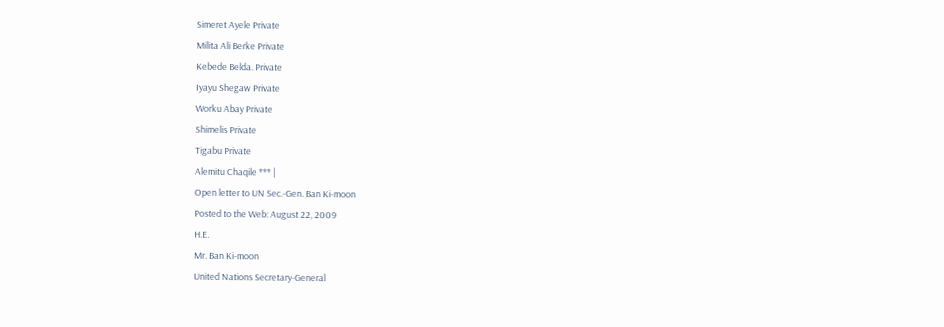Simeret Ayele Private
Milita Ali Berke Private
Kebede Belda. Private
Iyayu Shegaw Private
Worku Abay Private
Shimelis Private
Tigabu Private
Alemitu Chaqile *** |
Open letter to UN Sec.-Gen. Ban Ki-moon
Posted to the Web: August 22, 2009
H.E.
Mr. Ban Ki-moon
United Nations Secretary-General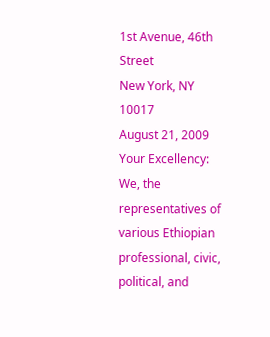1st Avenue, 46th Street
New York, NY 10017
August 21, 2009
Your Excellency:
We, the representatives of various Ethiopian professional, civic, political, and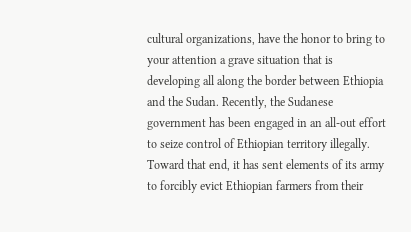cultural organizations, have the honor to bring to your attention a grave situation that is developing all along the border between Ethiopia and the Sudan. Recently, the Sudanese government has been engaged in an all-out effort to seize control of Ethiopian territory illegally. Toward that end, it has sent elements of its army to forcibly evict Ethiopian farmers from their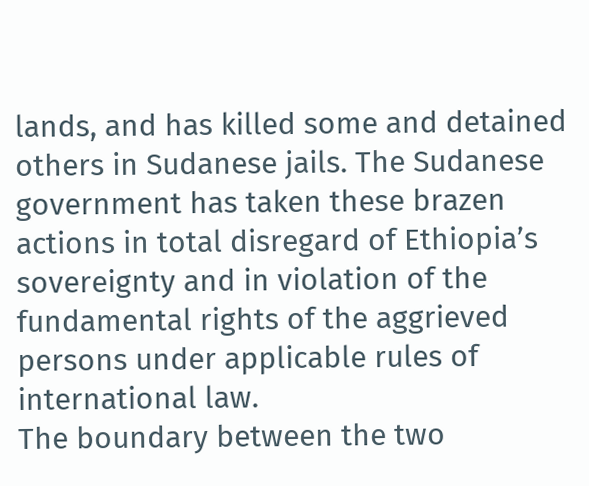lands, and has killed some and detained others in Sudanese jails. The Sudanese government has taken these brazen actions in total disregard of Ethiopia’s sovereignty and in violation of the fundamental rights of the aggrieved persons under applicable rules of international law.
The boundary between the two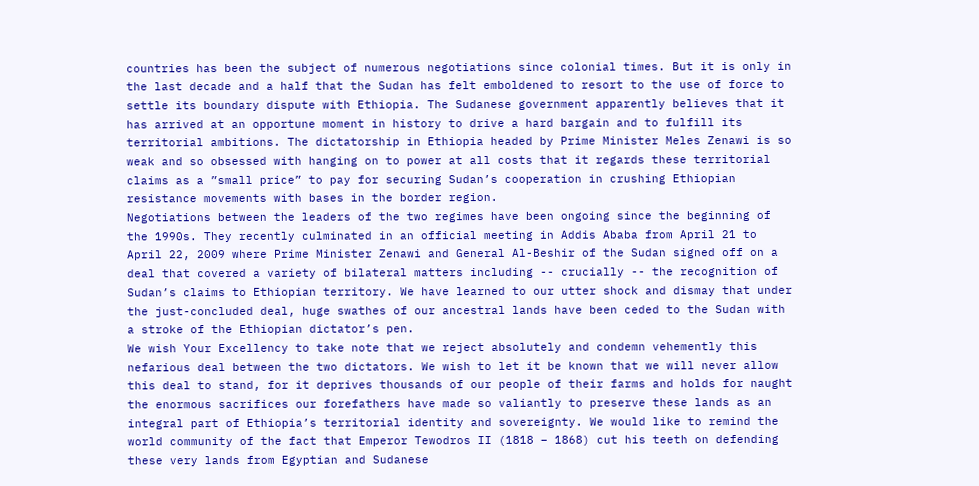countries has been the subject of numerous negotiations since colonial times. But it is only in the last decade and a half that the Sudan has felt emboldened to resort to the use of force to settle its boundary dispute with Ethiopia. The Sudanese government apparently believes that it has arrived at an opportune moment in history to drive a hard bargain and to fulfill its territorial ambitions. The dictatorship in Ethiopia headed by Prime Minister Meles Zenawi is so weak and so obsessed with hanging on to power at all costs that it regards these territorial claims as a ”small price” to pay for securing Sudan’s cooperation in crushing Ethiopian resistance movements with bases in the border region.
Negotiations between the leaders of the two regimes have been ongoing since the beginning of the 1990s. They recently culminated in an official meeting in Addis Ababa from April 21 to April 22, 2009 where Prime Minister Zenawi and General Al-Beshir of the Sudan signed off on a deal that covered a variety of bilateral matters including -- crucially -- the recognition of Sudan’s claims to Ethiopian territory. We have learned to our utter shock and dismay that under the just-concluded deal, huge swathes of our ancestral lands have been ceded to the Sudan with a stroke of the Ethiopian dictator’s pen.
We wish Your Excellency to take note that we reject absolutely and condemn vehemently this nefarious deal between the two dictators. We wish to let it be known that we will never allow this deal to stand, for it deprives thousands of our people of their farms and holds for naught the enormous sacrifices our forefathers have made so valiantly to preserve these lands as an integral part of Ethiopia’s territorial identity and sovereignty. We would like to remind the world community of the fact that Emperor Tewodros II (1818 – 1868) cut his teeth on defending these very lands from Egyptian and Sudanese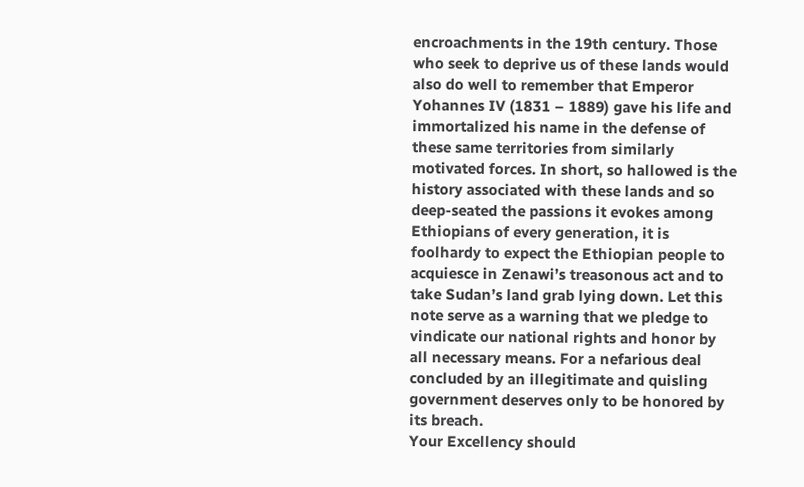encroachments in the 19th century. Those who seek to deprive us of these lands would also do well to remember that Emperor Yohannes IV (1831 – 1889) gave his life and immortalized his name in the defense of these same territories from similarly motivated forces. In short, so hallowed is the history associated with these lands and so deep-seated the passions it evokes among Ethiopians of every generation, it is foolhardy to expect the Ethiopian people to acquiesce in Zenawi’s treasonous act and to take Sudan’s land grab lying down. Let this note serve as a warning that we pledge to vindicate our national rights and honor by all necessary means. For a nefarious deal concluded by an illegitimate and quisling government deserves only to be honored by its breach.
Your Excellency should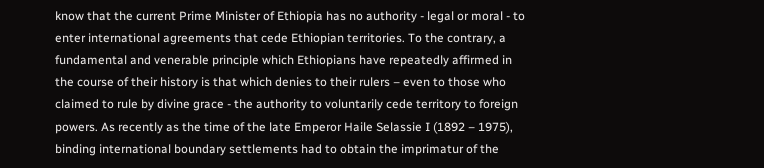know that the current Prime Minister of Ethiopia has no authority - legal or moral - to enter international agreements that cede Ethiopian territories. To the contrary, a fundamental and venerable principle which Ethiopians have repeatedly affirmed in the course of their history is that which denies to their rulers – even to those who claimed to rule by divine grace - the authority to voluntarily cede territory to foreign powers. As recently as the time of the late Emperor Haile Selassie I (1892 – 1975), binding international boundary settlements had to obtain the imprimatur of the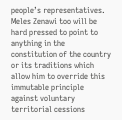people’s representatives. Meles Zenawi too will be hard pressed to point to anything in the constitution of the country or its traditions which allow him to override this immutable principle against voluntary territorial cessions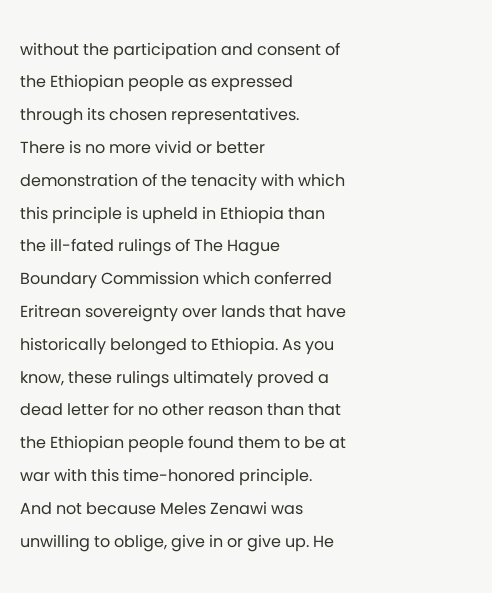without the participation and consent of the Ethiopian people as expressed through its chosen representatives. There is no more vivid or better demonstration of the tenacity with which this principle is upheld in Ethiopia than the ill-fated rulings of The Hague Boundary Commission which conferred Eritrean sovereignty over lands that have historically belonged to Ethiopia. As you know, these rulings ultimately proved a dead letter for no other reason than that the Ethiopian people found them to be at war with this time-honored principle. And not because Meles Zenawi was unwilling to oblige, give in or give up. He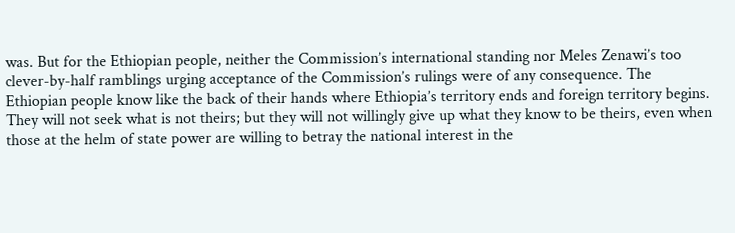was. But for the Ethiopian people, neither the Commission’s international standing nor Meles Zenawi’s too clever-by-half ramblings urging acceptance of the Commission’s rulings were of any consequence. The Ethiopian people know like the back of their hands where Ethiopia’s territory ends and foreign territory begins. They will not seek what is not theirs; but they will not willingly give up what they know to be theirs, even when those at the helm of state power are willing to betray the national interest in the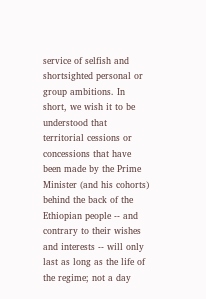service of selfish and shortsighted personal or group ambitions. In short, we wish it to be understood that territorial cessions or concessions that have been made by the Prime Minister (and his cohorts) behind the back of the Ethiopian people -- and contrary to their wishes and interests -- will only last as long as the life of the regime; not a day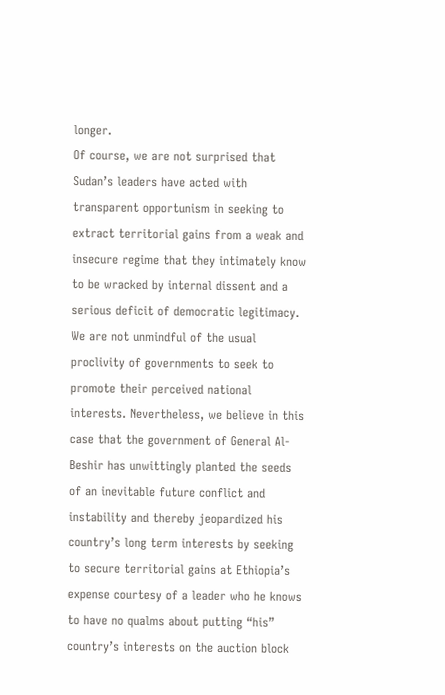longer.
Of course, we are not surprised that Sudan’s leaders have acted with transparent opportunism in seeking to extract territorial gains from a weak and insecure regime that they intimately know to be wracked by internal dissent and a serious deficit of democratic legitimacy. We are not unmindful of the usual proclivity of governments to seek to promote their perceived national interests. Nevertheless, we believe in this case that the government of General Al-Beshir has unwittingly planted the seeds of an inevitable future conflict and instability and thereby jeopardized his country’s long term interests by seeking to secure territorial gains at Ethiopia’s expense courtesy of a leader who he knows to have no qualms about putting “his” country’s interests on the auction block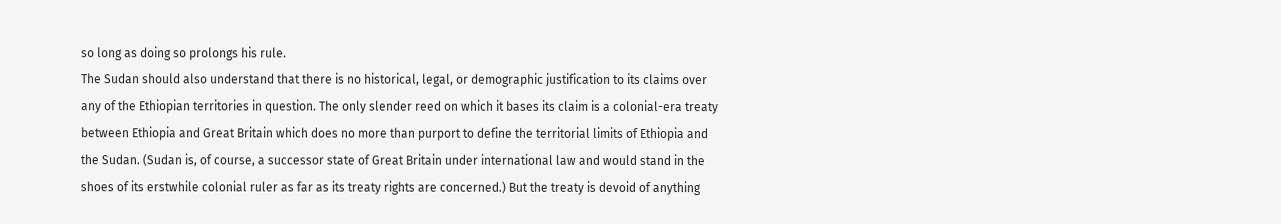so long as doing so prolongs his rule.
The Sudan should also understand that there is no historical, legal, or demographic justification to its claims over any of the Ethiopian territories in question. The only slender reed on which it bases its claim is a colonial-era treaty between Ethiopia and Great Britain which does no more than purport to define the territorial limits of Ethiopia and the Sudan. (Sudan is, of course, a successor state of Great Britain under international law and would stand in the shoes of its erstwhile colonial ruler as far as its treaty rights are concerned.) But the treaty is devoid of anything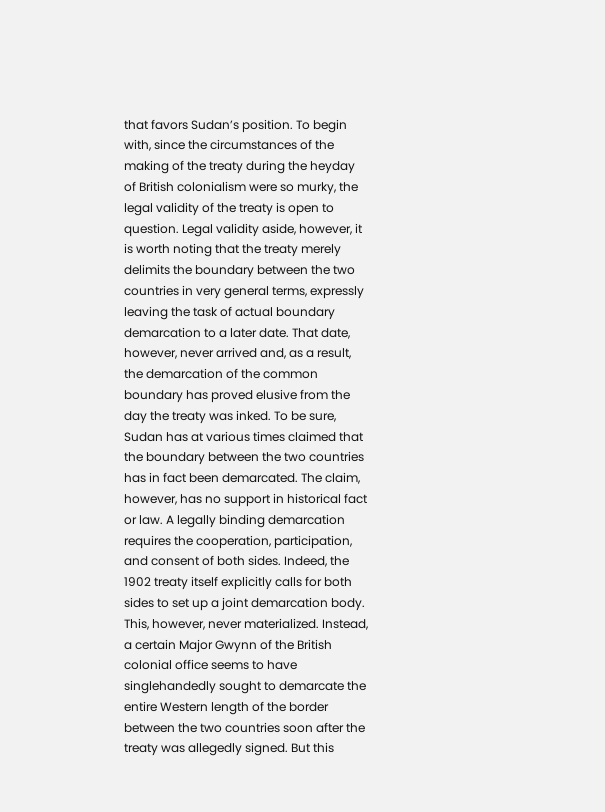that favors Sudan’s position. To begin with, since the circumstances of the making of the treaty during the heyday of British colonialism were so murky, the legal validity of the treaty is open to question. Legal validity aside, however, it is worth noting that the treaty merely delimits the boundary between the two countries in very general terms, expressly leaving the task of actual boundary demarcation to a later date. That date, however, never arrived and, as a result, the demarcation of the common boundary has proved elusive from the day the treaty was inked. To be sure, Sudan has at various times claimed that the boundary between the two countries has in fact been demarcated. The claim, however, has no support in historical fact or law. A legally binding demarcation requires the cooperation, participation, and consent of both sides. Indeed, the 1902 treaty itself explicitly calls for both sides to set up a joint demarcation body. This, however, never materialized. Instead, a certain Major Gwynn of the British colonial office seems to have singlehandedly sought to demarcate the entire Western length of the border between the two countries soon after the treaty was allegedly signed. But this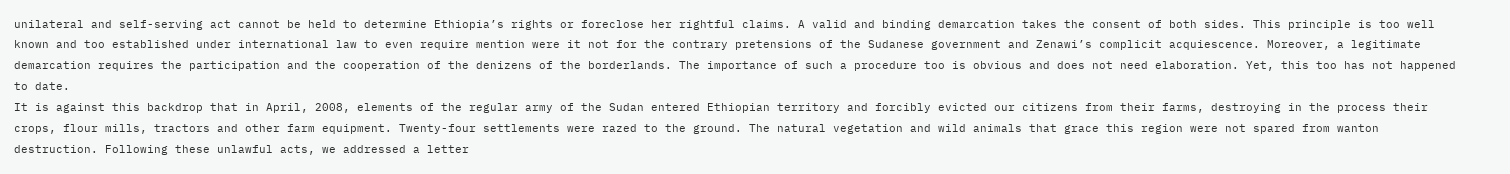unilateral and self-serving act cannot be held to determine Ethiopia’s rights or foreclose her rightful claims. A valid and binding demarcation takes the consent of both sides. This principle is too well known and too established under international law to even require mention were it not for the contrary pretensions of the Sudanese government and Zenawi’s complicit acquiescence. Moreover, a legitimate demarcation requires the participation and the cooperation of the denizens of the borderlands. The importance of such a procedure too is obvious and does not need elaboration. Yet, this too has not happened to date.
It is against this backdrop that in April, 2008, elements of the regular army of the Sudan entered Ethiopian territory and forcibly evicted our citizens from their farms, destroying in the process their crops, flour mills, tractors and other farm equipment. Twenty-four settlements were razed to the ground. The natural vegetation and wild animals that grace this region were not spared from wanton destruction. Following these unlawful acts, we addressed a letter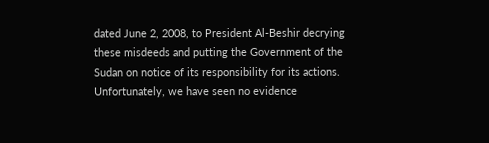dated June 2, 2008, to President Al-Beshir decrying these misdeeds and putting the Government of the Sudan on notice of its responsibility for its actions. Unfortunately, we have seen no evidence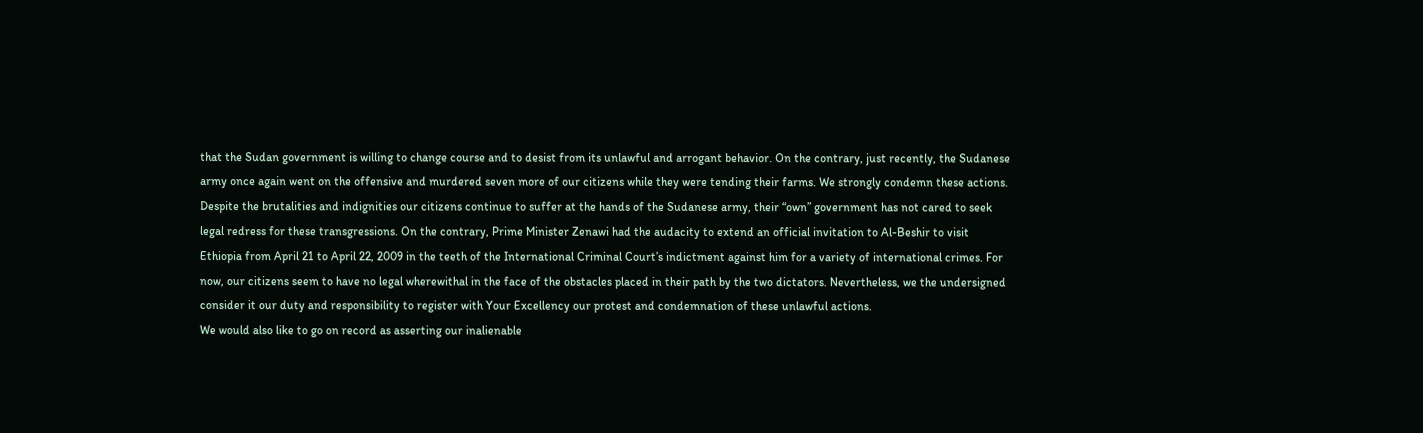that the Sudan government is willing to change course and to desist from its unlawful and arrogant behavior. On the contrary, just recently, the Sudanese army once again went on the offensive and murdered seven more of our citizens while they were tending their farms. We strongly condemn these actions.
Despite the brutalities and indignities our citizens continue to suffer at the hands of the Sudanese army, their “own” government has not cared to seek legal redress for these transgressions. On the contrary, Prime Minister Zenawi had the audacity to extend an official invitation to Al-Beshir to visit Ethiopia from April 21 to April 22, 2009 in the teeth of the International Criminal Court’s indictment against him for a variety of international crimes. For now, our citizens seem to have no legal wherewithal in the face of the obstacles placed in their path by the two dictators. Nevertheless, we the undersigned consider it our duty and responsibility to register with Your Excellency our protest and condemnation of these unlawful actions.
We would also like to go on record as asserting our inalienable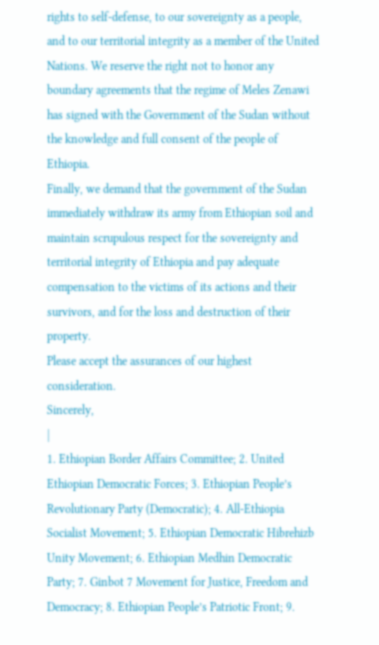rights to self-defense, to our sovereignty as a people, and to our territorial integrity as a member of the United Nations. We reserve the right not to honor any boundary agreements that the regime of Meles Zenawi has signed with the Government of the Sudan without the knowledge and full consent of the people of Ethiopia.
Finally, we demand that the government of the Sudan immediately withdraw its army from Ethiopian soil and maintain scrupulous respect for the sovereignty and territorial integrity of Ethiopia and pay adequate compensation to the victims of its actions and their survivors, and for the loss and destruction of their property.
Please accept the assurances of our highest consideration.
Sincerely,
|
1. Ethiopian Border Affairs Committee; 2. United Ethiopian Democratic Forces; 3. Ethiopian People’s Revolutionary Party (Democratic); 4. All-Ethiopia Socialist Movement; 5. Ethiopian Democratic Hibrehizb Unity Movement; 6. Ethiopian Medhin Democratic Party; 7. Ginbot 7 Movement for Justice, Freedom and Democracy; 8. Ethiopian People’s Patriotic Front; 9.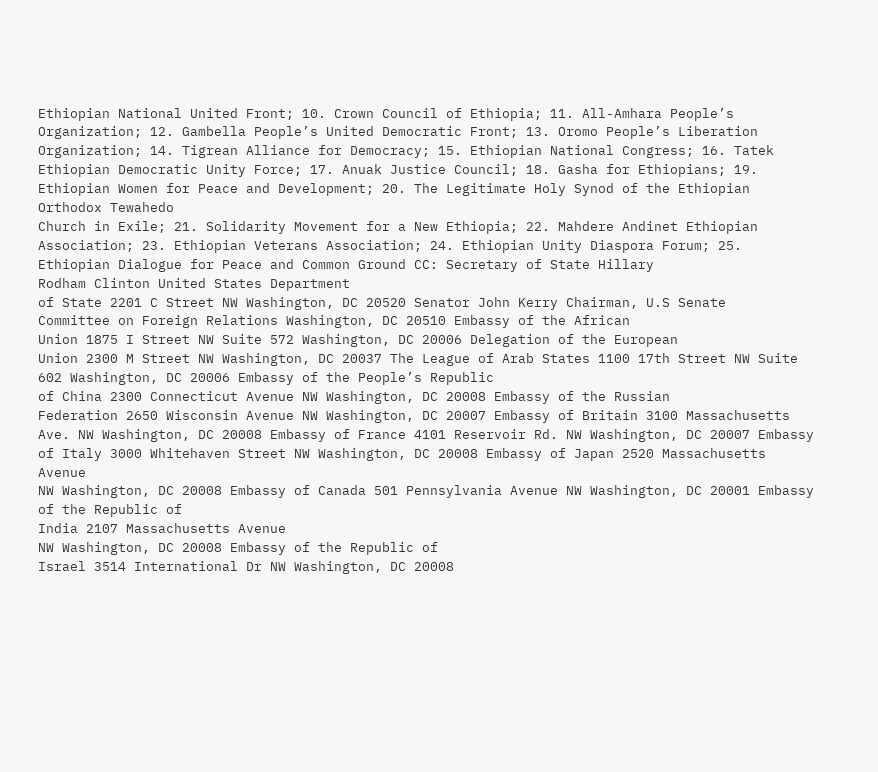Ethiopian National United Front; 10. Crown Council of Ethiopia; 11. All-Amhara People’s Organization; 12. Gambella People’s United Democratic Front; 13. Oromo People’s Liberation Organization; 14. Tigrean Alliance for Democracy; 15. Ethiopian National Congress; 16. Tatek Ethiopian Democratic Unity Force; 17. Anuak Justice Council; 18. Gasha for Ethiopians; 19. Ethiopian Women for Peace and Development; 20. The Legitimate Holy Synod of the Ethiopian Orthodox Tewahedo
Church in Exile; 21. Solidarity Movement for a New Ethiopia; 22. Mahdere Andinet Ethiopian Association; 23. Ethiopian Veterans Association; 24. Ethiopian Unity Diaspora Forum; 25. Ethiopian Dialogue for Peace and Common Ground CC: Secretary of State Hillary
Rodham Clinton United States Department
of State 2201 C Street NW Washington, DC 20520 Senator John Kerry Chairman, U.S Senate
Committee on Foreign Relations Washington, DC 20510 Embassy of the African
Union 1875 I Street NW Suite 572 Washington, DC 20006 Delegation of the European
Union 2300 M Street NW Washington, DC 20037 The League of Arab States 1100 17th Street NW Suite 602 Washington, DC 20006 Embassy of the People’s Republic
of China 2300 Connecticut Avenue NW Washington, DC 20008 Embassy of the Russian
Federation 2650 Wisconsin Avenue NW Washington, DC 20007 Embassy of Britain 3100 Massachusetts Ave. NW Washington, DC 20008 Embassy of France 4101 Reservoir Rd. NW Washington, DC 20007 Embassy of Italy 3000 Whitehaven Street NW Washington, DC 20008 Embassy of Japan 2520 Massachusetts Avenue
NW Washington, DC 20008 Embassy of Canada 501 Pennsylvania Avenue NW Washington, DC 20001 Embassy of the Republic of
India 2107 Massachusetts Avenue
NW Washington, DC 20008 Embassy of the Republic of
Israel 3514 International Dr NW Washington, DC 20008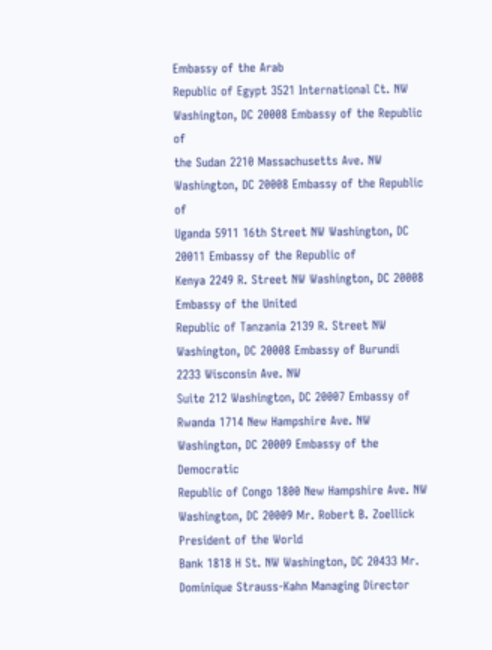Embassy of the Arab
Republic of Egypt 3521 International Ct. NW Washington, DC 20008 Embassy of the Republic of
the Sudan 2210 Massachusetts Ave. NW Washington, DC 20008 Embassy of the Republic of
Uganda 5911 16th Street NW Washington, DC 20011 Embassy of the Republic of
Kenya 2249 R. Street NW Washington, DC 20008 Embassy of the United
Republic of Tanzania 2139 R. Street NW Washington, DC 20008 Embassy of Burundi 2233 Wisconsin Ave. NW
Suite 212 Washington, DC 20007 Embassy of Rwanda 1714 New Hampshire Ave. NW Washington, DC 20009 Embassy of the Democratic
Republic of Congo 1800 New Hampshire Ave. NW Washington, DC 20009 Mr. Robert B. Zoellick President of the World
Bank 1818 H St. NW Washington, DC 20433 Mr. Dominique Strauss-Kahn Managing Director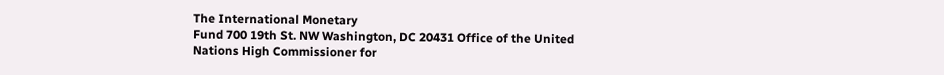The International Monetary
Fund 700 19th St. NW Washington, DC 20431 Office of the United
Nations High Commissioner for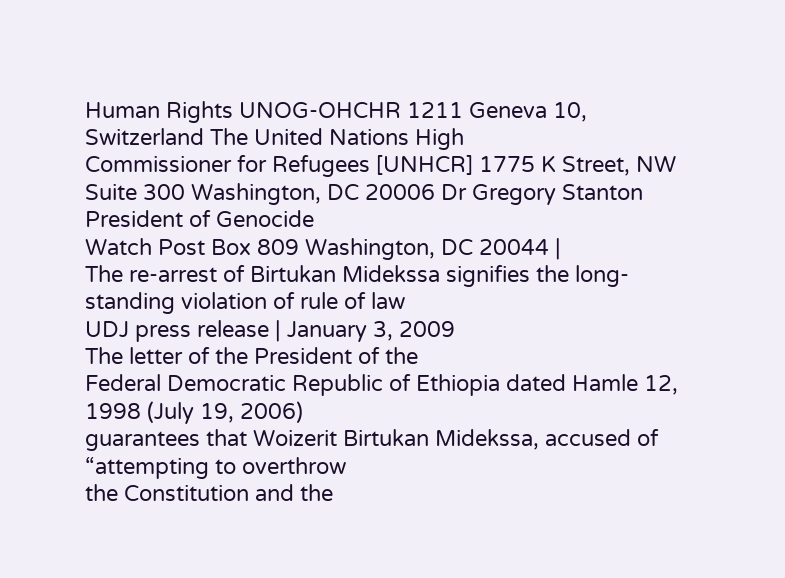Human Rights UNOG-OHCHR 1211 Geneva 10,
Switzerland The United Nations High
Commissioner for Refugees [UNHCR] 1775 K Street, NW Suite 300 Washington, DC 20006 Dr Gregory Stanton President of Genocide
Watch Post Box 809 Washington, DC 20044 |
The re-arrest of Birtukan Midekssa signifies the long-standing violation of rule of law
UDJ press release | January 3, 2009
The letter of the President of the
Federal Democratic Republic of Ethiopia dated Hamle 12, 1998 (July 19, 2006)
guarantees that Woizerit Birtukan Midekssa, accused of “attempting to overthrow
the Constitution and the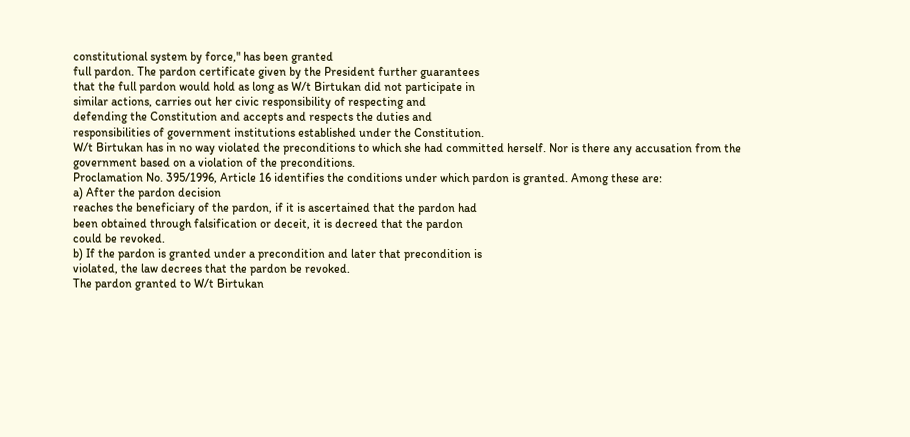constitutional system by force," has been granted
full pardon. The pardon certificate given by the President further guarantees
that the full pardon would hold as long as W/t Birtukan did not participate in
similar actions, carries out her civic responsibility of respecting and
defending the Constitution and accepts and respects the duties and
responsibilities of government institutions established under the Constitution.
W/t Birtukan has in no way violated the preconditions to which she had committed herself. Nor is there any accusation from the government based on a violation of the preconditions.
Proclamation No. 395/1996, Article 16 identifies the conditions under which pardon is granted. Among these are:
a) After the pardon decision
reaches the beneficiary of the pardon, if it is ascertained that the pardon had
been obtained through falsification or deceit, it is decreed that the pardon
could be revoked.
b) If the pardon is granted under a precondition and later that precondition is
violated, the law decrees that the pardon be revoked.
The pardon granted to W/t Birtukan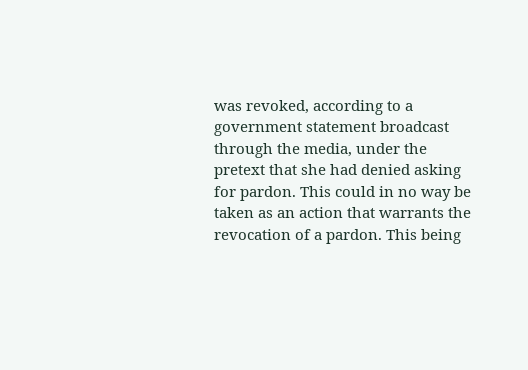was revoked, according to a government statement broadcast through the media, under the pretext that she had denied asking for pardon. This could in no way be taken as an action that warrants the revocation of a pardon. This being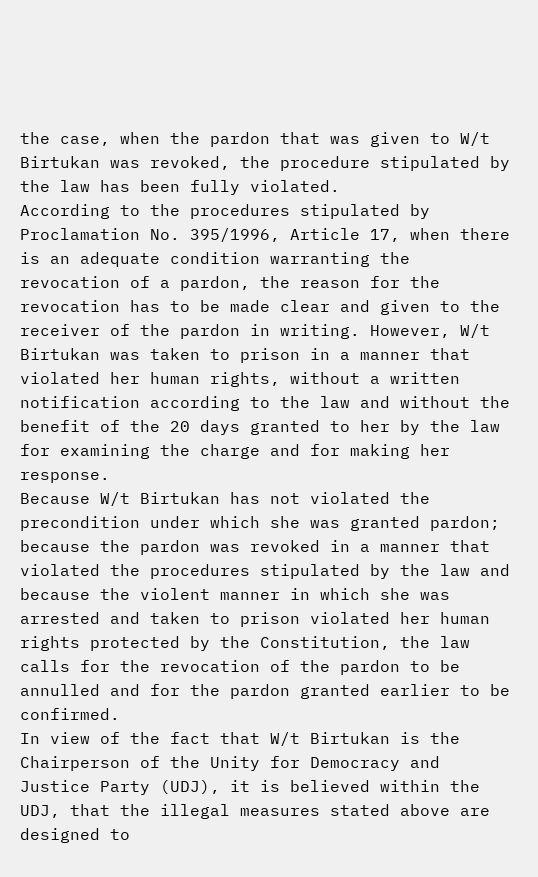the case, when the pardon that was given to W/t Birtukan was revoked, the procedure stipulated by the law has been fully violated.
According to the procedures stipulated by Proclamation No. 395/1996, Article 17, when there is an adequate condition warranting the revocation of a pardon, the reason for the revocation has to be made clear and given to the receiver of the pardon in writing. However, W/t Birtukan was taken to prison in a manner that violated her human rights, without a written notification according to the law and without the benefit of the 20 days granted to her by the law for examining the charge and for making her response.
Because W/t Birtukan has not violated the precondition under which she was granted pardon; because the pardon was revoked in a manner that violated the procedures stipulated by the law and because the violent manner in which she was arrested and taken to prison violated her human rights protected by the Constitution, the law calls for the revocation of the pardon to be annulled and for the pardon granted earlier to be confirmed.
In view of the fact that W/t Birtukan is the Chairperson of the Unity for Democracy and Justice Party (UDJ), it is believed within the UDJ, that the illegal measures stated above are designed to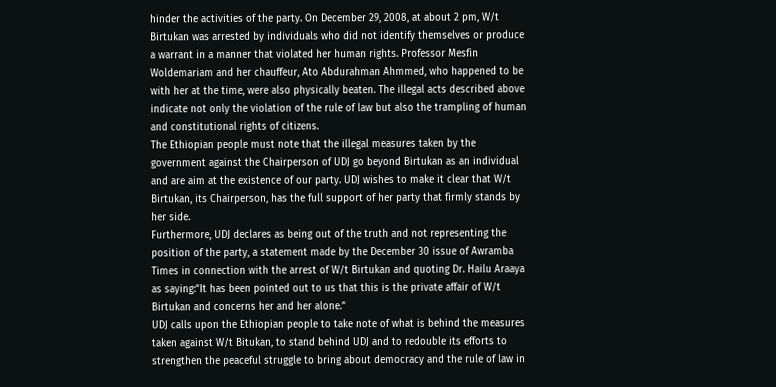hinder the activities of the party. On December 29, 2008, at about 2 pm, W/t Birtukan was arrested by individuals who did not identify themselves or produce a warrant in a manner that violated her human rights. Professor Mesfin Woldemariam and her chauffeur, Ato Abdurahman Ahmmed, who happened to be with her at the time, were also physically beaten. The illegal acts described above indicate not only the violation of the rule of law but also the trampling of human and constitutional rights of citizens.
The Ethiopian people must note that the illegal measures taken by the government against the Chairperson of UDJ go beyond Birtukan as an individual and are aim at the existence of our party. UDJ wishes to make it clear that W/t Birtukan, its Chairperson, has the full support of her party that firmly stands by her side.
Furthermore, UDJ declares as being out of the truth and not representing the position of the party, a statement made by the December 30 issue of Awramba Times in connection with the arrest of W/t Birtukan and quoting Dr. Hailu Araaya as saying:”It has been pointed out to us that this is the private affair of W/t Birtukan and concerns her and her alone.”
UDJ calls upon the Ethiopian people to take note of what is behind the measures taken against W/t Bitukan, to stand behind UDJ and to redouble its efforts to strengthen the peaceful struggle to bring about democracy and the rule of law in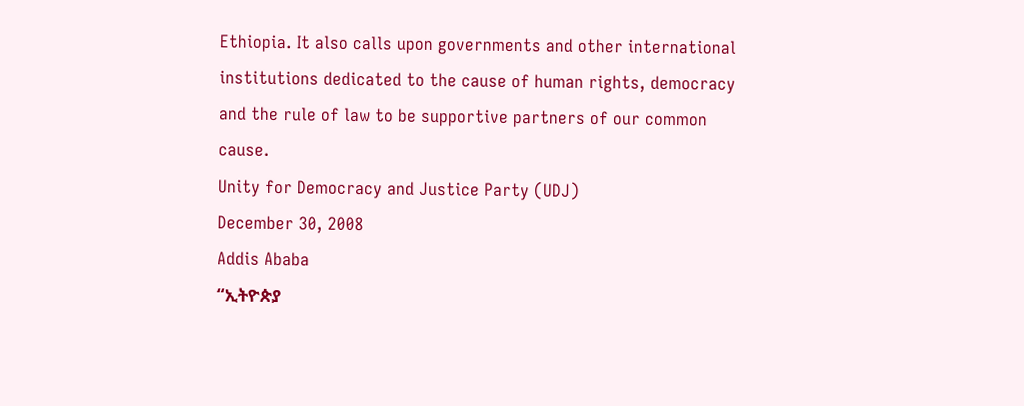Ethiopia. It also calls upon governments and other international institutions dedicated to the cause of human rights, democracy and the rule of law to be supportive partners of our common cause.
Unity for Democracy and Justice Party (UDJ)
December 30, 2008
Addis Ababa
“ኢትዮጵያ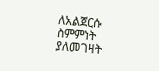ለአልጀርሱ ስምምነት ያለመገዛት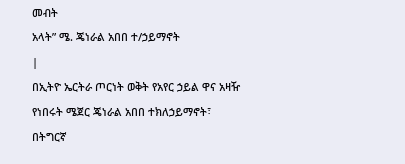መብት
አላት” ሜ. ጄነራል አበበ ተ/ኃይማኖት
|
በኢትዮ ኤርትራ ጦርነት ወቅት የአየር ኃይል ዋና አዛዥ የነበሩት ሜጀር ጄነራል አበበ ተክለኃይማኖት፣ በትግርኛ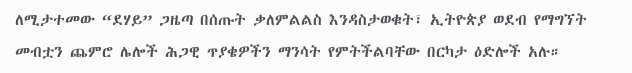ለሚታተመው “ደሃይ” ጋዜጣ በሰጡት ቃለምልልስ እንዳስታወቁት፣ ኢትዮጵያ ወደብ የማግኘት መብቷን ጨምሮ ሌሎች ሕጋዊ ጥያቄዎችን ማንሳት የምትችልባቸው በርካታ ዕድሎች አሉ።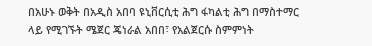በአሁኑ ወቅት በአዲስ አበባ ዩኒቨርሲቲ ሕግ ፋካልቲ ሕግ በማስተማር ላይ የሚገኙት ሜጀር ጄነራል አበበ፣ የአልጀርሱ ስምምነት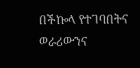በችኰላ የተገባበትና ወራሪውንና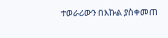ተወራሪውን በእኩል ያስቀመጠ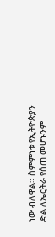ነው ብለዋል። ስምምነቱ የኢትዮጵያን ድል ለኤርትራ የሰጠ መሆኑንም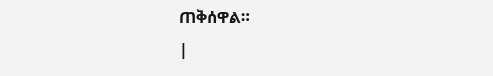ጠቅሰዋል።
|